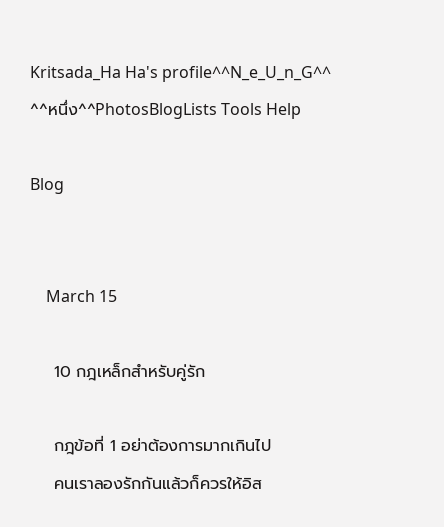Kritsada_Ha Ha's profile^^N_e_U_n_G^^ ^^หนึ่ง^^PhotosBlogLists Tools Help

Blog


    March 15

    10 กฎเหล็กสำหรับคู่รัก

    กฎข้อที่ 1 อย่าต้องการมากเกินไป
    คนเราลองรักกันแล้วก็ควรให้อิส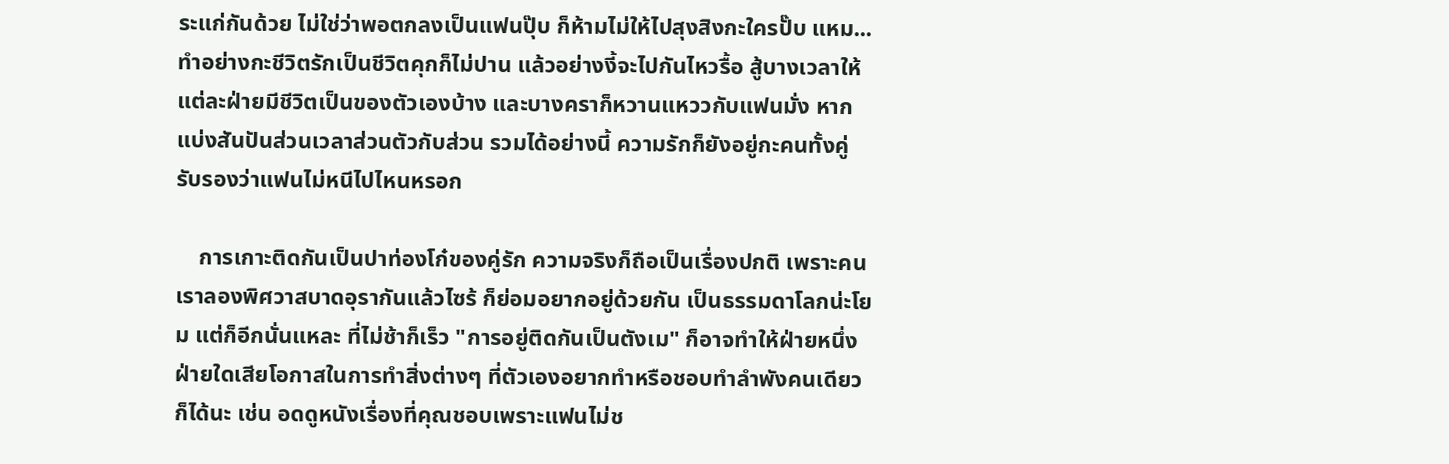ระแก่กันด้วย ไม่ใช่ว่าพอตกลงเป็นแฟนปุ๊บ ก็ห้ามไม่ให้ไปสุงสิงกะใครปั๊บ แหม...ทำอย่างกะชีวิตรักเป็นชีวิตคุกก็ไม่ปาน แล้วอย่างงี้จะไปกันไหวรื้อ สู้บางเวลาให้แต่ละฝ่ายมีชีวิตเป็นของตัวเองบ้าง และบางคราก็หวานแหววกับแฟนมั่ง หากแบ่งสันปันส่วนเวลาส่วนตัวกับส่วน รวมได้อย่างนี้ ความรักก็ยังอยู่กะคนทั้งคู่ รับรองว่าแฟนไม่หนีไปไหนหรอก

    การเกาะติดกันเป็นปาท่องโก๋ของคู่รัก ความจริงก็ถือเป็นเรื่องปกติ เพราะคนเราลองพิศวาสบาดอุรากันแล้วไซร้ ก็ย่อมอยากอยู่ด้วยกัน เป็นธรรมดาโลกน่ะโยม แต่ก็อีกนั่นแหละ ที่ไม่ช้าก็เร็ว "การอยู่ติดกันเป็นตังเม" ก็อาจทำให้ฝ่ายหนึ่งฝ่ายใดเสียโอกาสในการทำสิ่งต่างๆ ที่ตัวเองอยากทำหรือชอบทำลำพังคนเดียวก็ได้นะ เช่น อดดูหนังเรื่องที่คุณชอบเพราะแฟนไม่ช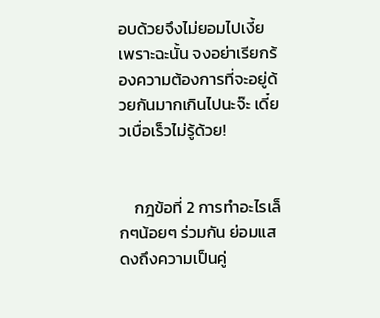อบด้วยจึงไม่ยอมไปเงี้ย เพราะฉะนั้น จงอย่าเรียกร้องความต้องการที่จะอยู่ด้วยกันมากเกินไปนะจ๊ะ เดี๋ยวเบื่อเร็วไม่รู้ด้วย!


    กฎข้อที่ 2 การทำอะไรเล็กๆน้อยๆ ร่วมกัน ย่อมแสดงถึงความเป็นคู่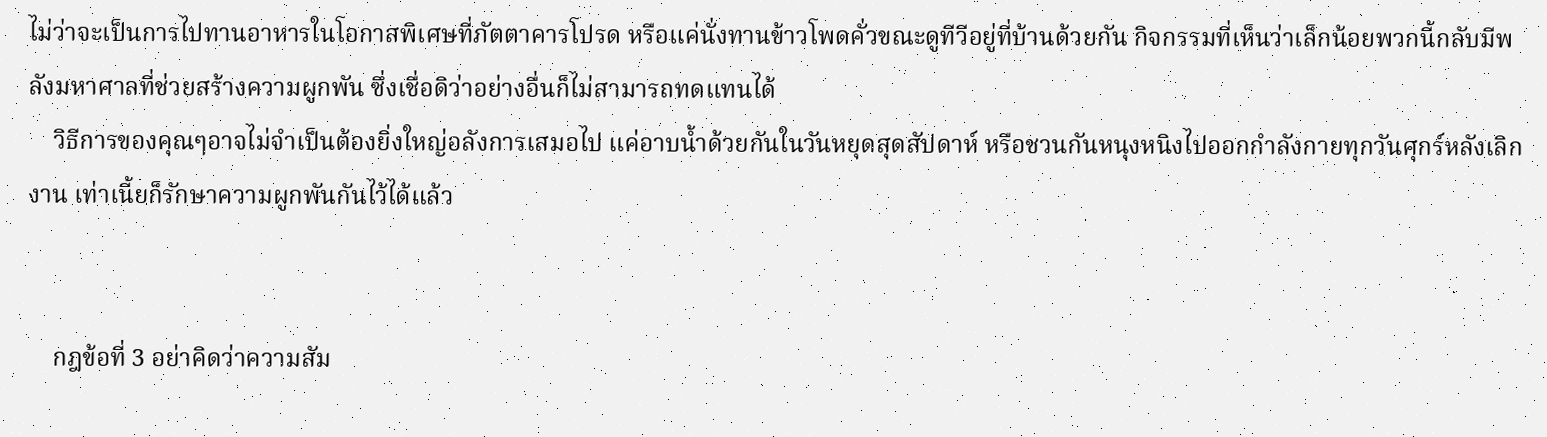ไม่ว่าจะเป็นการไปทานอาหารในโอกาสพิเศษที่ภัตตาคารโปรด หรือแค่นั่งทานข้าวโพดคั่วขณะดูทีวีอยู่ที่บ้านด้วยกัน กิจกรรมที่เห็นว่าเล็กน้อยพวกนี้กลับมีพลังมหาศาลที่ช่วยสร้างความผูกพัน ซึ่งเชื่อดิว่าอย่างอื่นก็ไม่สามารถทดแทนได้
    วิธีการของคุณๆอาจไม่จำเป็นต้องยิ่งใหญ่อลังการเสมอไป แค่อาบน้ำด้วยกันในวันหยุดสุดสัปดาห์ หรือชวนกันหนุงหนิงไปออกกำลังกายทุกวันศุกร์หลังเลิกงาน เท่าเนี้ยก็รักษาความผูกพันกันไว้ได้แล้ว


    กฎข้อที่ 3 อย่าคิดว่าความสัม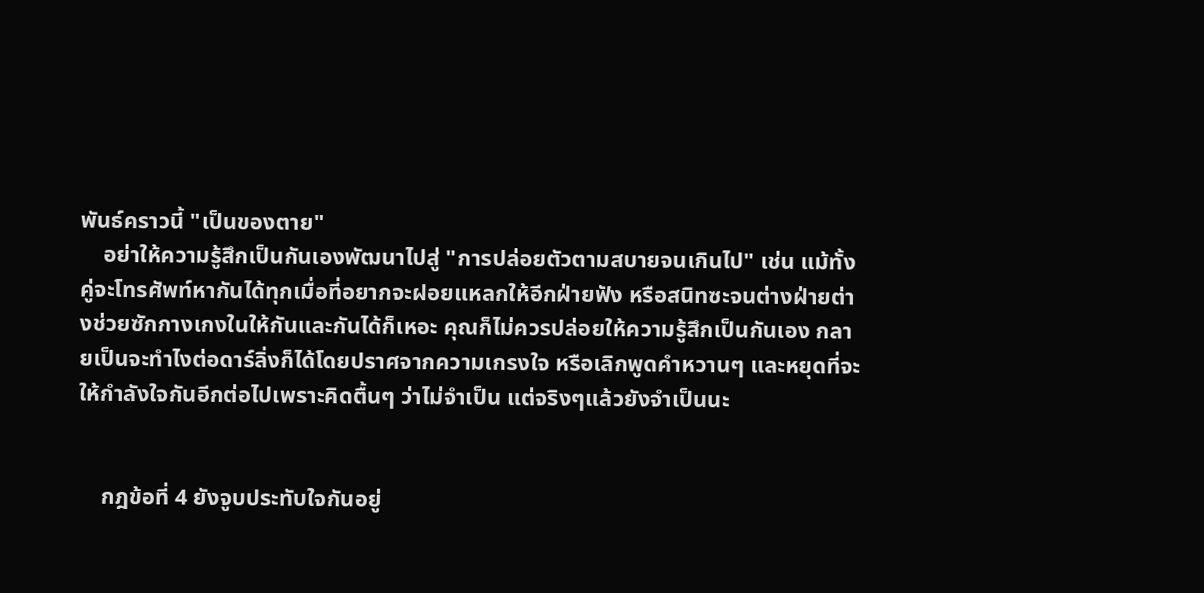พันธ์คราวนี้ "เป็นของตาย"
    อย่าให้ความรู้สึกเป็นกันเองพัฒนาไปสู่ "การปล่อยตัวตามสบายจนเกินไป" เช่น แม้ทั้งคู่จะโทรศัพท์หากันได้ทุกเมื่อที่อยากจะฝอยแหลกให้อีกฝ่ายฟัง หรือสนิทซะจนต่างฝ่ายต่างช่วยซักกางเกงในให้กันและกันได้ก็เหอะ คุณก็ไม่ควรปล่อยให้ความรู้สึกเป็นกันเอง กลายเป็นจะทำไงต่อดาร์ลิ่งก็ได้โดยปราศจากความเกรงใจ หรือเลิกพูดคำหวานๆ และหยุดที่จะให้กำลังใจกันอีกต่อไปเพราะคิดตื้นๆ ว่าไม่จำเป็น แต่จริงๆแล้วยังจำเป็นนะ


    กฎข้อที่ 4 ยังจูบประทับใจกันอยู่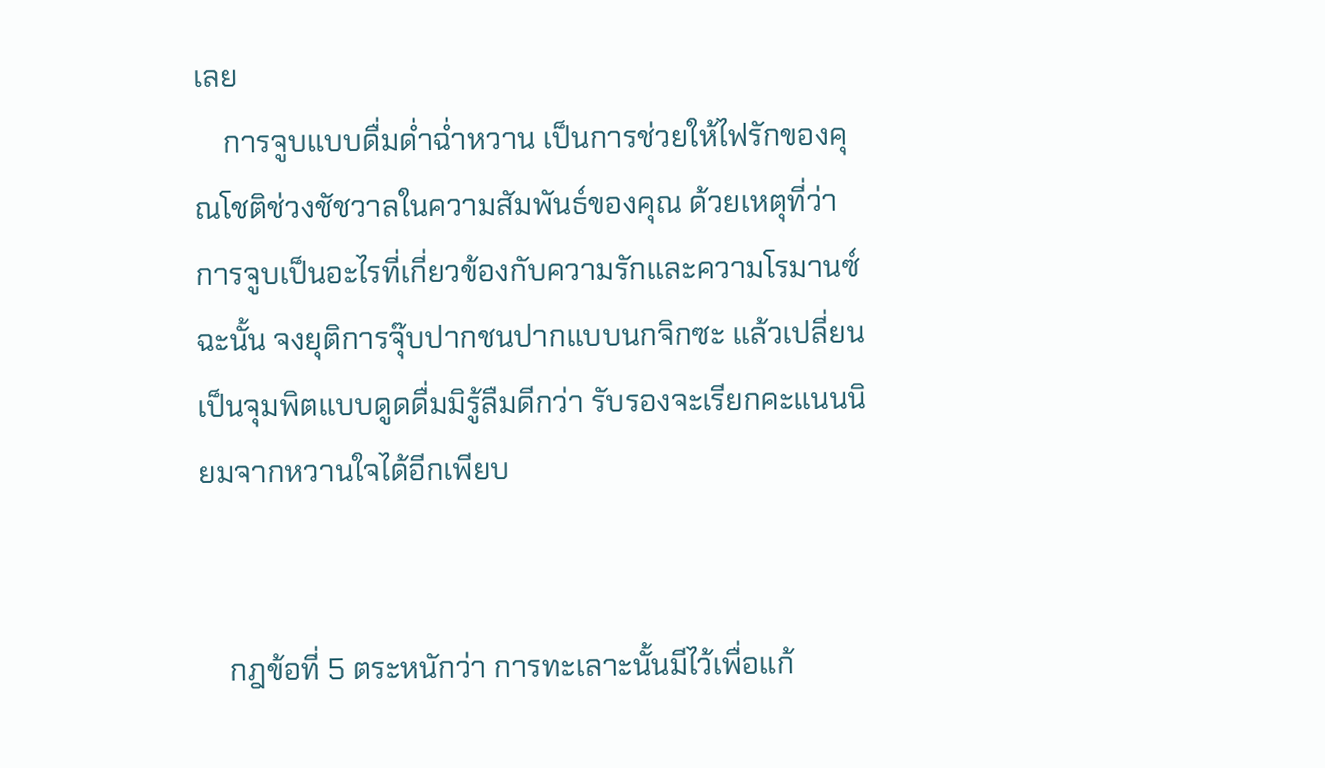เลย
    การจูบแบบดื่มด่ำฉ่ำหวาน เป็นการช่วยให้ไฟรักของคุณโชติช่วงชัชวาลในความสัมพันธ์ของคุณ ด้วยเหตุที่ว่า การจูบเป็นอะไรที่เกี่ยวข้องกับความรักและความโรมานซ์ ฉะนั้น จงยุติการจุ๊บปากชนปากแบบนกจิกซะ แล้วเปลี่ยนเป็นจุมพิตแบบดูดดื่มมิรู้ลืมดีกว่า รับรองจะเรียกคะแนนนิยมจากหวานใจได้อีกเพียบ


    กฎข้อที่ 5 ตระหนักว่า การทะเลาะนั้นมีไว้เพื่อแก้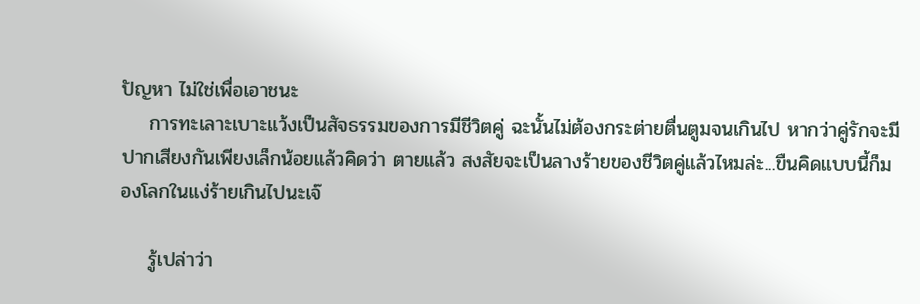ปัญหา ไม่ใช่เพื่อเอาชนะ
    การทะเลาะเบาะแว้งเป็นสัจธรรมของการมีชีวิตคู่ ฉะนั้นไม่ต้องกระต่ายตื่นตูมจนเกินไป หากว่าคู่รักจะมี ปากเสียงกันเพียงเล็กน้อยแล้วคิดว่า ตายแล้ว สงสัยจะเป็นลางร้ายของชีวิตคู่แล้วไหมล่ะ...ขืนคิดแบบนี้ก็มองโลกในแง่ร้ายเกินไปนะเจ๊

    รู้เปล่าว่า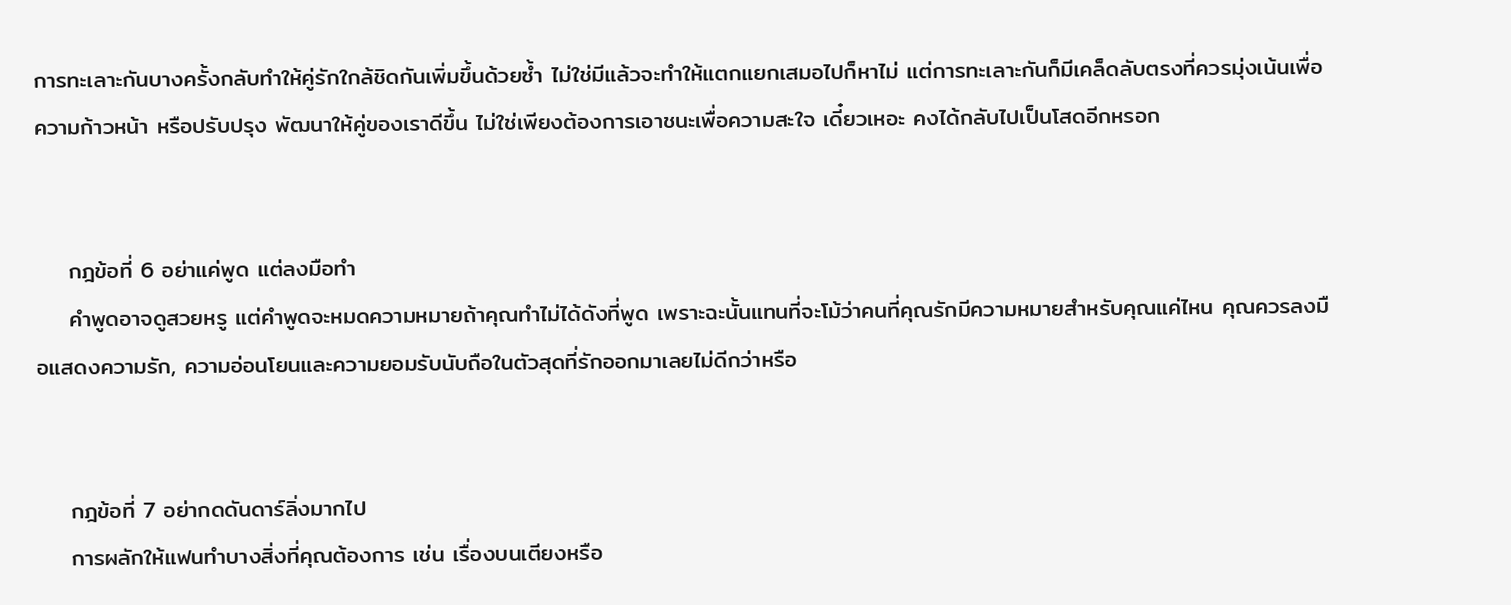การทะเลาะกันบางครั้งกลับทำให้คู่รักใกล้ชิดกันเพิ่มขึ้นด้วยซ้ำ ไม่ใช่มีแล้วจะทำให้แตกแยกเสมอไปก็หาไม่ แต่การทะเลาะกันก็มีเคล็ดลับตรงที่ควรมุ่งเน้นเพื่อความก้าวหน้า หรือปรับปรุง พัฒนาให้คู่ของเราดีขึ้น ไม่ใช่เพียงต้องการเอาชนะเพื่อความสะใจ เดี๋ยวเหอะ คงได้กลับไปเป็นโสดอีกหรอก


    กฎข้อที่ 6 อย่าแค่พูด แต่ลงมือทำ
    คำพูดอาจดูสวยหรู แต่คำพูดจะหมดความหมายถ้าคุณทำไม่ได้ดังที่พูด เพราะฉะนั้นแทนที่จะโม้ว่าคนที่คุณรักมีความหมายสำหรับคุณแค่ไหน คุณควรลงมือแสดงความรัก, ความอ่อนโยนและความยอมรับนับถือในตัวสุดที่รักออกมาเลยไม่ดีกว่าหรือ


    กฎข้อที่ 7 อย่ากดดันดาร์ลิ่งมากไป
    การผลักให้แฟนทำบางสิ่งที่คุณต้องการ เช่น เรื่องบนเตียงหรือ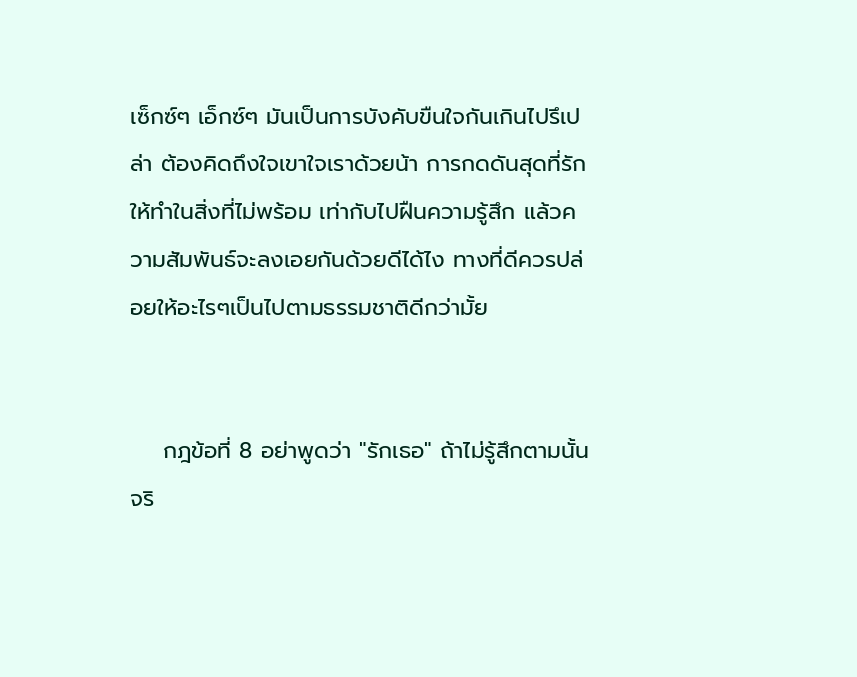เซ็กซ์ๆ เอ็กซ์ๆ มันเป็นการบังคับขืนใจกันเกินไปรึเปล่า ต้องคิดถึงใจเขาใจเราด้วยน้า การกดดันสุดที่รักให้ทำในสิ่งที่ไม่พร้อม เท่ากับไปฝืนความรู้สึก แล้วความสัมพันธ์จะลงเอยกันด้วยดีได้ไง ทางที่ดีควรปล่อยให้อะไรๆเป็นไปตามธรรมชาติดีกว่ามั้ย


    กฎข้อที่ 8 อย่าพูดว่า "รักเธอ" ถ้าไม่รู้สึกตามนั้นจริ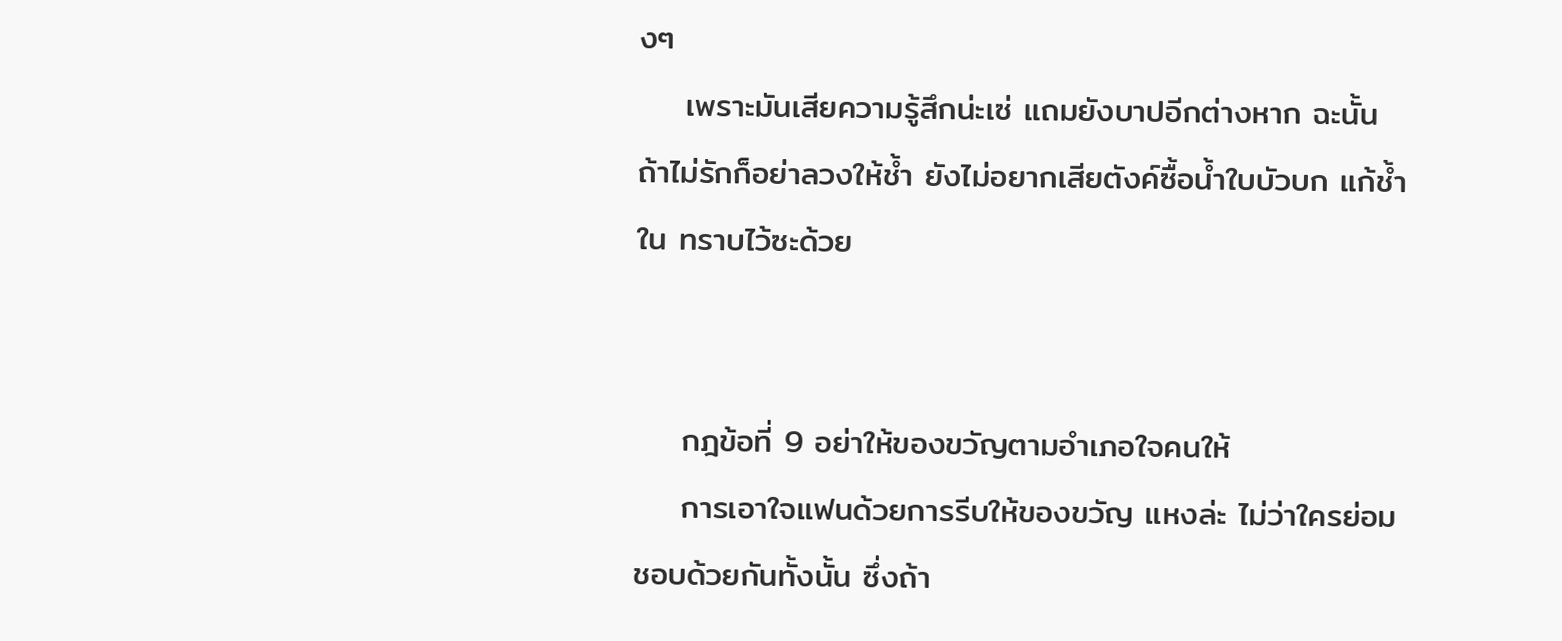งๆ
    เพราะมันเสียความรู้สึกน่ะเซ่ แถมยังบาปอีกต่างหาก ฉะนั้นถ้าไม่รักก็อย่าลวงให้ช้ำ ยังไม่อยากเสียตังค์ซื้อน้ำใบบัวบก แก้ช้ำใน ทราบไว้ซะด้วย


    กฎข้อที่ 9 อย่าให้ของขวัญตามอำเภอใจคนให้
    การเอาใจแฟนด้วยการรีบให้ของขวัญ แหงล่ะ ไม่ว่าใครย่อมชอบด้วยกันทั้งนั้น ซึ่งถ้า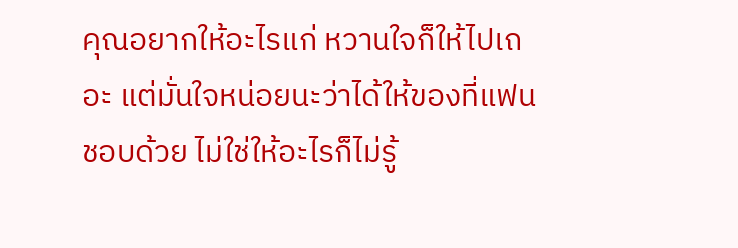คุณอยากให้อะไรแก่ หวานใจก็ให้ไปเถอะ แต่มั่นใจหน่อยนะว่าได้ให้ของที่แฟนชอบด้วย ไม่ใช่ให้อะไรก็ไม่รู้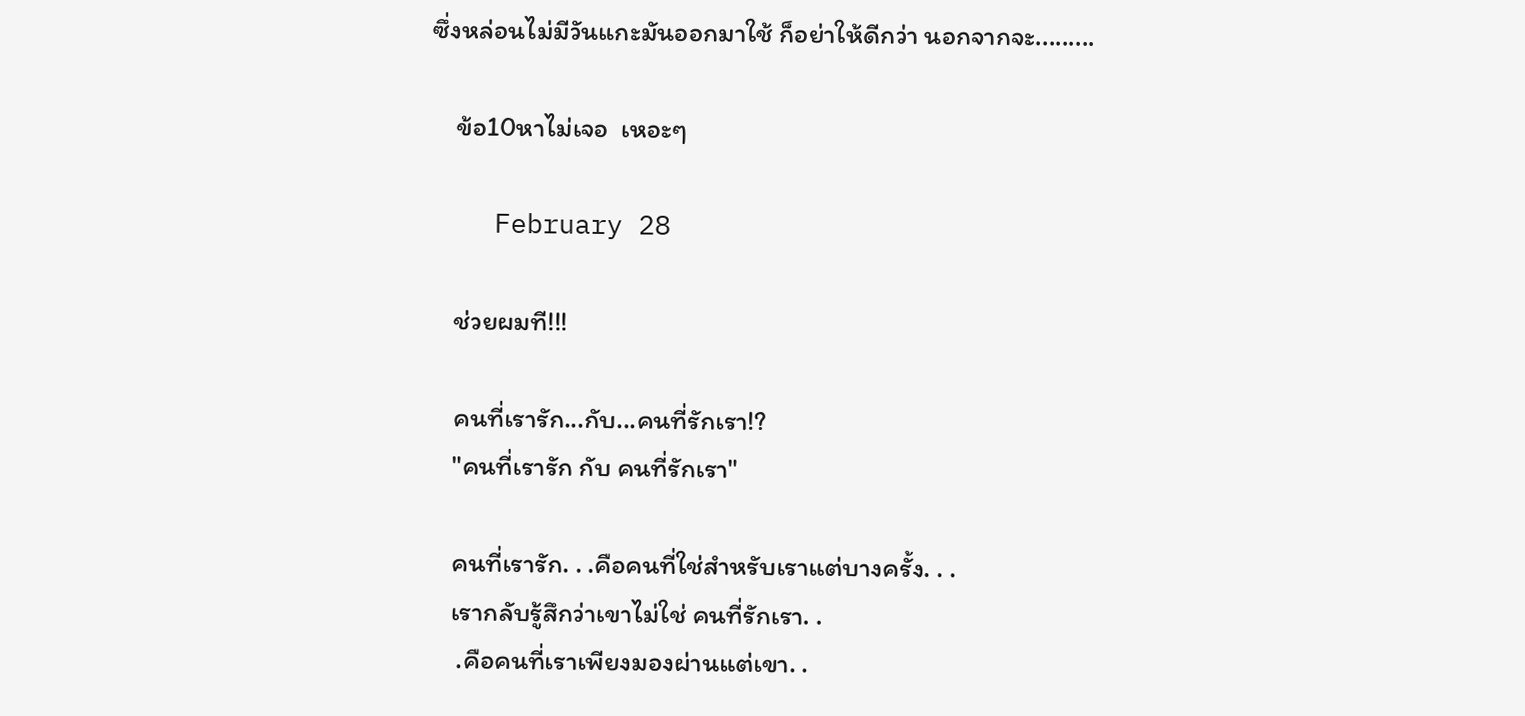ซึ่งหล่อนไม่มีวันแกะมันออกมาใช้ ก็อย่าให้ดีกว่า นอกจากจะ.........

    ข้อ10หาไม่เจอ  เหอะๆ

    February 28

    ช่วยผมที!!!

    คนที่เรารัก...กับ...คนที่รักเรา!?
    "คนที่เรารัก กับ คนที่รักเรา"

    คนที่เรารัก. . .คือคนที่ใช่สำหรับเราแต่บางครั้ง. . .
    เรากลับรู้สึกว่าเขาไม่ใช่ คนที่รักเรา. .
     .คือคนที่เราเพียงมองผ่านแต่เขา. .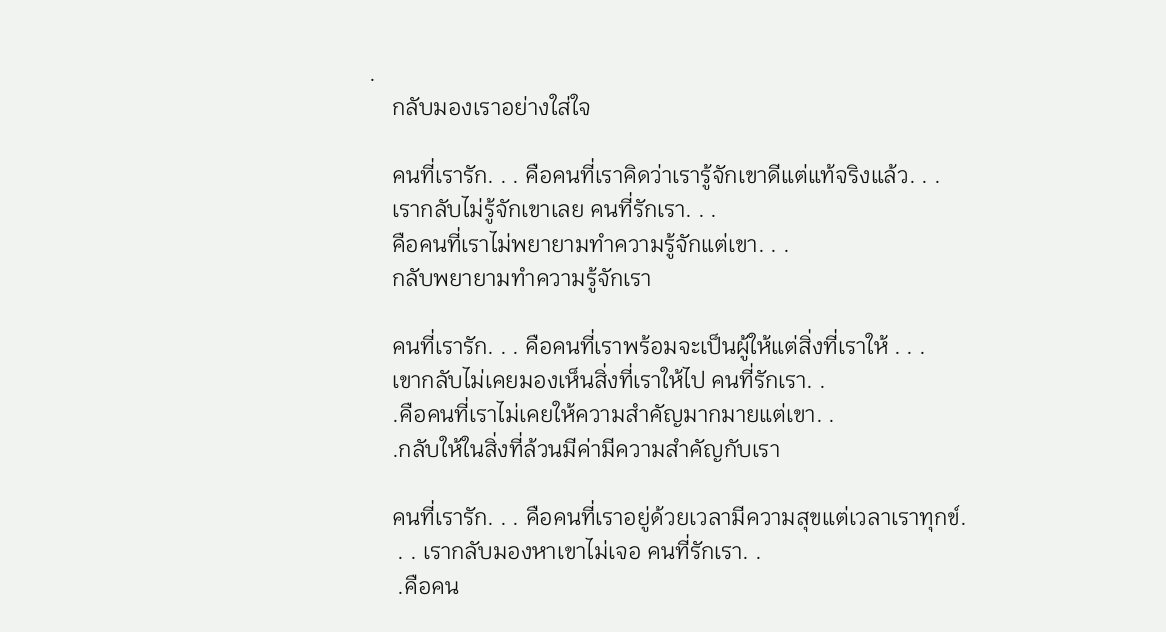.
    กลับมองเราอย่างใส่ใจ

    คนที่เรารัก. . . คือคนที่เราคิดว่าเรารู้จักเขาดีแต่แท้จริงแล้ว. . .
    เรากลับไม่รู้จักเขาเลย คนที่รักเรา. . .
    คือคนที่เราไม่พยายามทำความรู้จักแต่เขา. . .
    กลับพยายามทำความรู้จักเรา

    คนที่เรารัก. . . คือคนที่เราพร้อมจะเป็นผู้ให้แต่สิ่งที่เราให้ . . .
    เขากลับไม่เคยมองเห็นสิ่งที่เราให้ไป คนที่รักเรา. .
    .คือคนที่เราไม่เคยให้ความสำคัญมากมายแต่เขา. .
    .กลับให้ในสิ่งที่ล้วนมีค่ามีความสำคัญกับเรา

    คนที่เรารัก. . . คือคนที่เราอยู่ด้วยเวลามีความสุขแต่เวลาเราทุกข์.
     . . เรากลับมองหาเขาไม่เจอ คนที่รักเรา. .
     .คือคน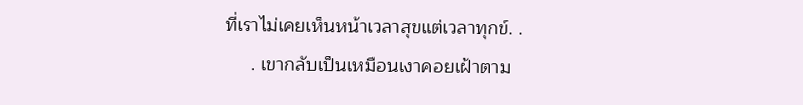ที่เราไม่เคยเห็นหน้าเวลาสุขแต่เวลาทุกข์. .
     . เขากลับเป็นเหมือนเงาคอยเฝ้าตาม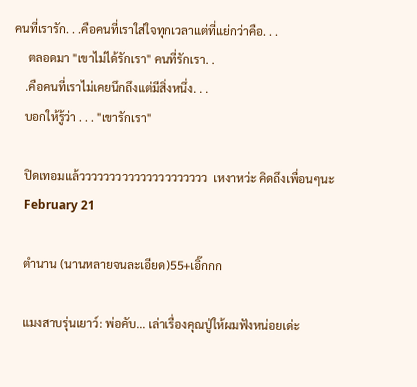คนที่เรารัก. . .คือคนที่เราใส่ใจทุกเวลาแต่ที่แย่กว่าคือ. . .
     ตลอดมา "เขาไม่ได้รักเรา" คนที่รักเรา. .
    .คือคนที่เราไม่เคยนึกถึงแต่มีสิ่งหนึ่ง. . .
    บอกให้รู้ว่า . . . "เขารักเรา"

    ปิดเทอมแล้ววววววววววววววววววววว  เหงาหว่ะ คิดถึงเพื่อนๆนะ
    February 21

    ตำนาน (นานหลายจนละเอียด)55+เอิ๊กกก

    แมงสาบรุ่นเยาว์: พ่อคับ... เล่าเรื่องคุณปู่ให้ผมฟังหน่อยเด่ะ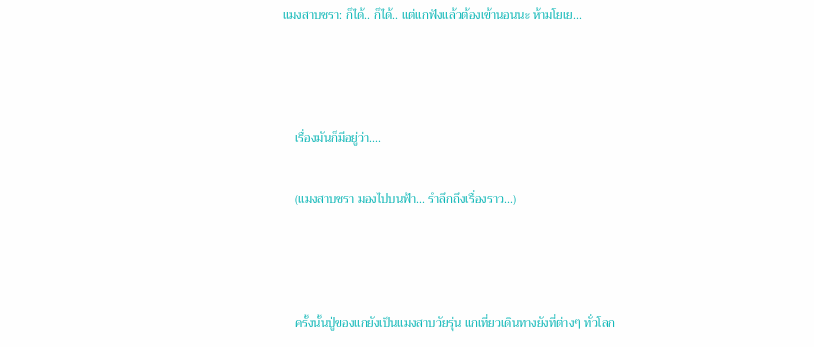แมงสาบชรา: ก็ได้.. ก็ได้.. แต่แกฟังแล้วต้องเข้านอนนะ ห้ามโยเย...



    เรื่องมันก็มีอยู่ว่า....

    (แมงสาบชรา มองไปบนฟ้า... รำลึกถึงเรื่องราว...)



    ครั้งนั้นปู่ของแกยังเป็นแมงสาบวัยรุ่น แกเที่ยวเดินทางยังที่ต่างๆ ทั่วโลก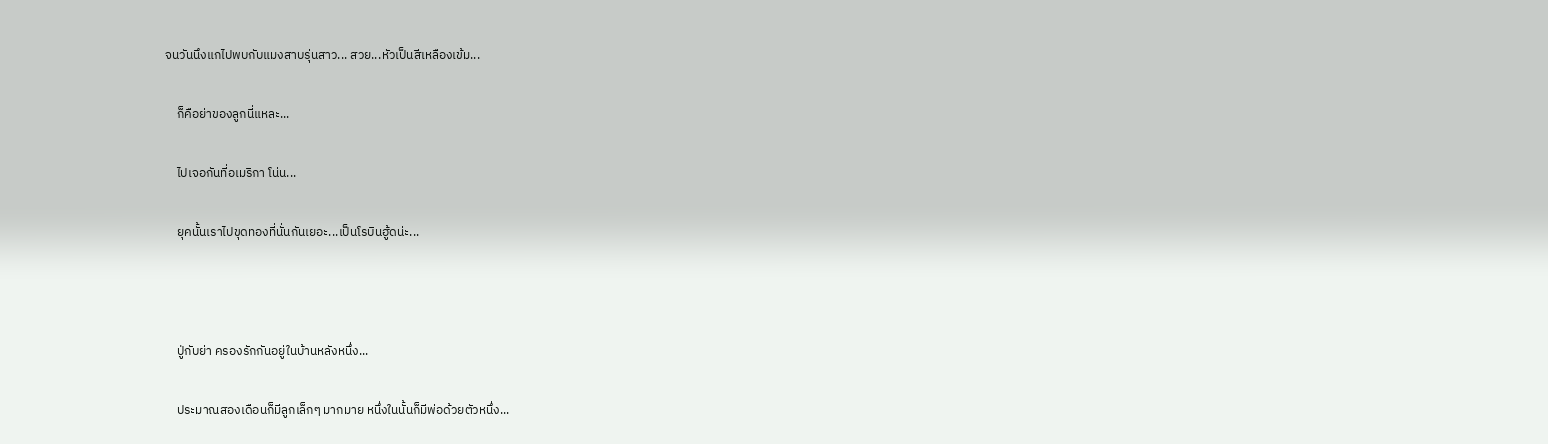จนวันนึงแกไปพบกับแมงสาบรุ่นสาว... สวย...หัวเป็นสีเหลืองเข้ม...

    ก็คือย่าของลูกนี่แหละ...

    ไปเจอกันที่อเมริกา โน่น...

    ยุคนั้นเราไปขุดทองที่นั่นกันเยอะ...เป็นโรบินฮู้ดน่ะ...



    ปู่กับย่า ครองรักกันอยู่ในบ้านหลังหนึ่ง...

    ประมาณสองเดือนก็มีลูกเล็กๆ มากมาย หนึ่งในนั้นก็มีพ่อด้วยตัวหนึ่ง...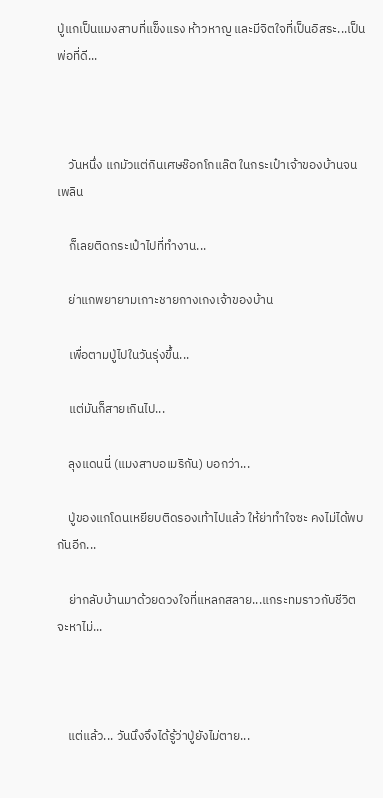ปู่แกเป็นแมงสาบที่แข็งแรง ห้าวหาญ และมีจิตใจที่เป็นอิสระ...เป็นพ่อที่ดี...



    วันหนึ่ง แกมัวแต่กินเศษช๊อกโกแล๊ต ในกระเป๋าเจ้าของบ้านจนเพลิน

    ก็เลยติดกระเป๋าไปที่ทำงาน...

    ย่าแกพยายามเกาะชายกางเกงเจ้าของบ้าน

    เพื่อตามปู่ไปในวันรุ่งขึ้น...

    แต่มันก็สายเกินไป...

    ลุงแดนนี่ (แมงสาบอเมริกัน) บอกว่า...

    ปู่ของแกโดนเหยียบติดรองเท้าไปแล้ว ให้ย่าทำใจซะ คงไม่ได้พบกันอีก...

    ย่ากลับบ้านมาด้วยดวงใจที่แหลกสลาย...แกระทมราวกับชีวิตจะหาไม่...



    แต่แล้ว... วันนึงจึงได้รู้ว่าปู่ยังไม่ตาย...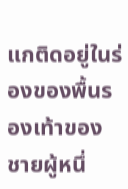แกติดอยู่ในร่องของพื้นรองเท้าของชายผู้หนึ่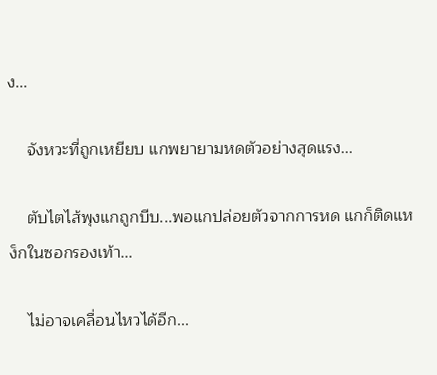ง...

    จังหวะที่ถูกเหยียบ แกพยายามหดตัวอย่างสุดแรง...

    ตับไตไส้พุงแกถูกบีบ...พอแกปล่อยตัวจากการหด แกก็ติดแหง็กในซอกรองเท้า...

    ไม่อาจเคลื่อนไหวได้อีก...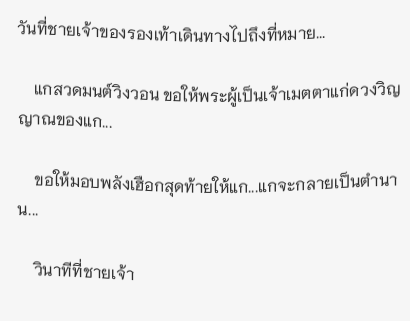วันที่ชายเจ้าของรองเท้าเดินทางไปถึงที่หมาย...

    แกสวดมนต์วิงวอน ขอให้พระผู้เป็นเจ้าเมตตาแก่ดวงวิญญาณของแก...

    ขอให้มอบพลังเฮือกสุดท้ายให้แก...แกจะกลายเป็นตำนาน...

    วินาทีที่ชายเจ้า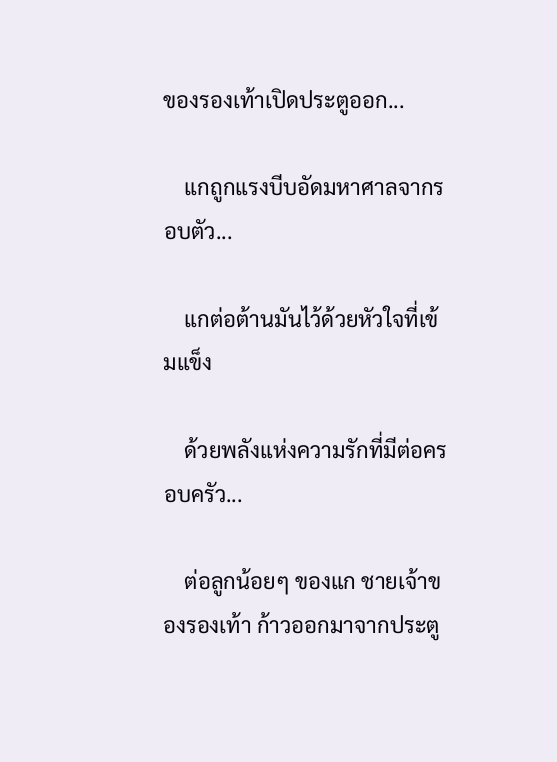ของรองเท้าเปิดประตูออก...

    แกถูกแรงบีบอัดมหาศาลจากรอบตัว...

    แกต่อต้านมันไว้ด้วยหัวใจที่เข้มแข็ง

    ด้วยพลังแห่งความรักที่มีต่อครอบครัว...

    ต่อลูกน้อยๆ ของแก ชายเจ้าของรองเท้า ก้าวออกมาจากประตู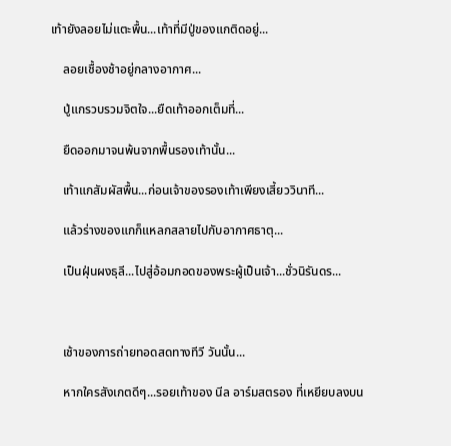เท้ายังลอยไม่แตะพื้น...เท้าที่มีปู่ของแกติดอยู่...

    ลอยเชื้องช้าอยู่กลางอากาศ...

    ปู่แกรวบรวมจิตใจ...ยืดเท้าออกเต็มที่...

    ยืดออกมาจนพ้นจากพื้นรองเท้านั้น...

    เท้าแกสัมผัสพื้น...ก่อนเจ้าของรองเท้าเพียงเสี้ยววินาที...

    แล้วร่างของแกก็แหลกสลายไปกับอากาศธาตุ...

    เป็นฝุ่นผงธุลี...ไปสู่อ้อมกอดของพระผู้เป็นเจ้า...ชั่วนิรันดร...



    เช้าของการถ่ายทอดสดทางทีวี วันนั้น...

    หากใครสังเกตดีๆ...รอยเท้าของ นีล อาร์มสตรอง ที่เหยียบลงบน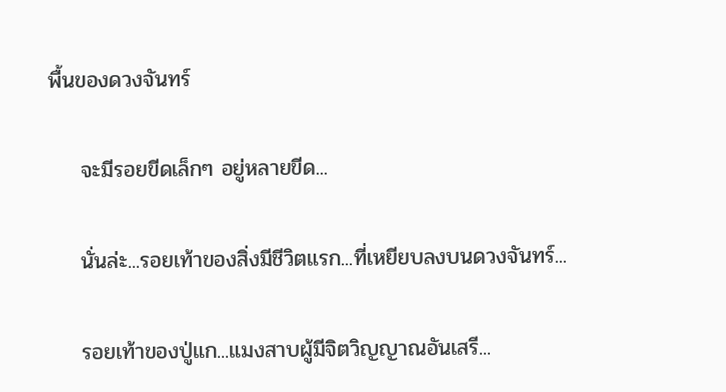พื้นของดวงจันทร์

    จะมีรอยขีดเล็กๆ อยู่หลายขีด...

    นั่นล่ะ...รอยเท้าของสิ่งมีชีวิตแรก...ที่เหยียบลงบนดวงจันทร์...

    รอยเท้าของปู่แก...แมงสาบผู้มีจิตวิญญาณอันเสรี...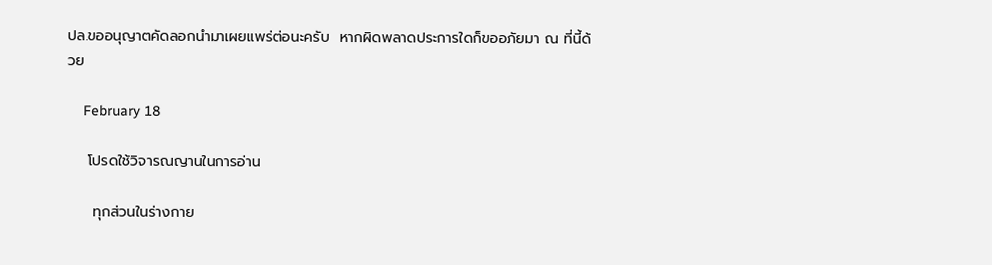ปล.ขออนุญาตคัดลอกนำมาเผยแพร่ต่อนะครับ  หากผิดพลาดประการใดก็ขออภัยมา ณ ที่นี้ด้วย

    February 18

    โปรดใช้วิจารณญานในการอ่าน

     ทุกส่วนในร่างกาย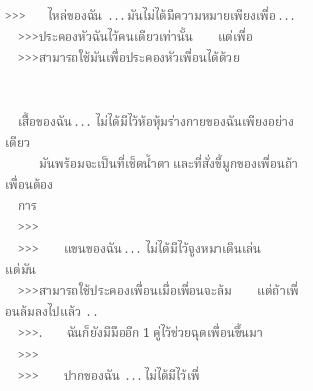>>>       ไหล่ของฉัน  . . . มันไม่ได้มีความหมายเพียงเพื่อ . . .
    >>>ประคองหัวฉันไว้คนเดียวเท่านั้น        แต่เพื่อ
    >>>สามารถใช้มันเพื่อประคองหัวเพื่อนได้ด้วย


    เสื้อของฉัน . . .  ไม่ได้มีไว้ห้อหุ้มร่างกายของฉันเพียงอย่างเดียว
           มันพร้อมจะเป็นที่เช็ดน้ำตา และที่สั่งขี้มูกของเพื่อนถ้าเพื่อนต้อง
    การ
    >>>
    >>>        แขนของฉัน . . .  ไม่ได้มีไว้จูงหมาเดินเล่น        แต่มัน
    >>>สามารถใช้ประคองเพื่อนเมื่อเพื่อนจะล้ม        แต่ถ้าเพื่อนล้มลงไปแล้ว  . .
    >>>.        ฉันก็ยังมีมืออีก 1 คู่ไว้ช่วยฉุดเพื่อนขึ้นมา
    >>>
    >>>        ปากของฉัน  . . . ไม่ได้มีไว้เพื่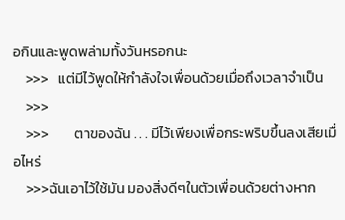อกินและพูดพล่ามทั้งวันหรอกนะ
    >>>   แต่มีไว้พูดให้กำลังใจเพื่อนด้วยเมื่อถึงเวลาจำเป็น
    >>>
    >>>        ตาของฉัน . . . มีไว้เพียงเพื่อกระพริบขึ้นลงเสียเมื่อไหร่
    >>>ฉันเอาไว้ใช้มัน มองสิ่งดีๆในตัวเพื่อนด้วยต่างหาก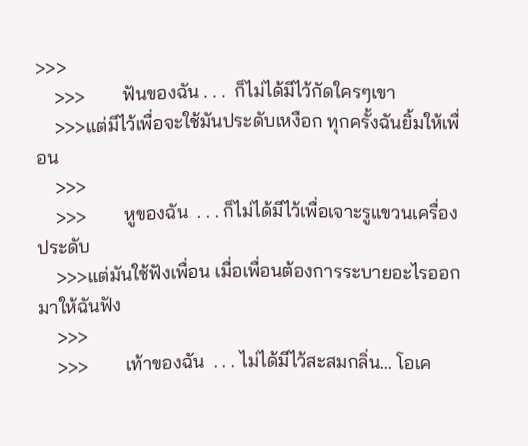>>>
    >>>        ฟันของฉัน . . .  ก็ไม่ได้มีไว้กัดใครๆเขา
    >>>แต่มีไว้เพื่อจะใช้มันประดับเหงือก ทุกครั้งฉันยิ้มให้เพื่อน
    >>>
    >>>        หูของฉัน  . . . ก็ไม่ได้มีไว้เพื่อเจาะรูแขวนเครื่องประดับ
    >>>แต่มันใช้ฟังเพื่อน เมื่อเพื่อนต้องการระบายอะไรออกมาให้ฉันฟัง
    >>>
    >>>        เท้าของฉัน  . . . ไม่ได้มีไว้สะสมกลิ่น... โอเค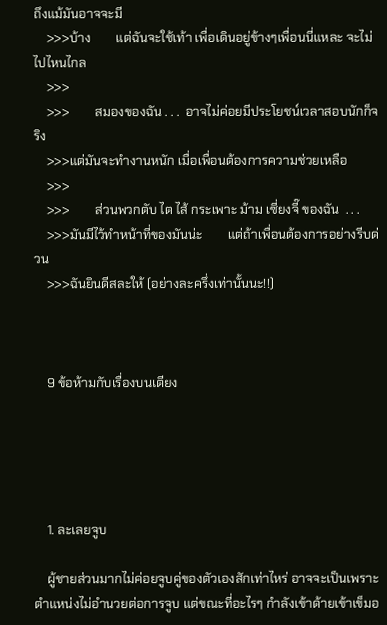ถึงแม้มันอาจจะมี
    >>>บ้าง        แต่ฉันจะใช้เท้า เพื่อเดินอยู่ข้างๆเพื่อนนี่แหละ จะไม่ไปไหนไกล
    >>>
    >>>        สมองของฉัน . . .  อาจไม่ค่อยมีประโยชน์เวลาสอบนักก็จริง
    >>>แต่มันจะทำงานหนัก เมื่อเพื่อนต้องการความช่วยเหลือ
    >>>
    >>>        ส่วนพวกตับ ไต ไส้ กระเพาะ ม้าม เซี่ยงจี๊ ของฉัน  . . .
    >>>มันมีไว้ทำหน้าที่ของมันน่ะ        แต่ถ้าเพื่อนต้องการอย่างรีบด่วน
    >>>ฉันยินดีสละให้ (อย่างละครึ่งเท่านั้นนะ!!)



    9 ข้อห้ามกับเรื่องบนเตียง





    1. ละเลยจูบ

    ผู้ชายส่วนมากไม่ค่อยจูบคู่ของตัวเองสักเท่าไหร่ อาจจะเป็นเพราะตำแหน่งไม่อำนวยต่อการจูบ แต่ขณะที่อะไรๆ กำลังเข้าด้ายเข้าเข็มอ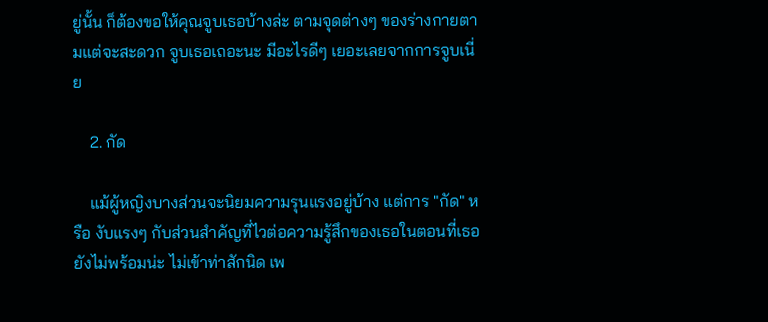ยู่นั้น ก็ต้องขอให้คุณจูบเธอบ้างล่ะ ตามจุดต่างๆ ของร่างกายตามแต่จะสะดวก จูบเธอเถอะนะ มีอะไรดีๆ เยอะเลยจากการจูบเนี่ย

    2. กัด

    แม้ผู้หญิงบางส่วนจะนิยมความรุนแรงอยู่บ้าง แต่การ "กัด" หรือ งับแรงๆ กับส่วนสำคัญที่ไวต่อความรู้สึกของเธอในตอนที่เธอยังไม่พร้อมน่ะ ไม่เข้าท่าสักนิด เพ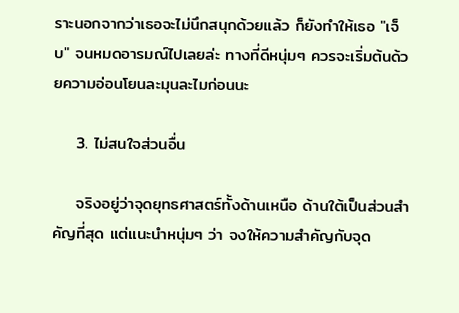ราะนอกจากว่าเธอจะไม่นึกสนุกด้วยแล้ว ก็ยังทำให้เธอ "เจ็บ" จนหมดอารมณ์ไปเลยล่ะ ทางที่ดีหนุ่มๆ ควรจะเริ่มต้นด้วยความอ่อนโยนละมุนละไมก่อนนะ

    3. ไม่สนใจส่วนอื่น

    จริงอยู่ว่าจุดยุทธศาสตร์ทั้งด้านเหนือ ด้านใต้เป็นส่วนสำคัญที่สุด แต่แนะนำหนุ่มๆ ว่า จงให้ความสำคัญกับจุด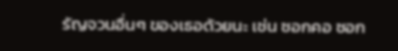รัญจวนอื่นๆ ของเธอด้วยนะ เช่น ซอกคอ ซอก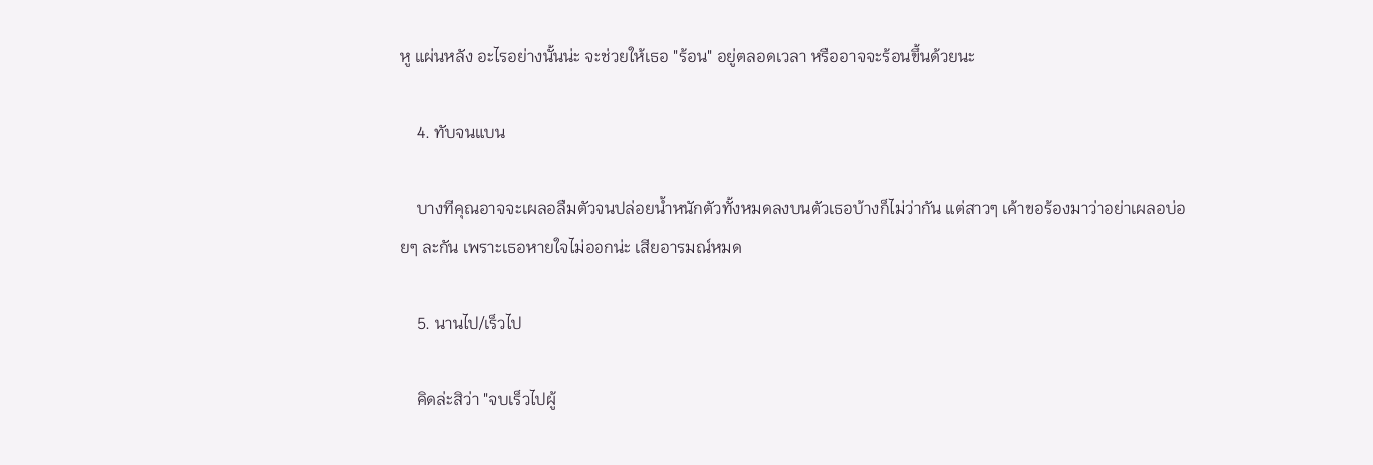หู แผ่นหลัง อะไรอย่างนั้นน่ะ จะช่วยให้เธอ "ร้อน" อยู่ตลอดเวลา หรืออาจจะร้อนขึ้นด้วยนะ

    4. ทับจนแบน

    บางทีคุณอาจจะเผลอลืมตัวจนปล่อยน้ำหนักตัวทั้งหมดลงบนตัวเธอบ้างก็ไม่ว่ากัน แต่สาวๆ เค้าขอร้องมาว่าอย่าเผลอบ่อยๆ ละกัน เพราะเธอหายใจไม่ออกน่ะ เสียอารมณ์หมด

    5. นานไป/เร็วไป

    คิดล่ะสิว่า "จบเร็วไปผู้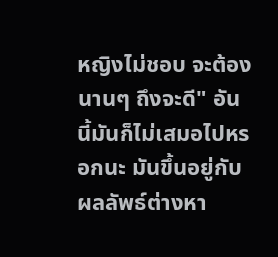หญิงไม่ชอบ จะต้องนานๆ ถึงจะดี" อันนี้มันก็ไม่เสมอไปหรอกนะ มันขึ้นอยู่กับผลลัพธ์ต่างหา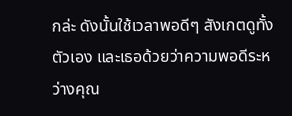กล่ะ ดังนั้นใช้เวลาพอดีๆ สังเกตดูทั้งตัวเอง และเธอด้วยว่าความพอดีระหว่างคุณ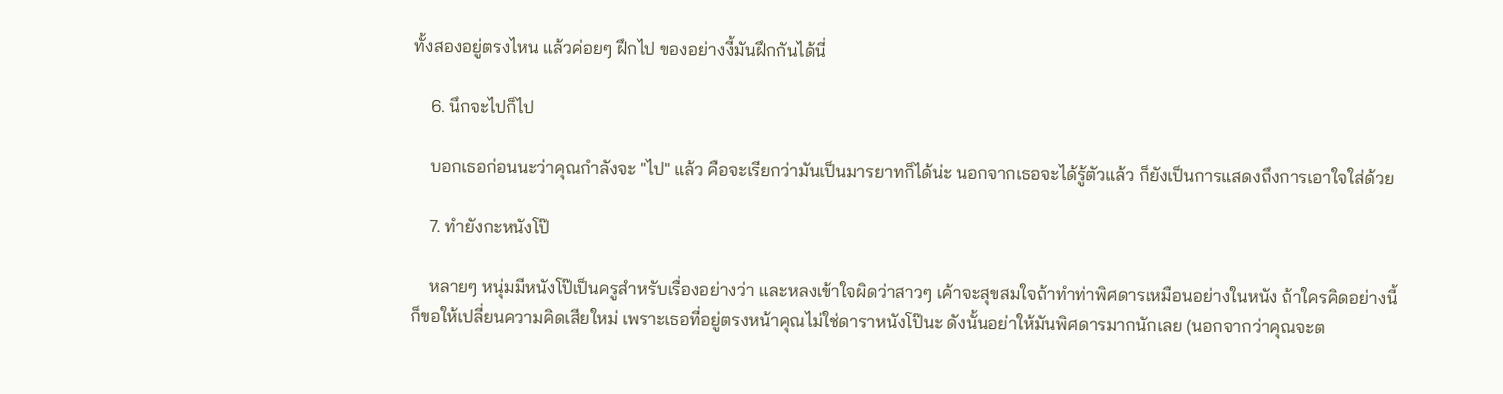ทั้งสองอยู่ตรงไหน แล้วค่อยๆ ฝึกไป ของอย่างงี้มันฝึกกันได้นี่

    6. นึกจะไปก็ไป

    บอกเธอก่อนนะว่าคุณกำลังจะ "ไป" แล้ว คือจะเรียกว่ามันเป็นมารยาทก็ได้น่ะ นอกจากเธอจะได้รู้ตัวแล้ว ก็ยังเป็นการแสดงถึงการเอาใจใส่ด้วย

    7. ทำยังกะหนังโป๊

    หลายๆ หนุ่มมีหนังโป๊เป็นครูสำหรับเรื่องอย่างว่า และหลงเข้าใจผิดว่าสาวๆ เค้าจะสุขสมใจถ้าทำท่าพิศดารเหมือนอย่างในหนัง ถ้าใครคิดอย่างนี้ก็ขอให้เปลี่ยนความคิดเสียใหม่ เพราะเธอที่อยู่ตรงหน้าคุณไม่ใช่ดาราหนังโป๊นะ ดังนั้นอย่าให้มันพิศดารมากนักเลย (นอกจากว่าคุณจะต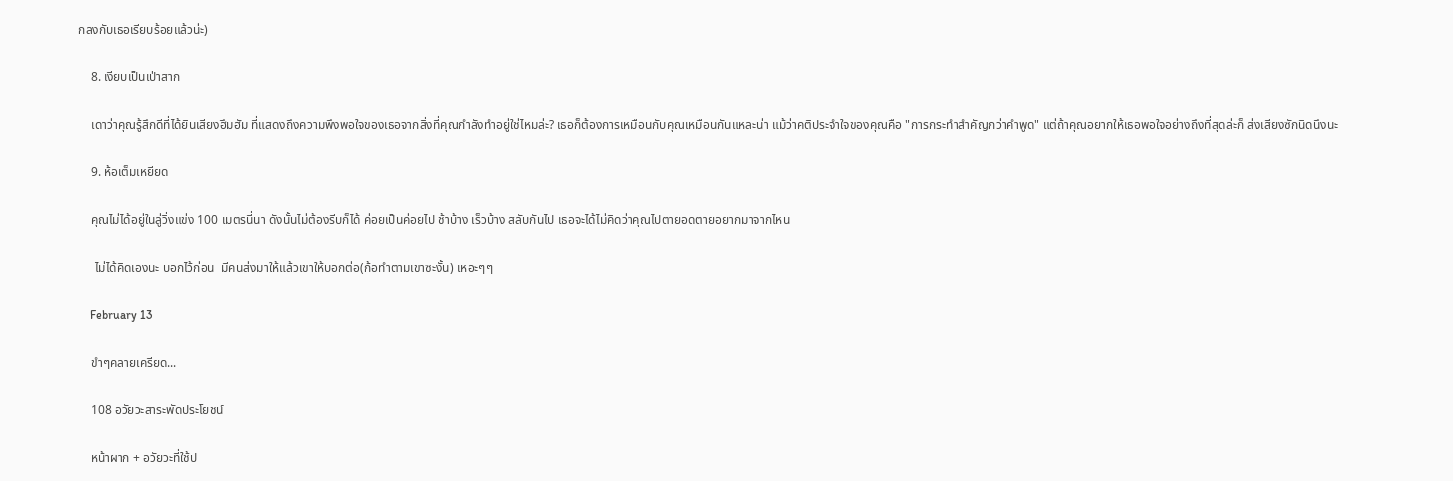กลงกับเธอเรียบร้อยแล้วน่ะ)

    8. เงียบเป็นเป่าสาก

    เดาว่าคุณรู้สึกดีที่ได้ยินเสียงฮึมฮัม ที่แสดงถึงความพึงพอใจของเธอจากสิ่งที่คุณกำลังทำอยู่ใช่ไหมล่ะ? เธอก็ต้องการเหมือนกับคุณเหมือนกันแหละน่า แม้ว่าคติประจำใจของคุณคือ "การกระทำสำคัญกว่าคำพูด" แต่ถ้าคุณอยากให้เธอพอใจอย่างถึงที่สุดล่ะก็ ส่งเสียงซักนิดนึงนะ

    9. ห้อเต็มเหยียด

    คุณไม่ได้อยู่ในลู่วิ่งแข่ง 100 เมตรนี่นา ดังนั้นไม่ต้องรีบก็ได้ ค่อยเป็นค่อยไป ช้าบ้าง เร็วบ้าง สลับกันไป เธอจะได้ไม่คิดว่าคุณไปตายอดตายอยากมาจากไหน

     ไม่ได้คิดเองนะ บอกไว้ก่อน  มีคนส่งมาให้แล้วเขาให้บอกต่อ(ก้อทำตามเขาซะงั้น) เหอะๆๆ

    February 13

    ขำๆคลายเครียด...

    108 อวัยวะสาระพัดประโยชน์

    หน้าผาก + อวัยวะที่ใช้ป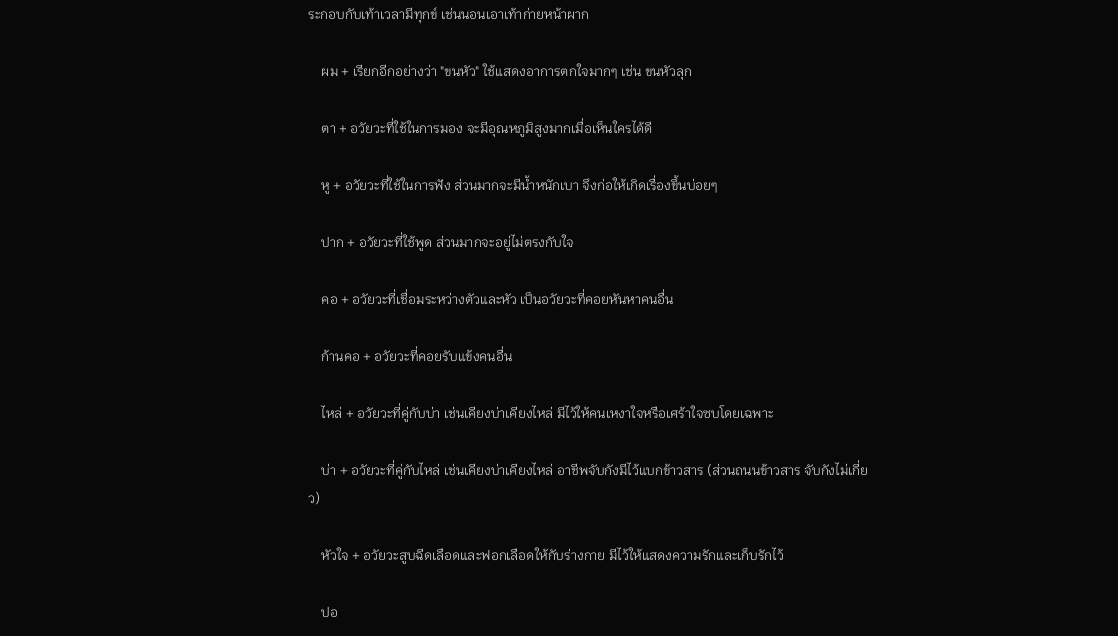ระกอบกับเท้าเวลามีทุกข์ เช่นนอนเอาเท้าก่ายหน้าผาก

    ผม + เรียกอีกอย่างว่า "ขนหัว" ใช้แสดงอาการตกใจมากๆ เช่น ขนหัวลุก

    ตา + อวัยวะที่ใช้ในการมอง จะมีอุณหภูมิสูงมากเมื่อเห็นใครได้ดี

    หู + อวัยวะที่ใช้ในการฟัง ส่วนมากจะมีน้ำหนักเบา จึงก่อให้เกิดเรื่องขึ้นบ่อยๆ

    ปาก + อวัยวะที่ใช้พูด ส่วนมากจะอยู่ไม่ตรงกับใจ

    คอ + อวัยวะที่เชื่อมระหว่างตัวและหัว เป็นอวัยวะที่คอยหันหาคนอื่น

    ก้านคอ + อวัยวะที่คอยรับแข้งคนอื่น

    ไหล่ + อวัยวะที่คู่กับบ่า เช่นเคียงบ่าเคียงไหล่ มีไว้ให้คนเหงาใจหรือเศร้าใจซบโดยเฉพาะ

    บ่า + อวัยวะที่คู่กับไหล่ เช่นเคียงบ่าเคียงไหล่ อาชีพจับกังมีไว้แบกข้าวสาร (ส่วนถนนข้าวสาร จับกังไม่เกี่ยว)

    หัวใจ + อวัยวะสูบฉีดเลือดและฟอกเลือดให้กับร่างกาย มีไว้ให้แสดงความรักและเก็บรักไว้

    ปอ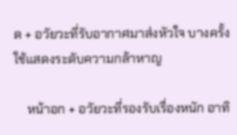ด + อวัยวะที่รับอากาศมาส่งหัวใจ บางครั้งใช้แสดงระดับความกล้าหาญ

    หน้าอก + อวัยวะที่รองรับเรื่องหนัก อาทิ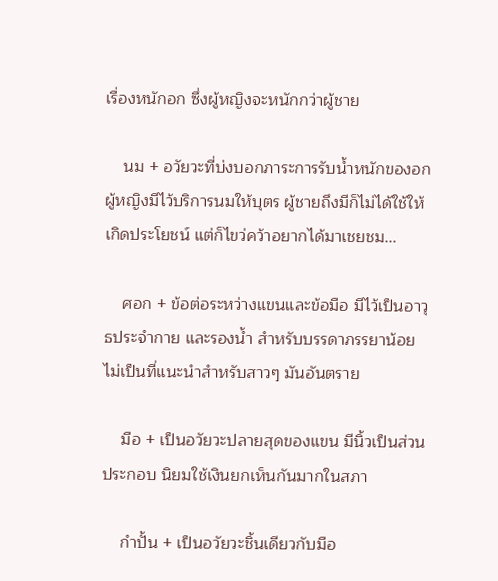เรื่องหนักอก ซึ่งผู้หญิงจะหนักกว่าผู้ชาย

    นม + อวัยวะที่บ่งบอกภาระการรับน้ำหนักของอก ผู้หญิงมีไว้บริการนมให้บุตร ผู้ชายถึงมีก็ไม่ได้ใช้ให้เกิดประโยชน์ แต่ก็ไขว่คว้าอยากได้มาเชยชม...

    ศอก + ข้อต่อระหว่างแขนและข้อมือ มีไว้เป็นอาวุธประจำกาย และรองน้ำ สำหรับบรรดาภรรยาน้อย ไม่เป็นที่แนะนำสำหรับสาวๆ มันอันตราย

    มือ + เป็นอวัยวะปลายสุดของแขน มีนิ้วเป็นส่วนประกอบ นิยมใช้เงินยกเห็นกันมากในสภา

    กำปั้น + เป็นอวัยวะชิ้นเดียวกับมือ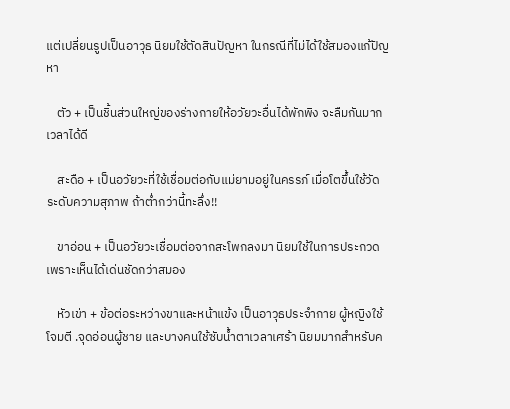แต่เปลี่ยนรูปเป็นอาวุธ นิยมใช้ตัดสินปัญหา ในกรณีที่ไม่ได้ใช้สมองแก้ปัญหา

    ตัว + เป็นชิ้นส่วนใหญ่ของร่างกายให้อวัยวะอื่นได้พักพิง จะลืมกันมากเวลาได้ดี

    สะดือ + เป็นอวัยวะที่ใช้เชื่อมต่อกับแม่ยามอยู่ในครรภ์ เมื่อโตขึ้นใช้วัดระดับความสุภาพ ถ้าต่ำกว่านี้ทะลึ่ง!!

    ขาอ่อน + เป็นอวัยวะเชื่อมต่อจากสะโพกลงมา นิยมใช้ในการประกวด เพราะเห็นได้เด่นชัดกว่าสมอง

    หัวเข่า + ข้อต่อระหว่างขาและหน้าแข้ง เป็นอาวุธประจำกาย ผู้หญิงใช้โจมตี .จุดอ่อนผู้ชาย และบางคนใช้ซับน้ำตาเวลาเศร้า นิยมมากสำหรับค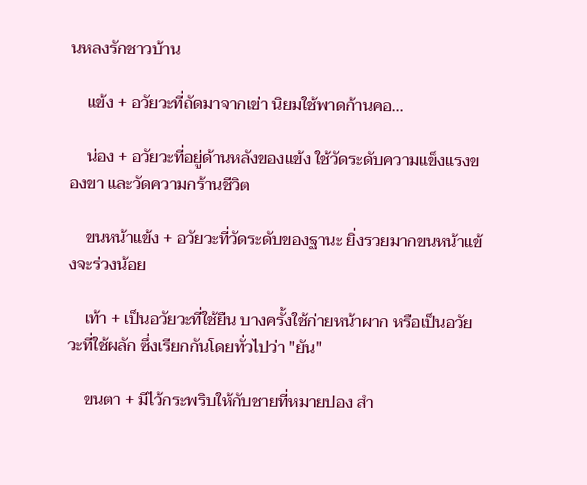นหลงรักชาวบ้าน

    แข้ง + อวัยวะที่ถัดมาจากเข่า นิยมใช้พาดก้านคอ...

    น่อง + อวัยวะที่อยู่ด้านหลังของแข้ง ใช้วัดระดับความแข็งแรงของขา และวัดความกร้านชีวิต

    ขนหน้าแข้ง + อวัยวะที่วัดระดับของฐานะ ยิ่งรวยมากขนหน้าแข้งจะร่วงน้อย

    เท้า + เป็นอวัยวะที่ใช้ยืน บางครั้งใช้ก่ายหน้าผาก หรือเป็นอวัยวะที่ใช้ผลัก ซึ่งเรียกกันโดยทั่วไปว่า "ยัน"

    ขนตา + มีไว้กระพริบให้กับชายที่หมายปอง สำ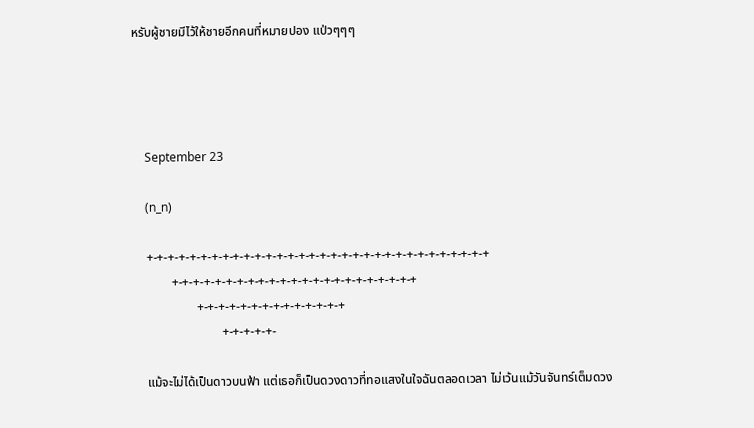หรับผู้ชายมีไว้ให้ชายอีกคนที่หมายปอง แป่วๆๆๆ




    September 23

    (n_n)

    +-+-+-+-+-+-+-+-+-+-+-+-+-+-+-+-+-+-+-+-+-+-+-+-+-+-+-+-+-+-+-+
            +-+-+-+-+-+-+-+-+-+-+-+-+-+-+-+-+-+-+-+-+-+-+
                    +-+-+-+-+-+-+-+-+-+-+-+-+-+
                            +-+-+-+-+-

    แม้จะไม่ได้เป็นดาวบนฟ้า แต่เธอก็เป็นดวงดาวที่ทอแสงในใจฉันตลอดเวลา ไม่เว้นแม้วันจันทร์เต็มดวง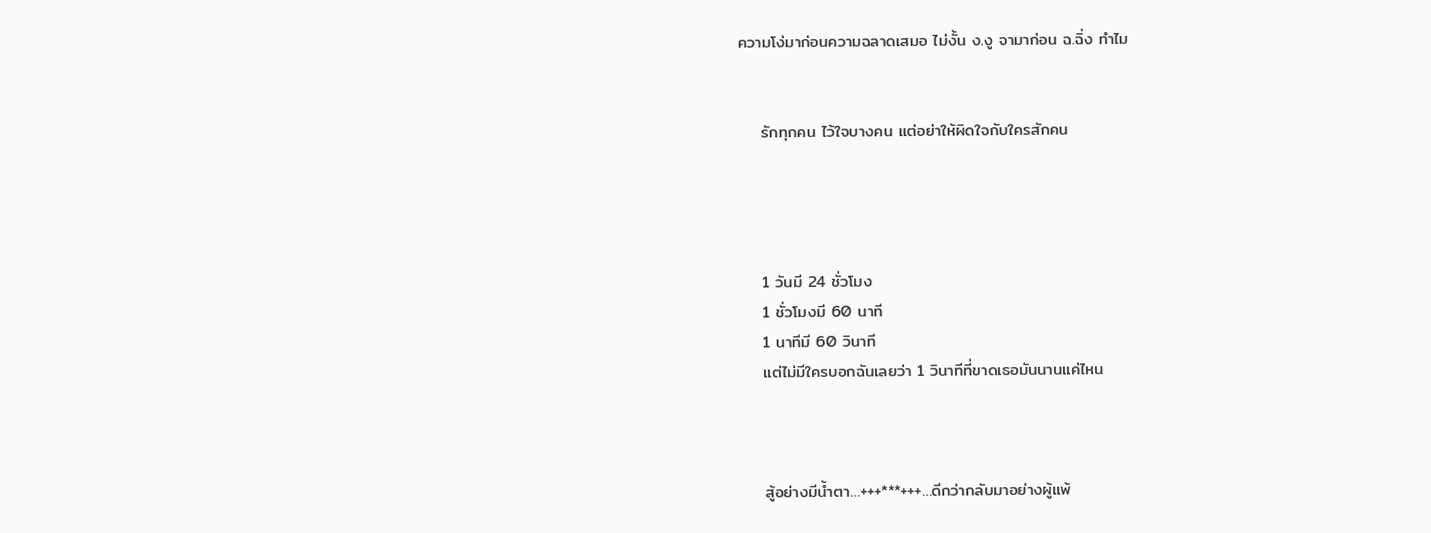ความโง่มาก่อนความฉลาดเสมอ ไม่งั้น ง.งู จามาก่อน ฉ.ฉิ่ง ทำไม


    รักทุกคน ไว้ใจบางคน แต่อย่าให้ผิดใจกับใครสักคน




    1 วันมี 24 ชั่วโมง
    1 ชั่วโมงมี 60 นาที
    1 นาทีมี 60 วินาที
    แต่ไม่มีใครบอกฉันเลยว่า 1 วินาทีที่ขาดเธอมันนานแค่ไหน



    สู้อย่างมีน้ำตา…+++***+++…ดีกว่ากลับมาอย่างผู้แพ้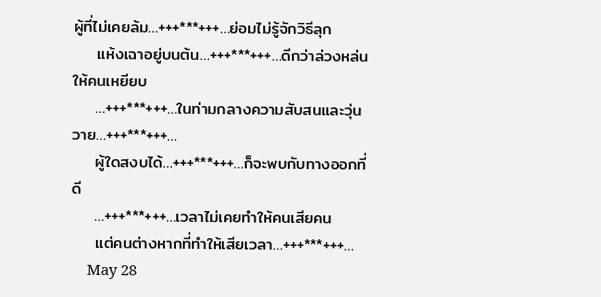ผู้ที่ไม่เคยล้ม…+++***+++…ย่อมไม่รู้จักวิธีลุก
    แห้งเฉาอยู่บนต้น…+++***+++…ดีกว่าล่วงหล่นให้คนเหยียบ
    …+++***+++…ในท่ามกลางความสับสนและวุ่นวาย…+++***+++…
    ผู้ใดสงบได้…+++***+++…ก็จะพบกับทางออกที่ดี
    …+++***+++…เวลาไม่เคยทำให้คนเสียคน
    แต่คนต่างหากที่ทำให้เสียเวลา…+++***+++…
    May 28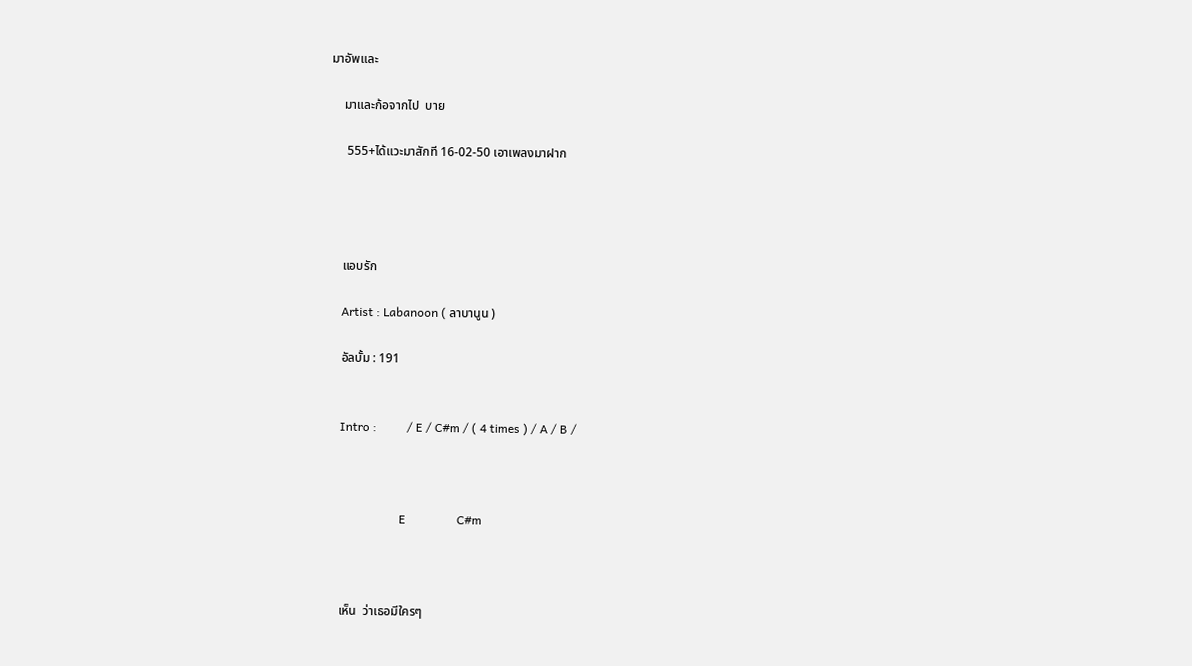มาอัพและ

    มาและก้อจากไป  บาย

     555+ได้แวะมาสักที 16-02-50 เอาเพลงมาฝาก




    แอบรัก

    Artist : Labanoon ( ลาบานูน )

    อัลบั้ม : 191


    Intro :          / E / C#m / ( 4 times ) / A / B /



                        E                 C#m



    เห็น  ว่าเธอมีใครๆ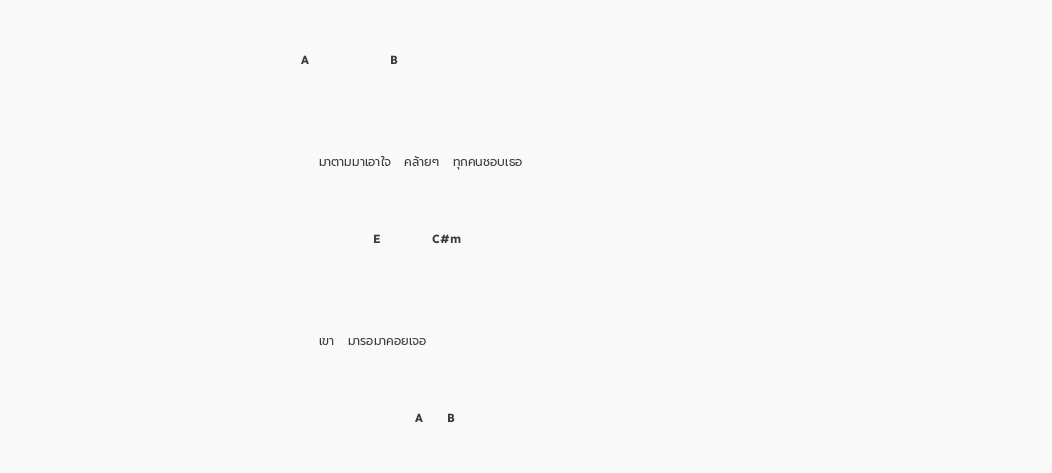A                           B



    มาตามมาเอาใจ   คล้ายๆ   ทุกคนชอบเธอ


                        E                 C#m



    เขา   มารอมาคอยเจอ


                                      A        B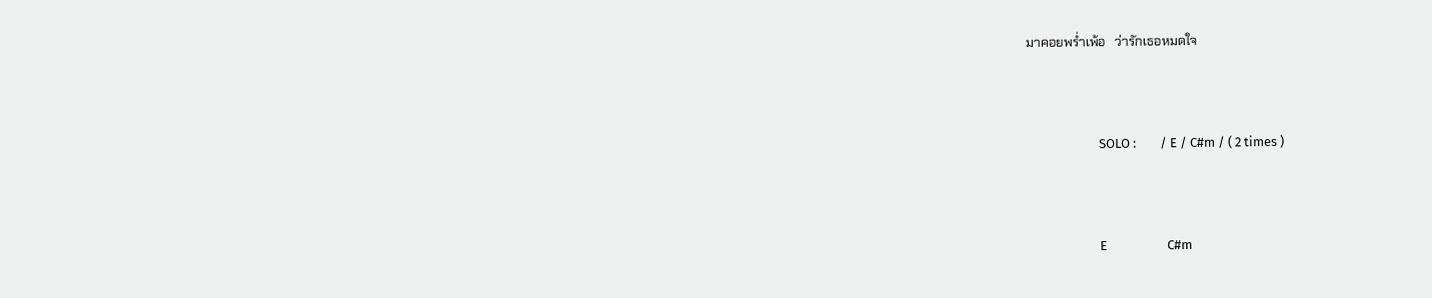มาคอยพร่ำเพ้อ   ว่ารักเธอหมดใจ



                        SOLO :        / E / C#m / ( 2 times )



                        E                    C#m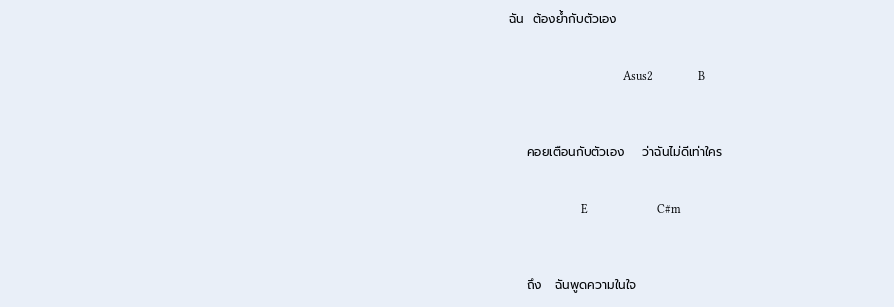ฉัน  ต้องย้ำกับตัวเอง


                                      Asus2               B



    คอยเตือนกับตัวเอง    ว่าฉันไม่ดีเท่าใคร


                        E                       C#m



    ถึง   ฉันพูดความในใจ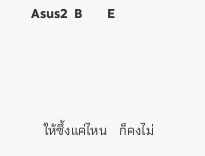Asus2  B        E



    ให้ซึ้งแค่ไหน    ก็คงไม่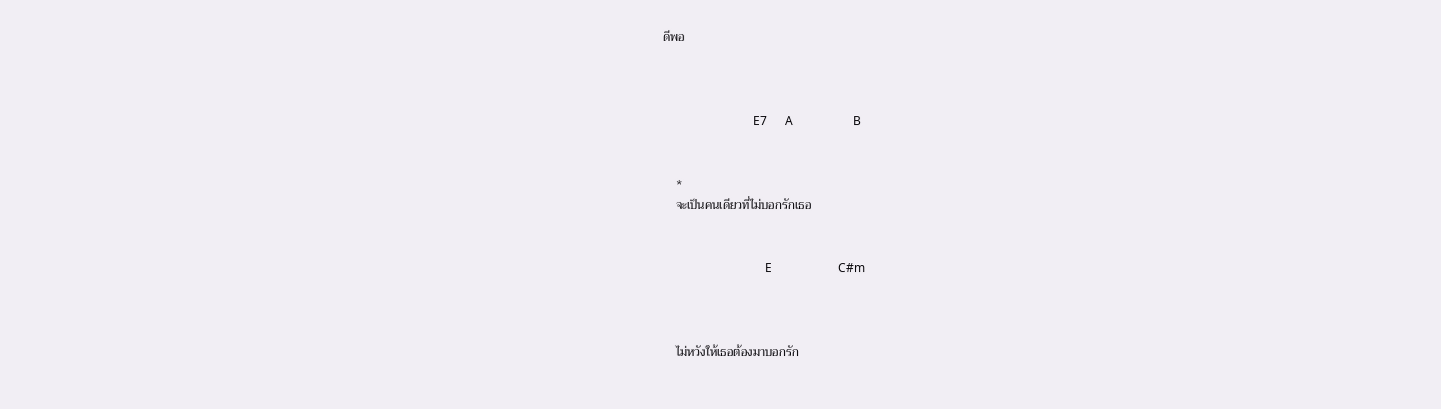ดีพอ



                              E7      A                    B


    *
    จะเป็นคนเดียวที่ไม่บอกรักเธอ


                                  E                      C#m



    ไม่หวังให้เธอต้องมาบอกรัก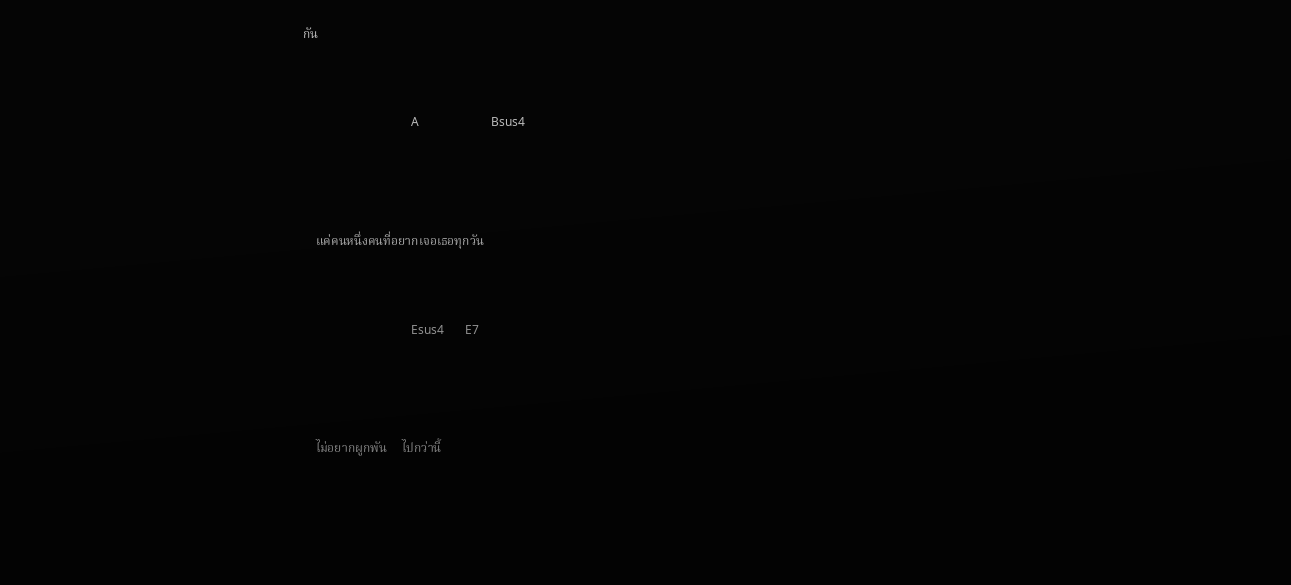กัน


                                    A                        Bsus4



    แค่คนหนึ่งคนที่อยากเจอเธอทุกวัน


                                    Esus4       E7



    ไม่อยากผูกพัน     ไปกว่านี้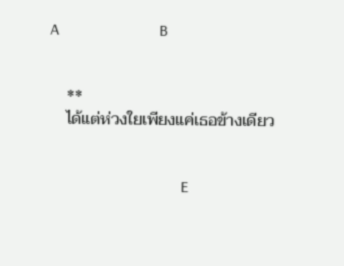A                         B


    **
    ได้แต่ห่วงใยเพียงแค่เธอข้างเดียว


                                 E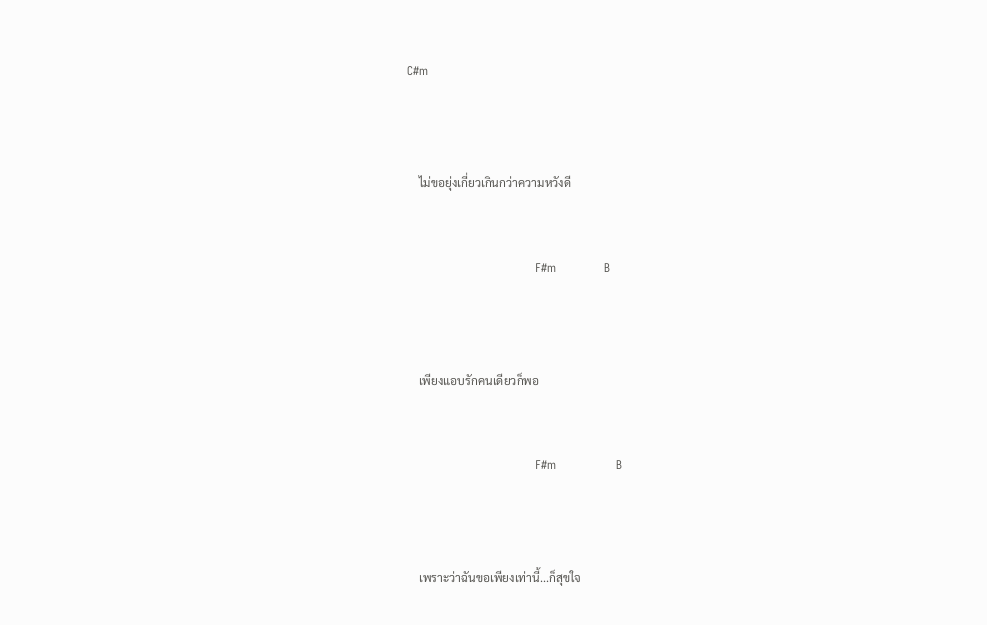C#m



    ไม่ขอยุ่งเกี่ยวเกินกว่าความหวังดี


                                F#m            B



    เพียงแอบรักคนเดียวก็พอ


                                F#m               B



    เพราะว่าฉันขอเพียงเท่านี้...ก็สุขใจ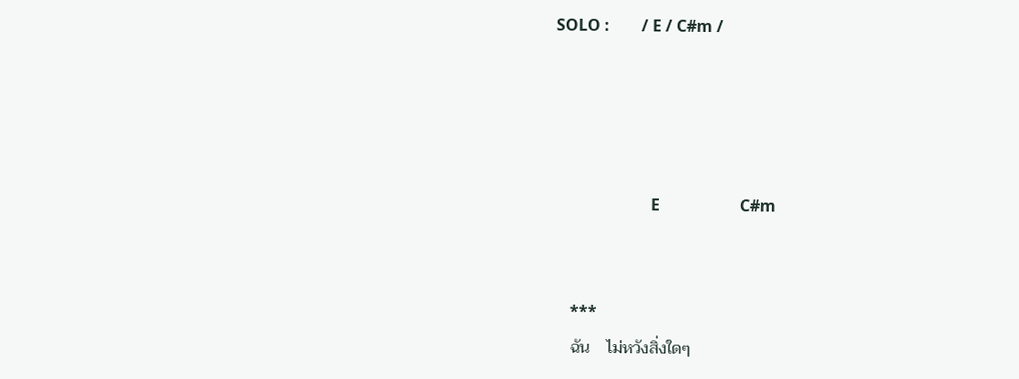SOLO :        / E / C#m /




                        E                    C#m


    ***
    ฉัน    ไม่หวังสิ่งใดๆ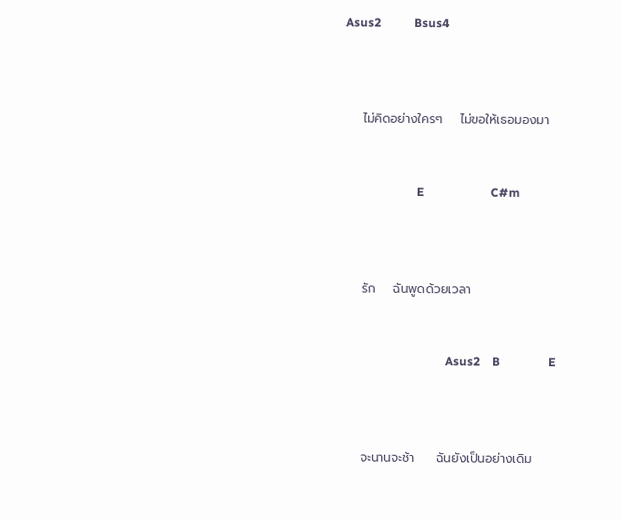Asus2           Bsus4



    ไม่คิดอย่างใครๆ    ไม่ขอให้เธอมองมา


                        E                      C#m



    รัก    ฉันพูดด้วยเวลา


                                  Asus2    B                E



    จะนานจะช้า     ฉันยังเป็นอย่างเดิม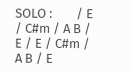SOLO :        / E / C#m / A B / E / E / C#m / A B / E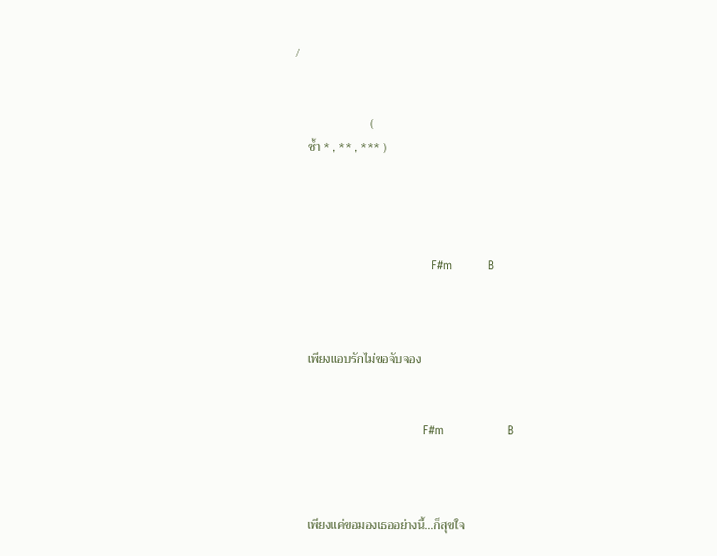/


                        (
    ซ้ำ * , ** , *** )




                                  F#m         B



    เพียงแอบรักไม่ขอจับจอง


                                F#m                B



    เพียงแค่ขอมองเธออย่างนี้...ก็สุขใจ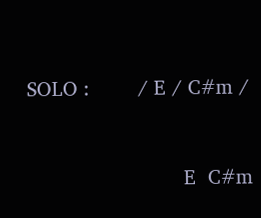SOLO :        / E / C#m /


                          E  C#m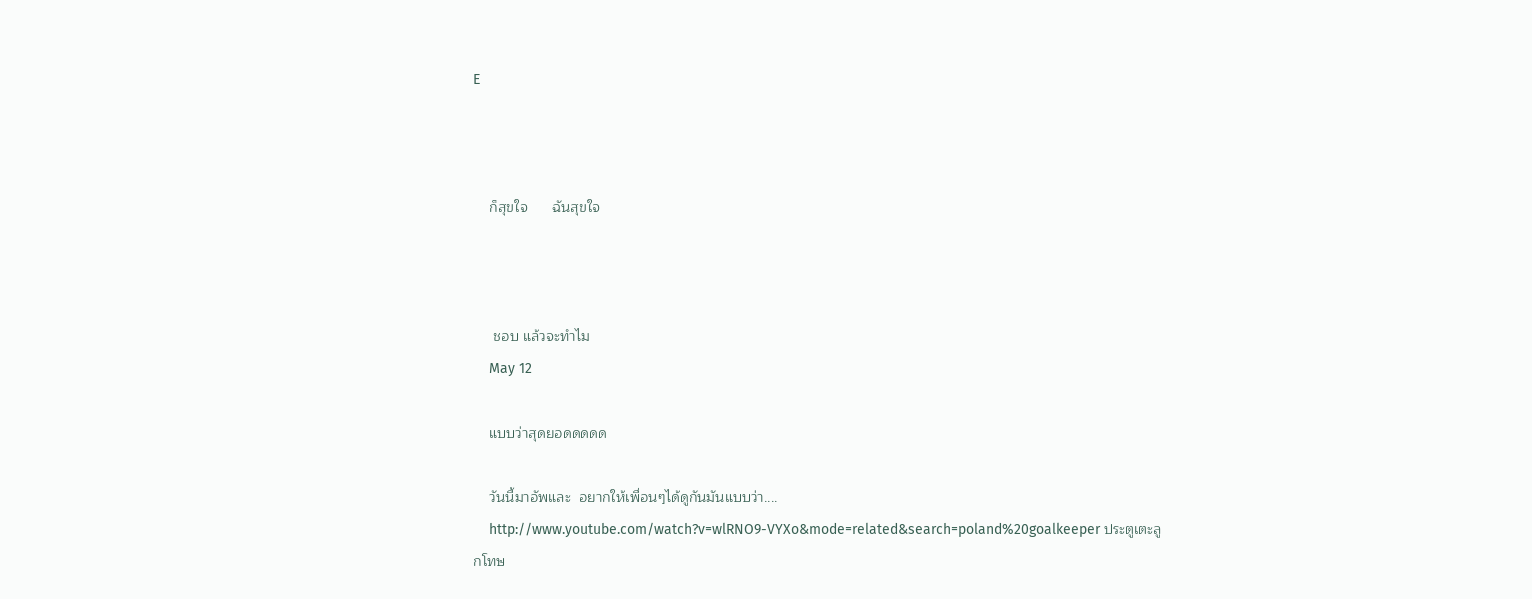E



    ก็สุขใจ      ฉันสุขใจ



     ชอบ แล้วจะทำไม
    May 12

    แบบว่าสุดยอดดดดด

    วันนี้มาอัพและ  อยากให้เพื่อนๆได้ดูกันมันแบบว่า....
    http://www.youtube.com/watch?v=wlRNO9-VYXo&mode=related&search=poland%20goalkeeper ประตูเตะลูกโทษ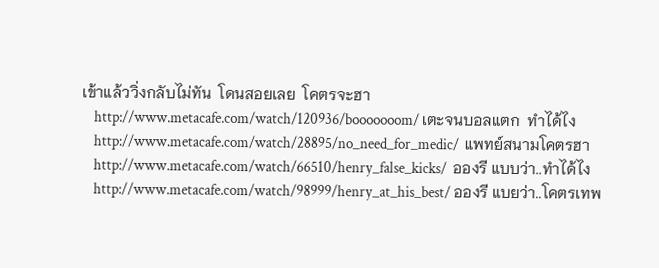เข้าแล้ววิ่งกลับไม่ทัน  โดนสอยเลย  โคตรจะฮา
    http://www.metacafe.com/watch/120936/booooooom/ เตะจนบอลแตก  ทำได้ไง
    http://www.metacafe.com/watch/28895/no_need_for_medic/  แพทย์สนามโคตรฮา
    http://www.metacafe.com/watch/66510/henry_false_kicks/  อองรี แบบว่า..ทำได้ไง
    http://www.metacafe.com/watch/98999/henry_at_his_best/ อองรี แบยว่า..โคตรเทพ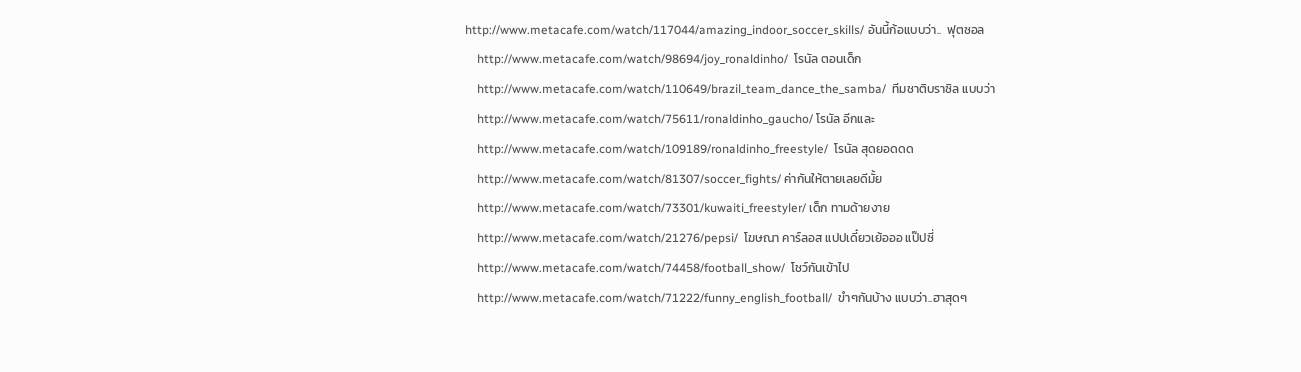http://www.metacafe.com/watch/117044/amazing_indoor_soccer_skills/ อันนี้ก้อแบบว่า..  ฟุตซอล
    http://www.metacafe.com/watch/98694/joy_ronaldinho/  โรนัล ตอนเด็ก
    http://www.metacafe.com/watch/110649/brazil_team_dance_the_samba/  ทีมชาติบราซิล แบบว่า
    http://www.metacafe.com/watch/75611/ronaldinho_gaucho/ โรนัล อีกและ
    http://www.metacafe.com/watch/109189/ronaldinho_freestyle/  โรนัล สุดยอดดด
    http://www.metacafe.com/watch/81307/soccer_fights/ ค่ากันให้ตายเลยดีมั้ย
    http://www.metacafe.com/watch/73301/kuwaiti_freestyler/ เด็ก ทามด้ายงาย
    http://www.metacafe.com/watch/21276/pepsi/  โฆษณา คาร์ลอส แปปเดี๋ยวเย้อออ แป๊ปซี่
    http://www.metacafe.com/watch/74458/football_show/  โชว์กันเข้าไป
    http://www.metacafe.com/watch/71222/funny_english_football/  ขำๆกันบ้าง แบบว่า..ฮาสุดๆ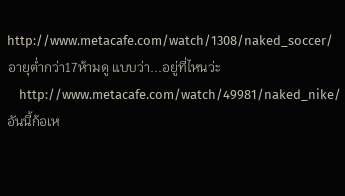http://www.metacafe.com/watch/1308/naked_soccer/ อายุต่ำกว่า17ห้ามดู แบบว่า...อยู่ที่ไหนว่ะ
    http://www.metacafe.com/watch/49981/naked_nike/ อันนี้ก้อเห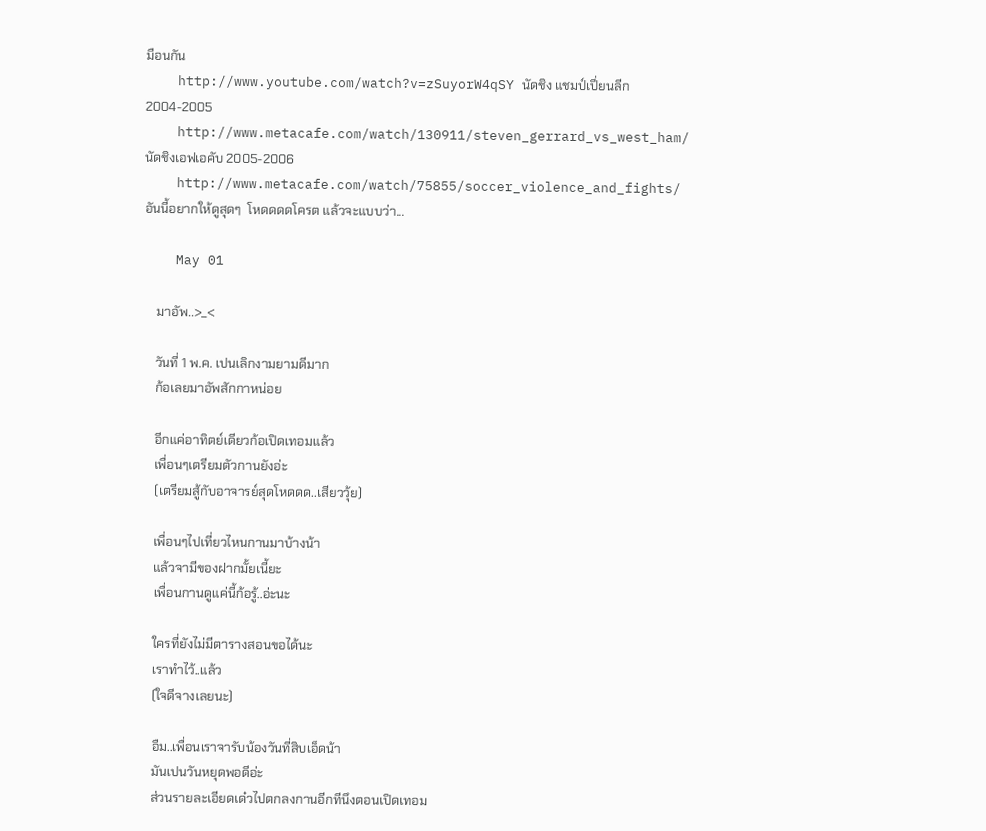มือนกัน
    http://www.youtube.com/watch?v=zSuyorW4qSY นัดชิง แชมป์เปี่ยนลีก 2004-2005
    http://www.metacafe.com/watch/130911/steven_gerrard_vs_west_ham/ นัดชิงเอฟเอคับ 2005-2006
    http://www.metacafe.com/watch/75855/soccer_violence_and_fights/ อันนี้อยากให้ดูสุดๆ  โหดดดดโครต แล้วจะแบบว่า...

    May 01

    มาอัพ..>_<

    วันที่ 1 พ.ค. เปนเลิกงามยามดีมาก
    ก้อเลยมาอัพสักกาหน่อย

    อีกแค่อาทิตย์เดียวก้อเปิดเทอมแล้ว
    เพื่อนๆเตรียมตัวกานยังอ่ะ
    (เตรียมสู้กับอาจารย์สุดโหดดด..เสียววุ้ย)

    เพื่อนๆไปเที่ยวไหนกานมาบ้างน้า
    แล้วจามีของฝากมั้ยเนี้ยะ
    เพื่อนกานดูแค่นี้ก้อรู้..อ่ะนะ

    ใครที่ยังไม่มีตารางสอนขอได้นะ
    เราทำไว้..แล้ว
    (ใจดีจางเลยนะ)

    อืม..เพื่อนเราจารับน้องวันที่สิบเอ็ดน้า
    มันเปนวันหยุดพอดีอ่ะ
    ส่วนรายละเอียดเด๋วไปตกลงกานอีกทีนึงตอนเปิดเทอม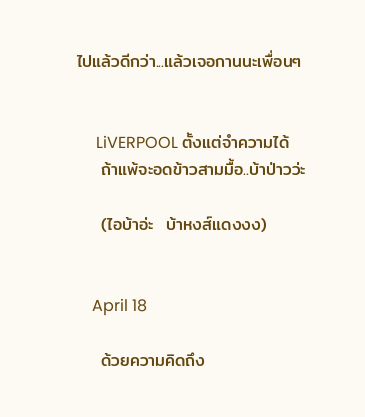ไปแล้วดีกว่า...แล้วเจอกานนะเพื่อนๆ


     LiVERPOOL ตั้งแต่จำความได้
    ถ้าแพ้จะอดข้าวสามมื้อ..บ้าป่าวว่ะ

    (ไอบ้าอ่ะ  บ้าหงส์แดงงง)


    April 18

    ด้วยความคิดถึง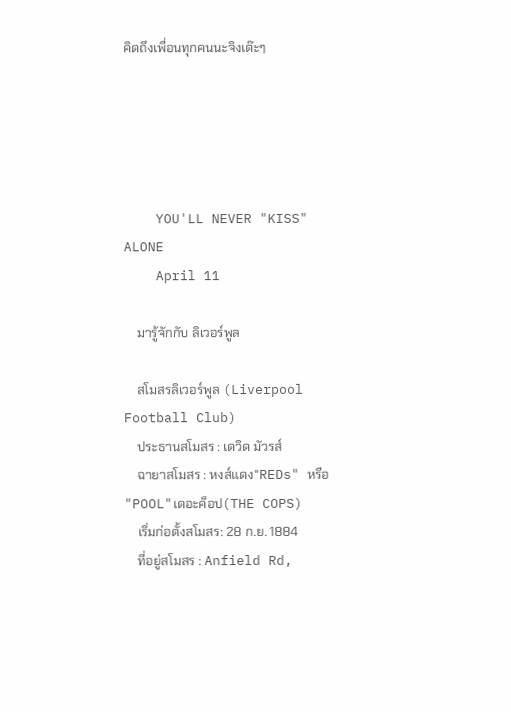คิดถึงเพื่อนทุกคนนะจิงเด๊ะๆ





    YOU'LL NEVER "KISS" ALONE
    April 11

    มารู้จักกับ ลิเวอร์พูล

    สโมสรลิเวอร์พูล (Liverpool Football Club)
    ประธานสโมสร : เดวิด มัวรส์
    ฉายาสโมสร : หงส์แดง"REDs" หรือ "POOL"เดอะค็อป(THE COPS)
    เริ่มก่อตั้งสโมสร: 28 ก.ย. 1884
    ที่อยู่สโมสร : Anfield Rd,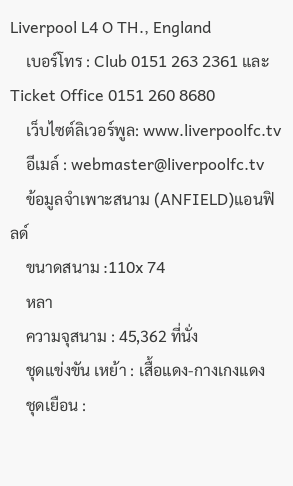Liverpool L4 O TH., England
    เบอร์โทร : Club 0151 263 2361 และ Ticket Office 0151 260 8680
    เว็บไซต์ลิเวอร์พูล: www.liverpoolfc.tv
    อีเมล์ : webmaster@liverpoolfc.tv
    ข้อมูลจำเพาะสนาม (ANFIELD)แอนฟิลด์
    ขนาดสนาม :110x 74
    หลา
    ความจุสนาม : 45,362 ที่นั่ง
    ชุดแข่งขัน เหย้า : เสื้อแดง-กางเกงแดง
    ชุดเยือน :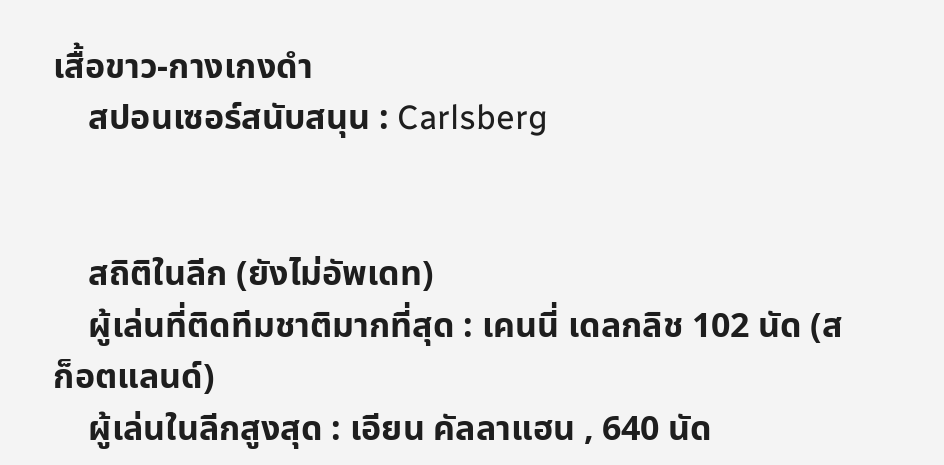เสื้อขาว-กางเกงดำ
    สปอนเซอร์สนับสนุน : Carlsberg


    สถิติในลีก (ยังไม่อัพเดท)
    ผู้เล่นที่ติดทีมชาติมากที่สุด : เคนนี่ เดลกลิช 102 นัด (สก็อตแลนด์)
    ผู้เล่นในลีกสูงสุด : เอียน คัลลาแฮน , 640 นัด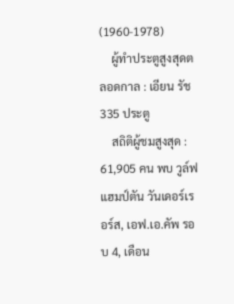(1960-1978)
    ผู้ทำประตูสูงสุดตลอดกาล : เอียน รัช 335 ประตู
    สถิติผู้ชมสูงสุด : 61,905 คน พบ วูล์ฟแฮมป์ตัน วันเดอร์เรอร์ส, เอฟ.เอ.คัพ รอบ 4, เดือน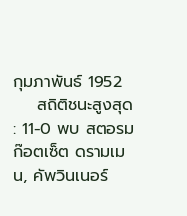กุมภาพันธ์ 1952
    สถิติชนะสูงสุด : 11-0 พบ สตอรมก๊อตเซ็ต ดรามเมน, คัพวินเนอร์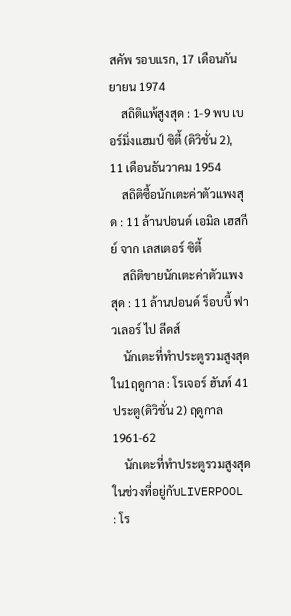สคัพ รอบแรก, 17 เดือนกันยายน 1974
    สถิติแพ้สูงสุด : 1-9 พบ เบอร์มิ่งแฮมป์ ซิตี้ (ดิวิชั่น 2), 11 เดือนธันวาคม 1954
    สถิติซื้อนักเตะค่าตัวแพงสุด : 11 ล้านปอนด์ เอมิล เฮสกีย์ จาก เลสเตอร์ ซิตี้
    สถิติขายนักเตะค่าตัวแพงสุด : 11 ล้านปอนด์ ร็อบบี้ ฟาวเลอร์ ไป ลีดส์
    นักเตะที่ทำประตูรวมสูงสุดใน1ฤดูกาล : โรเจอร์ ฮันท์ 41ประตู(ดิวิชั่น 2) ฤดูกาล 1961-62
    นักเตะที่ทำประตูรวมสูงสุดในช่วงที่อยู่กับLIVERPOOL : โร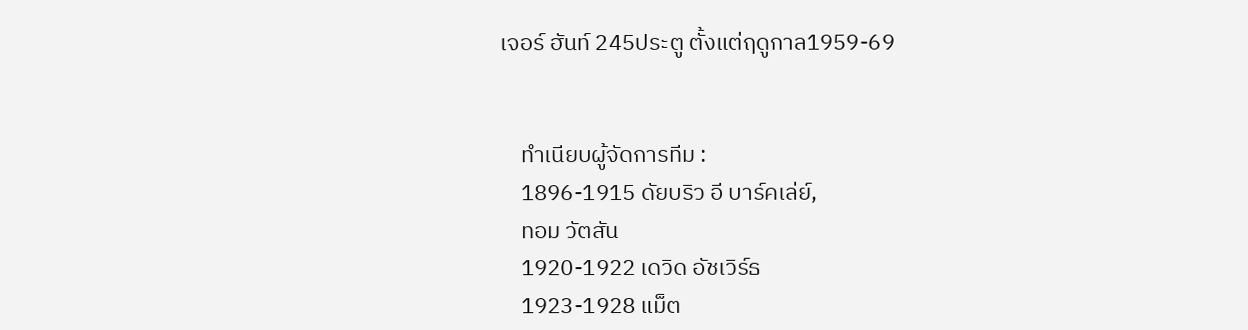เจอร์ ฮันท์ 245ประตู ตั้งแต่ฤดูกาล1959-69


    ทำเนียบผู้จัดการทีม :
    1896-1915 ดัยบริว อี บาร์คเล่ย์,
    ทอม วัตสัน
    1920-1922 เดวิด อัชเวิร์ธ
    1923-1928 แม็ต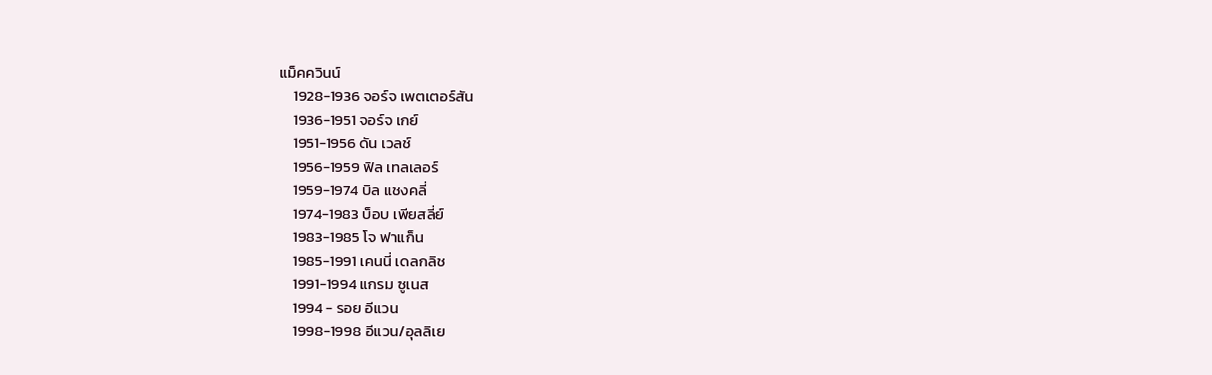แม็คควินน์
    1928-1936 จอร์จ เพตเตอร์สัน
    1936-1951 จอร์จ เกย์
    1951-1956 ดัน เวลช์
    1956-1959 ฟิล เทลเลอร์
    1959-1974 บิล แชงคลี่
    1974-1983 บ็อบ เพียสลี่ย์
    1983-1985 โจ ฟาแก็น
    1985-1991 เคนนี่ เดลกลิช
    1991-1994 แกรม ซูเนส
    1994 - รอย อีแวน
    1998-1998 อีแวน/อุลลิเย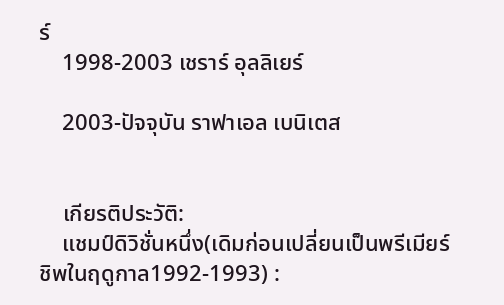ร์
    1998-2003 เชราร์ อุลลิเยร์

    2003-ปัจจุบัน ราฟาเอล เบนิเตส


    เกียรติประวัติ:
    แชมป์ดิวิชั่นหนึ่ง(เดิมก่อนเปลี่ยนเป็นพรีเมียร์ชิพในฤดูกาล1992-1993) :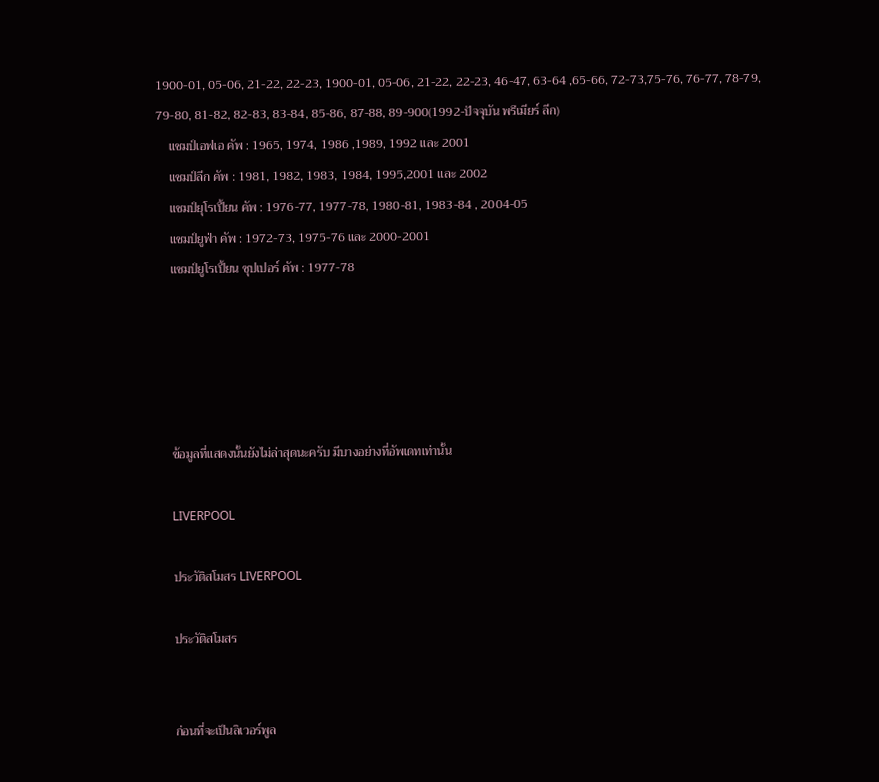1900-01, 05-06, 21-22, 22-23, 1900-01, 05-06, 21-22, 22-23, 46-47, 63-64 ,65-66, 72-73,75-76, 76-77, 78-79, 79-80, 81-82, 82-83, 83-84, 85-86, 87-88, 89-900(1992-ปัจจุบัน พรีเมียร์ ลีก)
    แชมป์เอฟเอ คัพ : 1965, 1974, 1986 ,1989, 1992 และ 2001
    แชมป์ลีก คัพ : 1981, 1982, 1983, 1984, 1995,2001 และ 2002
    แชมป์ยุโรเปี้ยน คัพ : 1976-77, 1977-78, 1980-81, 1983-84 , 2004-05
    แชมป์ยูฟ่า คัพ : 1972-73, 1975-76 และ 2000-2001
    แชมป์ยูโรเปี้ยน ซุปเปอร์ คัพ : 1977-78





    ข้อมูลที่แสดงนั้นยังไม่ล่าสุดนะครับ มีบางอย่างที่อัพเดทเท่านั้น

    LIVERPOOL

    ประวัติสโมสร LIVERPOOL

    ประวัติสโมสร


    ก่อนที่จะเป็นลิเวอร์พูล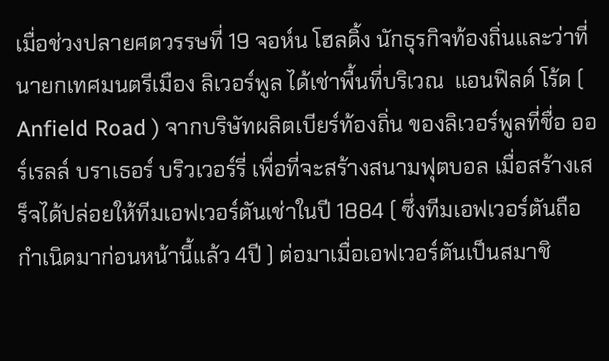เมื่อช่วงปลายศตวรรษที่ 19 จอห์น โฮลดิ้ง นักธุรกิจท้องถิ่นและว่าที่นายกเทศมนตรีเมือง ลิเวอร์พูล ได้เช่าพื้นที่บริเวณ  แอนฟิลด์ โร้ด ( Anfield Road ) จากบริษัทผลิตเบียร์ท้องถิ่น ของลิเวอร์พูลที่ชื่อ ออร์เรลล์ บราเธอร์ บริวเวอร์รี่ เพื่อที่จะสร้างสนามฟุตบอล เมื่อสร้างเสร็จได้ปล่อยให้ทีมเอฟเวอร์ตันเช่าในปี 1884 ( ซึ่งทีมเอฟเวอร์ตันถือกำเนิดมาก่อนหน้านี้แล้ว 4ปี ) ต่อมาเมื่อเอฟเวอร์ตันเป็นสมาชิ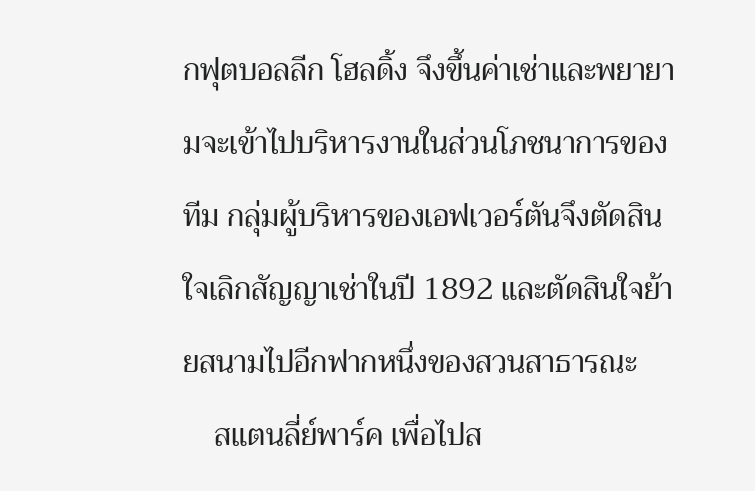กฟุตบอลลีก โฮลดิ้ง จึงขึ้นค่าเช่าและพยายามจะเข้าไปบริหารงานในส่วนโภชนาการของทีม กลุ่มผู้บริหารของเอฟเวอร์ตันจึงตัดสินใจเลิกสัญญาเช่าในปี 1892 และตัดสินใจย้ายสนามไปอีกฟากหนึ่งของสวนสาธารณะ
    สแตนลี่ย์พาร์ค เพื่อไปส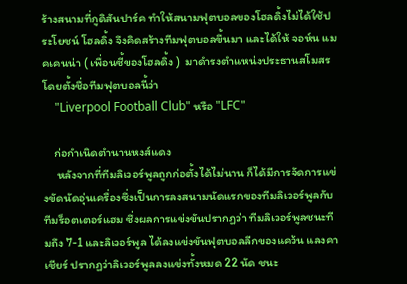ร้างสนามที่กูดิสันปาร์ค ทำให้สนามฟุตบอลของโฮลดิ้งไม่ได้ใช้ประโยชน์ โฮลดิ้ง จึงคิดสร้างทีมฟุตบอลขึ้นมา และได้ให้ จอห์น แมคเคนน่า ( เพื่อนซี้ของโฮลดิ้ง )  มาดำรงตำแหน่งประธานสโมสร โดยตั้งชื่อทีมฟุตบอลนี้ว่า
    "Liverpool Football Club" หรือ "LFC"

    ก่อกำเนิดตำนานหงส์แดง
     หลังจากที่ทีมลิเวอร์พูลถูกก่อตั้งได้ไม่นาน ก็ได้มีการจัดการแข่งขัดนัดอุ่นเครื่องซึ่งเป็นการลงสนามนัดแรกของทีมลิเวอร์พูลกับทีมร็อตเตอร์แฮม ซึ่งผลการแข่งขันปรากฏว่า ทีมลิเวอร์พูลชนะทีมถึง 7-1 และลิเวอร์พูล ได้ลงแข่งขันฟุตบอลลีกของแคว้น แลงคาเชียร์ ปรากฏว่าลิเวอร์พูลลงแข่งทั้งหมด 22 นัด ชนะ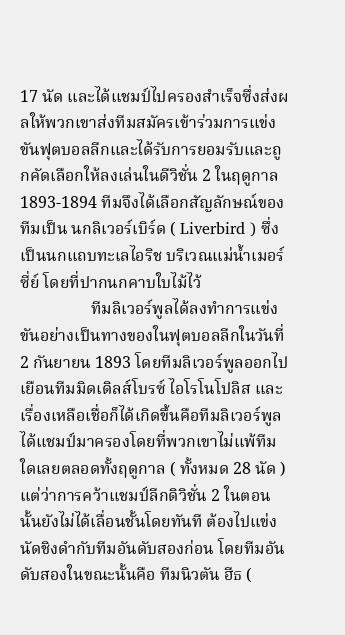17 นัด และได้แชมป์ไปครองสำเร็จซึ่งส่งผลให้พวกเขาส่งทีมสมัครเข้าร่วมการแข่งขันฟุตบอลลีกและได้รับการยอมรับและถูกคัดเลือกให้ลงเล่นในดีวิชั่น 2 ในฤดูกาล 1893-1894 ทีมจึงได้เลือกสัญลักษณ์ของทีมเป็น นกลิเวอร์เบิร์ด ( Liverbird ) ซึ่งเป็นนกแถบทะเลไอริช บริเวณแม่น้ำเมอร์ซี่ย์ โดยที่ปากนกคาบใบไม้ไว้
                 ทีมลิเวอร์พูลได้ลงทำการแข่งขันอย่างเป็นทางของในฟุตบอลลีกในวันที่ 2 กันยายน 1893 โดยทีมลิเวอร์พูลออกไปเยือนทีมมิดเดิลส์โบรซ์ ไอโรโนโปลิส และเรื่องเหลือเชื่อก็ได้เกิดขึ้นคือทีมลิเวอร์พูลได้แชมป์มาครองโดยที่พวกเขาไม่แพ้ทีมใดเลยตลอดทั้งฤดูกาล ( ทั้งหมด 28 นัด ) แต่ว่าการคว้าแชมป์ลีกดิวิชั่น 2 ในตอนนั้นยังไม่ได้เลื่อนชั้นโดยทันที ต้องไปแข่งนัดชิงดำกับทีมอันดับสองก่อน โดยทีมอันดับสองในขณะนั้นคือ ทีมนิวตัน ฮีธ (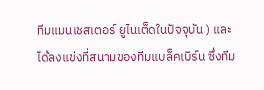ทีมแมนเชสเตอร์ ยูไนเต็ดในปัจจุบัน ) และได้ลงแข่งที่สนามของทีมแบล็คเบิร์น ซึ่งทีม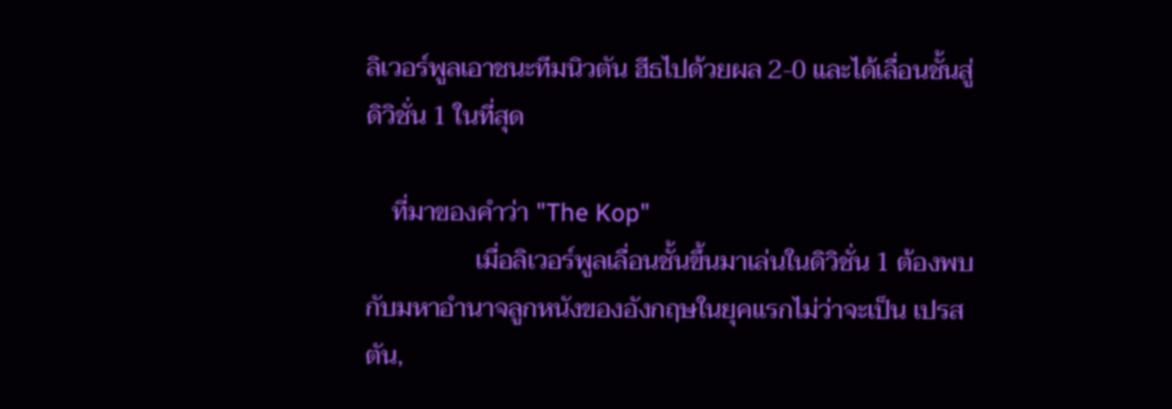ลิเวอร์พูลเอาชนะทีมนิวตัน ฮีธไปด้วยผล 2-0 และได้เลื่อนชั้นสู่ดิวิชั่น 1 ในที่สุด

    ที่มาของคำว่า "The Kop"
                 เมื่อลิเวอร์พูลเลื่อนชั้นขึ้นมาเล่นในดิวิชั่น 1 ต้องพบกับมหาอำนาจลูกหนังของอังกฤษในยุคแรกไม่ว่าจะเป็น เปรสตัน,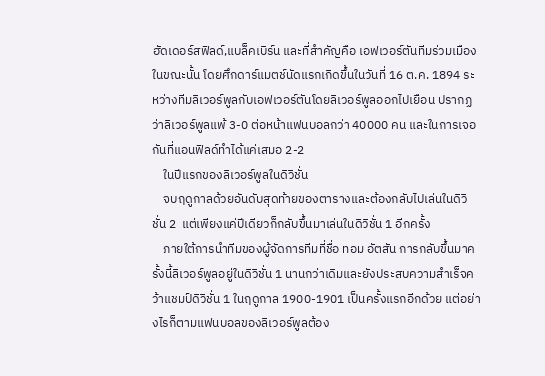ฮัดเดอร์สฟิลด์,แบล็คเบิร์น และที่สำคัญคือ เอฟเวอร์ตันทีมร่วมเมืองในขณะนั้น โดยศึกดาร์แมตช์นัดแรกเกิดขึ้นในวันที่ 16 ต.ค. 1894 ระหว่างทีมลิเวอร์พูลกับเอฟเวอร์ตันโดยลิเวอร์พูลออกไปเยือน ปรากฏว่าลิเวอร์พูลแพ้ 3-0 ต่อหน้าแฟนบอลกว่า 40000 คน และในการเจอกันที่แอนฟิลด์ทำได้แค่เสมอ 2-2
    ในปีแรกของลิเวอร์พูลในดิวิชั่น
    จบฤดูกาลด้วยอันดับสุดท้ายของตารางและต้องกลับไปเล่นในดิวิชั่น 2  แต่เพียงแค่ปีเดียวก็กลับขึ้นมาเล่นในดิวิชั่น 1 อีกครั้ง
    ภายใต้การนำทีมของผู้จัดการทีมที่ชื่อ ทอม อัตสัน การกลับขึ้นมาครั้งนี้ลิเวอร์พูลอยู่ในดิวิชั่น 1 นานกว่าเดิมและยังประสบความสำเร็จคว้าแชมป์ดิวิชั่น 1 ในฤดูกาล 1900-1901 เป็นครั้งแรกอีกด้วย แต่อย่างไรก็ตามแฟนบอลของลิเวอร์พูลต้อง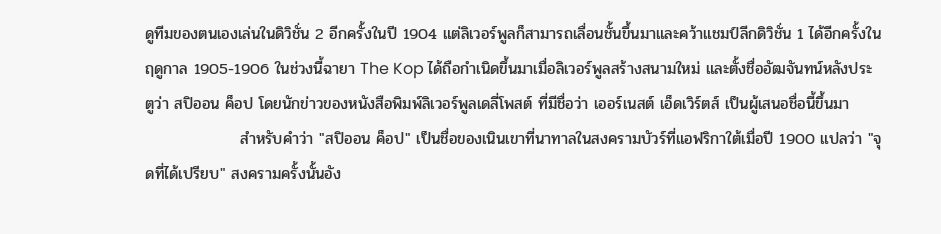ดูทีมของตนเองเล่นในดิวิชั่น 2 อีกครั้งในปี 1904 แต่ลิเวอร์พูลก็สามารถเลื่อนชั้นขึ้นมาและคว้าแชมป์ลีกดิวิชั่น 1 ได้อีกครั้งในฤดูกาล 1905-1906 ในช่วงนี้ฉายา The Kop ได้ถือกำเนิดขึ้นมาเมื่อลิเวอร์พูลสร้างสนามใหม่ และตั้งชื่ออัฒจันทน์หลังประตูว่า สปิออน ค็อป โดยนักข่าวของหนังสือพิมพ์ลิเวอร์พูลเดลี่โพสต์ ที่มีชื่อว่า เออร์เนสต์ เอ็ดเวิร์ตส์ เป็นผู้เสนอชื่อนี้ขึ้นมา
                 สำหรับคำว่า "สปิออน ค็อป" เป็นชื่อของเนินเขาที่นาทาลในสงครามบัวร์ที่แอฟริกาใต้เมื่อปี 1900 แปลว่า "จุดที่ได้เปรียบ" สงครามครั้งนั้นอัง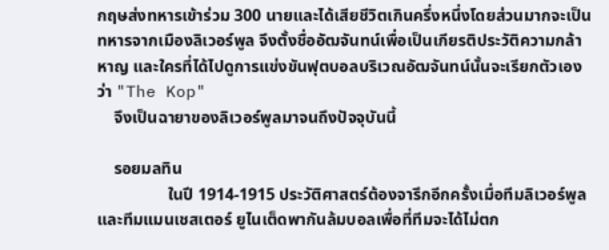กฤษส่งทหารเข้าร่วม 300 นายและได้เสียชีวิตเกินครึ่งหนึ่งโดยส่วนมากจะเป็นทหารจากเมืองลิเวอร์พูล จึงตั้งชื่ออัฒจันทน์เพื่อเป็นเกียรติประวัติความกล้าหาญ และใครที่ได้ไปดูการแข่งขันฟุตบอลบริเวณอัฒจันทน์นั้นจะเรียกตัวเองว่า "The Kop"
    จึงเป็นฉายาของลิเวอร์พูลมาจนถึงปัจจุบันนี้

    รอยมลทิน
                 ในปี 1914-1915 ประวัติศาสตร์ต้องจารึกอีกครั้งเมื่อทีมลิเวอร์พูลและทีมแมนเชสเตอร์ ยูไนเต็ดพากันล้มบอลเพื่อที่ทีมจะได้ไม่ตก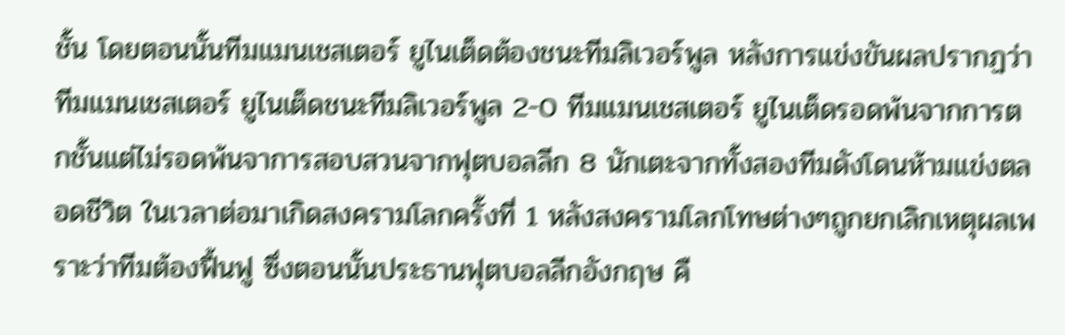ชั้น โดยตอนนั้นทีมแมนเชสเตอร์ ยูไนเต็ดต้องชนะทีมลิเวอร์พูล หลังการแข่งขันผลปรากฏว่าทีมแมนเชสเตอร์ ยูไนเต็ดชนะทีมลิเวอร์พูล 2-0 ทีมแมนเชสเตอร์ ยูไนเต็ดรอดพ้นจากการตกชั้นแต่ไม่รอดพ้นจาการสอบสวนจากฟุตบอลลีก 8 นักเตะจากทั้งสองทีมดังโดนห้ามแข่งตลอดชีวิต ในเวลาต่อมาเกิดสงครามโลกครั้งที่ 1 หลังสงครามโลกโทษต่างๆถูกยกเลิกเหตุผลเพราะว่าทีมต้องฟื้นฟู ซึ่งตอนนั้นประธานฟุตบอลลีกอังกฤษ คื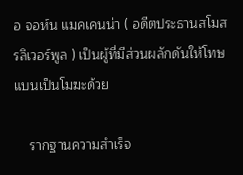อ จอห์น แมคเคนน่า ( อดีตประธานสโมสรลิเวอร์พูล ) เป็นผู้ที่มีส่วนผลักดันให้โทษแบนเป็นโมฆะด้วย

    รากฐานความสำเร็จ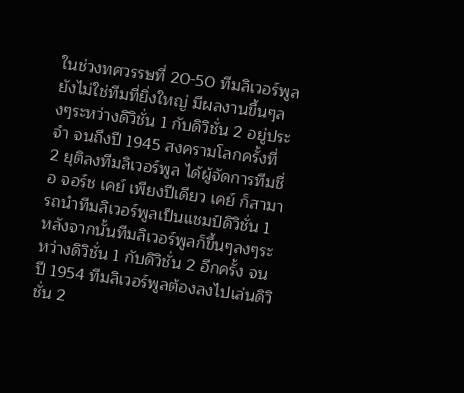ในช่วงทศวรรษที่ 20-50 ทีมลิเวอร์พูลยังไม่ใช่ทีมที่ยิ่งใหญ่ มีผลงานขึ้นๆลงๆระหว่างดิวิชั่น 1 กับดิวิชั่น 2 อยู่ประจำ จนถึงปี 1945 สงครามโลกครั้งที่ 2 ยุติลงทีมลิเวอร์พูล ได้ผู้จัดการทีมชื่อ จอร์ช เคย์ เพียงปีเดียว เคย์ ก็สามารถนำทีมลิเวอร์พูลเป็นแชมป์ดิวิชั่น 1 หลังจากนั้นทีมลิเวอร์พูลก็ขึ้นๆลงๆระหว่างดิวิชั่น 1 กับดิวิชั่น 2 อีกครั้ง จนปี 1954 ทีมลิเวอร์พูลต้องลงไปเล่นดิวิชั่น 2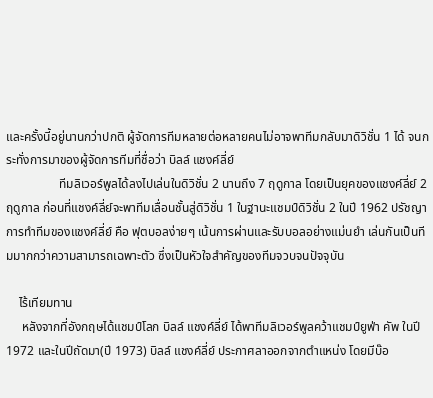และครั้งนี้อยู่นานกว่าปกติ ผู้จัดการทีมหลายต่อหลายคนไม่อาจพาทีมกลับมาดิวิชั่น 1 ได้ จนกระทั่งการมาของผู้จัดการทีมที่ชื่อว่า บิลล์ แชงค์ลี่ย์
                 ทีมลิเวอร์พูลได้ลงไปเล่นในดิวิชั่น 2 นานถึง 7 ฤดูกาล โดยเป็นยุคของแชงค์ลี่ย์ 2 ฤดูกาล ก่อนที่แชงค์ลี่ย์จะพาทีมเลื่อนชั้นสู่ดิวิชั่น 1 ในฐานะแชมป์ดิวิชั่น 2 ในปี 1962 ปรัชญาการทำทีมของแชงค์ลี่ย์ คือ ฟุตบอลง่ายๆ เน้นการผ่านและรับบอลอย่างแม่นยำ เล่นกันเป็นทีมมากกว่าความสามารถเฉพาะตัว ซึ่งเป็นหัวใจสำคัญของทีมจวบจนปัจจุบัน

    ไร้เทียมทาน
     หลังจากที่อังกฤษได้แชมป์โลก บิลล์ แชงค์ลี่ย์ ได้พาทีมลิเวอร์พูลคว้าแชมป์ยูฟ่า คัพ ในปี 1972 และในปีถัดมา(ปี 1973) บิลล์ แชงค์ลี่ย์ ประกาศลาออกจากตำแหน่ง โดยมีบ๊อ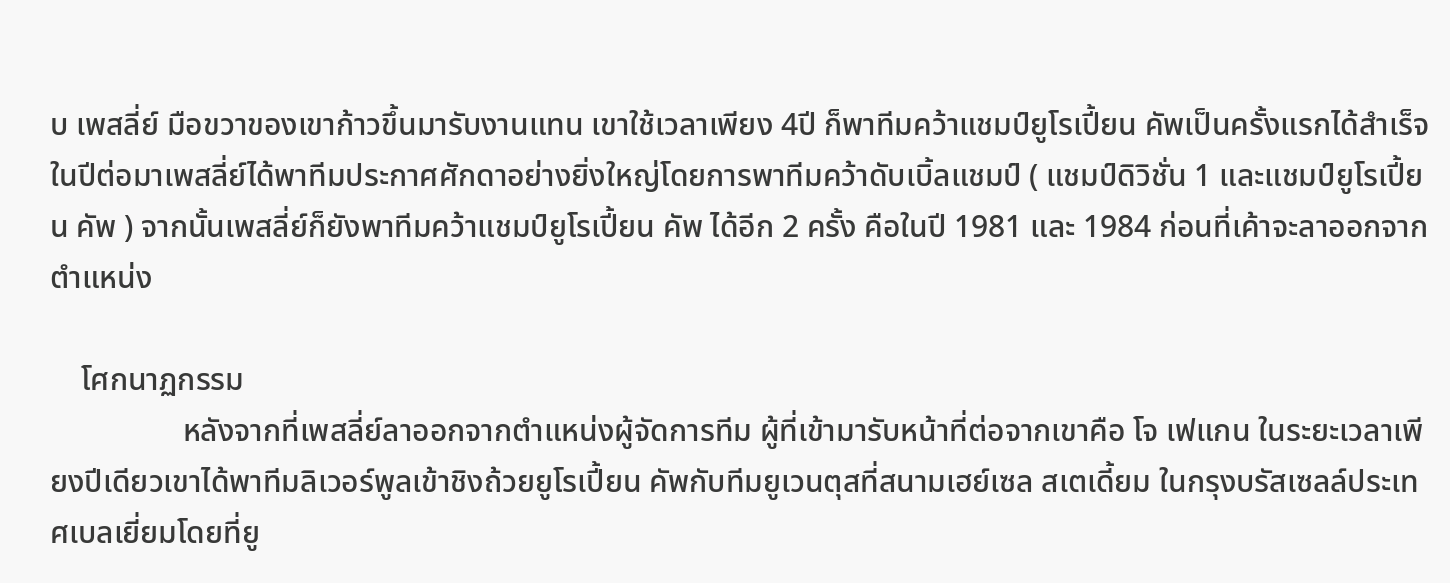บ เพสลี่ย์ มือขวาของเขาก้าวขึ้นมารับงานแทน เขาใช้เวลาเพียง 4ปี ก็พาทีมคว้าแชมป์ยูโรเปี้ยน คัพเป็นครั้งแรกได้สำเร็จ ในปีต่อมาเพสลี่ย์ได้พาทีมประกาศศักดาอย่างยิ่งใหญ่โดยการพาทีมคว้าดับเบิ้ลแชมป์ ( แชมป์ดิวิชั่น 1 และแชมป์ยูโรเปี้ยน คัพ ) จากนั้นเพสลี่ย์ก็ยังพาทีมคว้าแชมป์ยูโรเปี้ยน คัพ ได้อีก 2 ครั้ง คือในปี 1981 และ 1984 ก่อนที่เค้าจะลาออกจากตำแหน่ง

    โศกนาฏกรรม
                 หลังจากที่เพสลี่ย์ลาออกจากตำแหน่งผู้จัดการทีม ผู้ที่เข้ามารับหน้าที่ต่อจากเขาคือ โจ เฟแกน ในระยะเวลาเพียงปีเดียวเขาได้พาทีมลิเวอร์พูลเข้าชิงถ้วยยูโรเปี้ยน คัพกับทีมยูเวนตุสที่สนามเฮย์เซล สเตเดี้ยม ในกรุงบรัสเซลล์ประเทศเบลเยี่ยมโดยที่ยู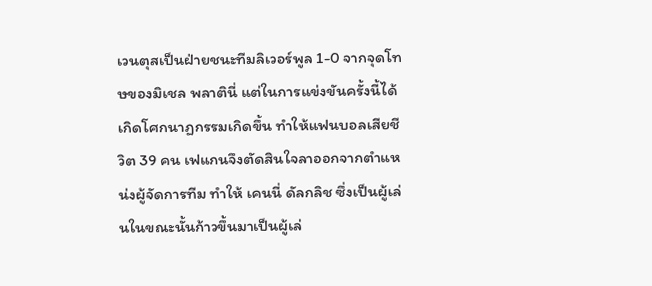เวนตุสเป็นฝ่ายชนะทีมลิเวอร์พูล 1-0 จากจุดโทษของมิเชล พลาตินี่ แต่ในการแข่งขันครั้งนี้ได้เกิดโศกนาฏกรรมเกิดขึ้น ทำให้แฟนบอลเสียชีวิต 39 คน เฟแกนจึงตัดสินใจลาออกจากตำแหน่งผู้จัดการทีม ทำให้ เคนนี่ ดัลกลิช ซึ่งเป็นผู้เล่นในขณะนั้นก้าวขึ้นมาเป็นผู้เล่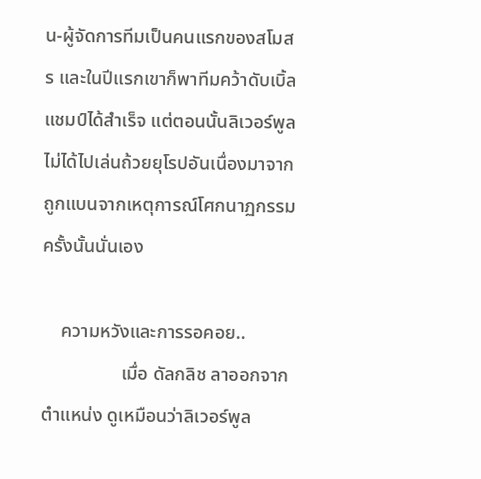น-ผู้จัดการทีมเป็นคนแรกของสโมสร และในปีแรกเขาก็พาทีมคว้าดับเบิ้ลแชมป์ได้สำเร็จ แต่ตอนนั้นลิเวอร์พูลไม่ได้ไปเล่นถ้วยยุโรปอันเนื่องมาจากถูกแบนจากเหตุการณ์โศกนาฏกรรมครั้งนั้นนั่นเอง

    ความหวังและการรอคอย..
                 เมื่อ ดัลกลิช ลาออกจากตำแหน่ง ดูเหมือนว่าลิเวอร์พูล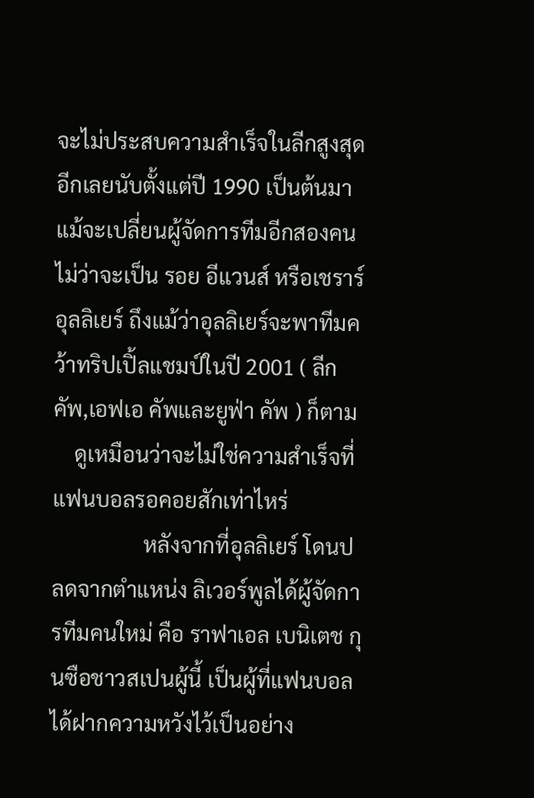จะไม่ประสบความสำเร็จในลีกสูงสุดอีกเลยนับตั้งแต่ปี 1990 เป็นต้นมาแม้จะเปลี่ยนผู้จัดการทีมอีกสองคนไม่ว่าจะเป็น รอย อีแวนส์ หรือเชราร์ อุลลิเยร์ ถึงแม้ว่าอุลลิเยร์จะพาทีมคว้าทริปเปิ้ลแชมป์ในปี 2001 ( ลีก คัพ,เอฟเอ คัพและยูฟ่า คัพ ) ก็ตาม
    ดูเหมือนว่าจะไม่ใช่ความสำเร็จที่แฟนบอลรอคอยสักเท่าไหร่
                 หลังจากที่อุลลิเยร์ โดนปลดจากตำแหน่ง ลิเวอร์พูลได้ผู้จัดการทีมคนใหม่ คือ ราฟาเอล เบนิเตช กุนซือชาวสเปนผู้นี้ เป็นผู้ที่แฟนบอลได้ฝากความหวังไว้เป็นอย่าง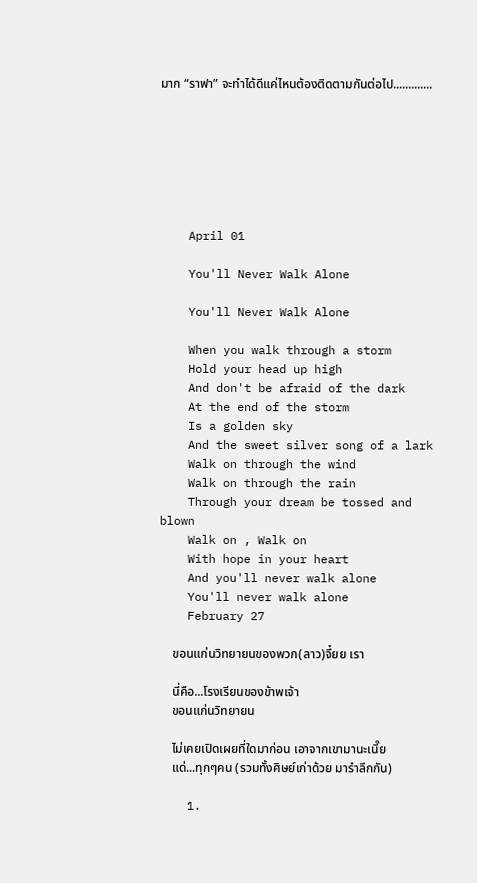มาก “ราฟา” จะทำได้ดีแค่ไหนต้องติดตามกันต่อไป.............







    April 01

    You'll Never Walk Alone

    You'll Never Walk Alone

    When you walk through a storm
    Hold your head up high
    And don't be afraid of the dark
    At the end of the storm
    Is a golden sky
    And the sweet silver song of a lark
    Walk on through the wind
    Walk on through the rain
    Through your dream be tossed and blown
    Walk on , Walk on
    With hope in your heart
    And you'll never walk alone
    You'll never walk alone
    February 27

    ขอนแก่นวิทยายนของพวก(ลาว)จึ๋ยย เรา

    นี่คือ...โรงเรียนของข้าพเจ้า
    ขอนแก่นวิทยายน

    ไม่เคยเปิดเผยที่ใดมาก่อน เอาจากเขามานะเนี๊ย
    แด่...ทุกๆคน (รวมทั้งศิษย์เก่าด้วย มารำลึกกัน)

    1.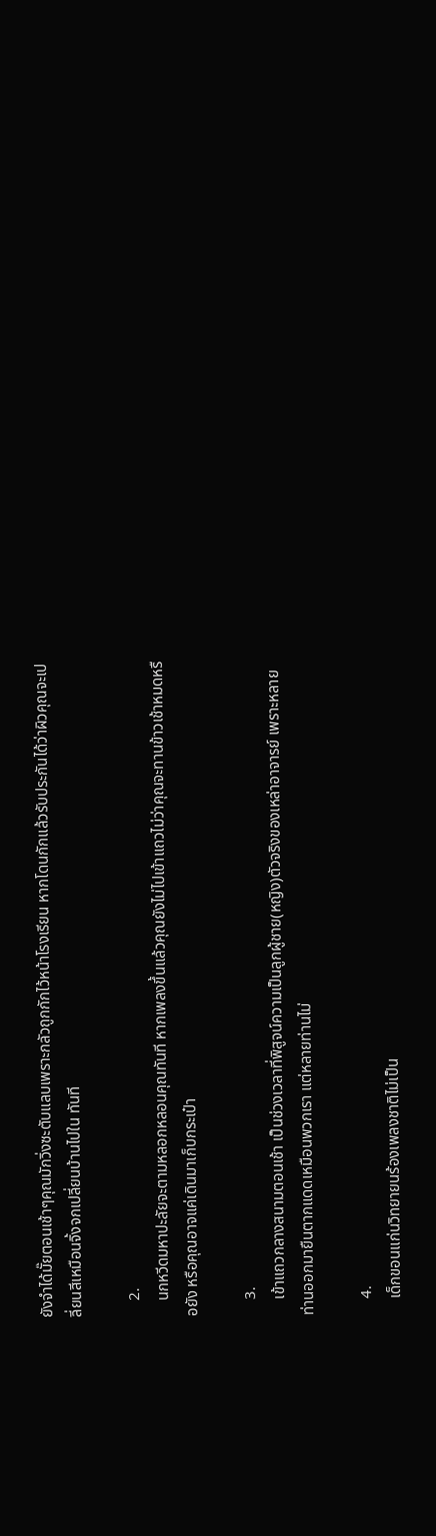ยังจำได้มั๊ยตอนเช้าๆคุณมักวิ่งซะตับแลบเพราะกลัวถูกกักไว้หน้าโรงเรียน หากโดนกักแล้วรับประกันได้ว่าผิวคุณจะเปลี่ยนสีเหมือนจิ้งจกเปลี่ยนบ้านไปใน ทันที

    2.
    นกหวีดมหาปะลัยจะตามหลอกหลอนคุณทันที หากเพลงขึ้นแล้วคุณยังไม่ไปเข้าแถวไม่ว่าคุณจะทานข้าวเช้าหมดหรือยัง หรือคุณอาจแค่เดินมาเก็บกระเป๋า

    3.
    เข้าแถวกลางสนามตอนเช้า เป็นช่วงเวลาที่พิสูจน์ความเป็นลูกผู้ชาย(หญิง)ตัวจริงของเหล่าอาจารย์ เพราะหลายท่านออกมายืนตากแดดเหมือนพวกเรา แต่หลายท่านไม่

    4.
    เด็กขอนแก่นวิทยายนร้องเพลงชาติไม่เป็น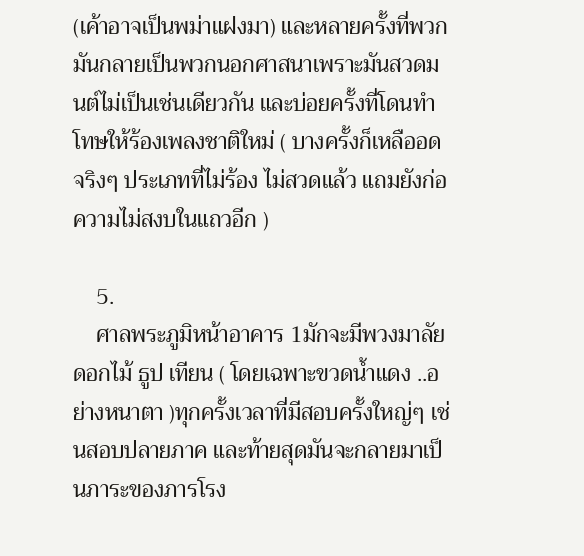(เค้าอาจเป็นพม่าแฝงมา) และหลายครั้งที่พวกมันกลายเป็นพวกนอกศาสนาเพราะมันสวดมนต์ไม่เป็นเช่นเดียวกัน และบ่อยครั้งที่โดนทำโทษให้ร้องเพลงชาติใหม่ ( บางครั้งก็เหลืออดจริงๆ ประเภทที่ไม่ร้อง ไม่สวดแล้ว แถมยังก่อความไม่สงบในแถวอีก )

    5.
    ศาลพระภูมิหน้าอาคาร 1มักจะมีพวงมาลัย ดอกไม้ ธูป เทียน ( โดยเฉพาะขวดน้ำแดง ..อย่างหนาตา )ทุกครั้งเวลาที่มีสอบครั้งใหญ่ๆ เช่นสอบปลายภาค และท้ายสุดมันจะกลายมาเป็นภาระของภารโรง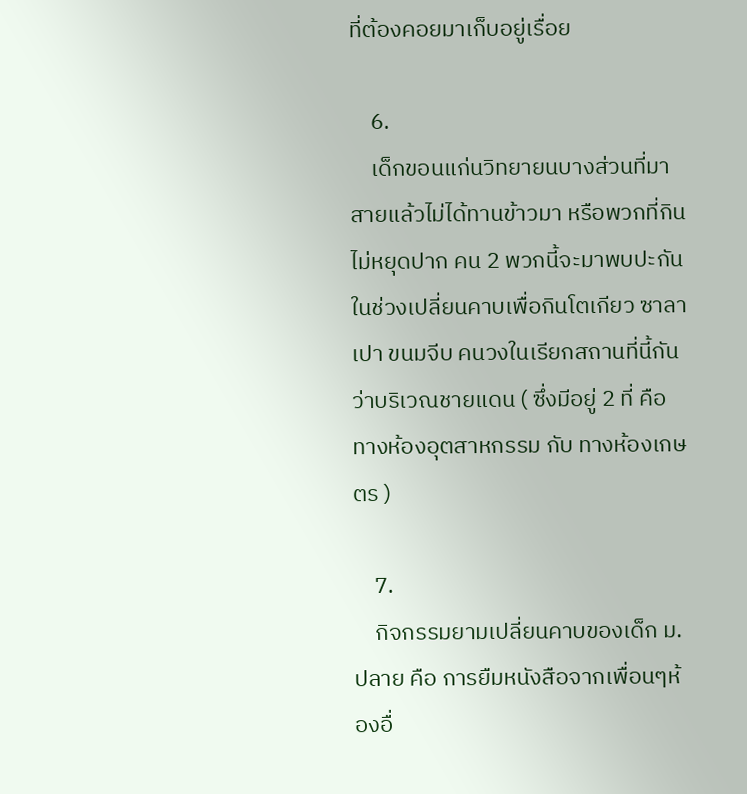ที่ต้องคอยมาเก็บอยู่เรื่อย

    6.
    เด็กขอนแก่นวิทยายนบางส่วนที่มาสายแล้วไม่ได้ทานข้าวมา หรือพวกที่กินไม่หยุดปาก คน 2 พวกนี้จะมาพบปะกันในช่วงเปลี่ยนคาบเพื่อกินโตเกียว ซาลาเปา ขนมจีบ คนวงในเรียกสถานที่นี้กันว่าบริเวณชายแดน ( ซึ่งมีอยู่ 2 ที่ คือ ทางห้องอุตสาหกรรม กับ ทางห้องเกษตร )

    7.
    กิจกรรมยามเปลี่ยนคาบของเด็ก ม.ปลาย คือ การยืมหนังสือจากเพื่อนๆห้องอื่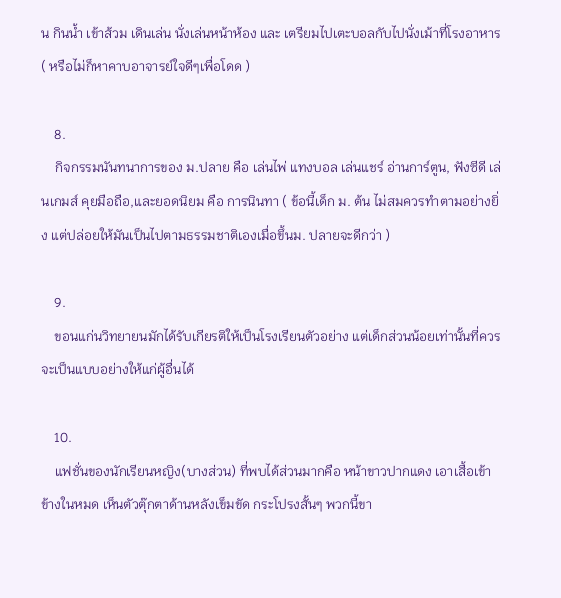น กินน้ำ เข้าส้วม เดินเล่น นั่งเล่นหน้าห้อง และ เตรียมไปเตะบอลกับไปนั่งเม้าที่โรงอาหาร ( หรือไม่ก็หาคาบอาจารย์ใจดีๆเพื่อโดด )

    8.
    กิจกรรมนันทนาการของ ม.ปลาย คือ เล่นไพ่ แทงบอล เล่นแชร์ อ่านการ์ตูน, ฟังซีดี เล่นเกมส์ คุยมือถือ,และยอดนิยม คือ การนินทา ( ข้อนี้เด็ก ม. ต้น ไม่สมควรทำตามอย่างยิ่ง แต่ปล่อยให้มันเป็นไปตามธรรมชาติเองเมื่อขึ้นม. ปลายจะดีกว่า )

    9.
    ขอนแก่นวิทยายนมักได้รับเกียรติให้เป็นโรงเรียนตัวอย่าง แต่เด็กส่วนน้อยเท่านั้นที่ควรจะเป็นแบบอย่างให้แก่ผู้อื่นได้

    10.
    แฟชั่นของนักเรียนหญิง(บางส่วน) ที่พบได้ส่วนมากคือ หน้าขาวปากแดง เอาเสื้อเข้าข้างในหมด เห็นตัวตุ๊กตาด้านหลังเข็มขัด กระโปรงสั้นๆ พวกนี้ขา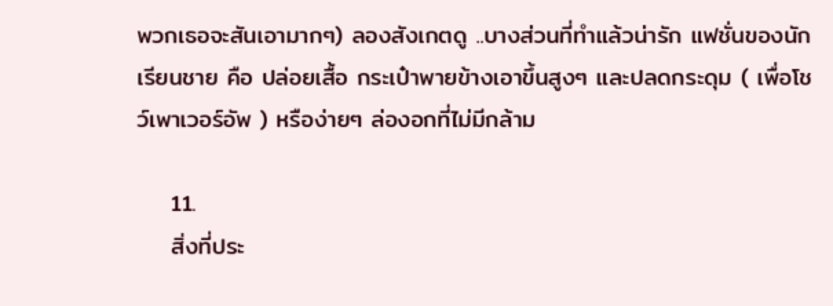พวกเธอจะสันเอามากๆ) ลองสังเกตดู ..บางส่วนที่ทำแล้วน่ารัก แฟชั่นของนักเรียนชาย คือ ปล่อยเสื้อ กระเป๋าพายข้างเอาขึ้นสูงๆ และปลดกระดุม ( เพื่อโชว์เพาเวอร์อัพ ) หรือง่ายๆ ล่องอกที่ไม่มีกล้าม

    11.
    สิ่งที่ประ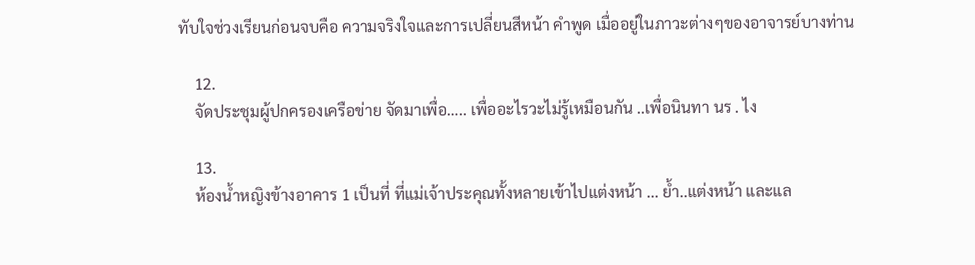ทับใจช่วงเรียนก่อนจบคือ ความจริงใจและการเปลี่ยนสีหน้า คำพูด เมื่ออยู่ในภาวะต่างๆของอาจารย์บางท่าน

    12.
    จัดประชุมผู้ปกครองเครือข่าย จัดมาเพื่อ….. เพื่ออะไรวะไม่รู้เหมือนกัน ..เพื่อนินทา นร . ไง

    13.
    ห้องน้ำหญิงข้างอาคาร 1 เป็นที่ ที่แม่เจ้าประคุณทั้งหลายเข้าไปแต่งหน้า ... ย้ำ..แต่งหน้า และแล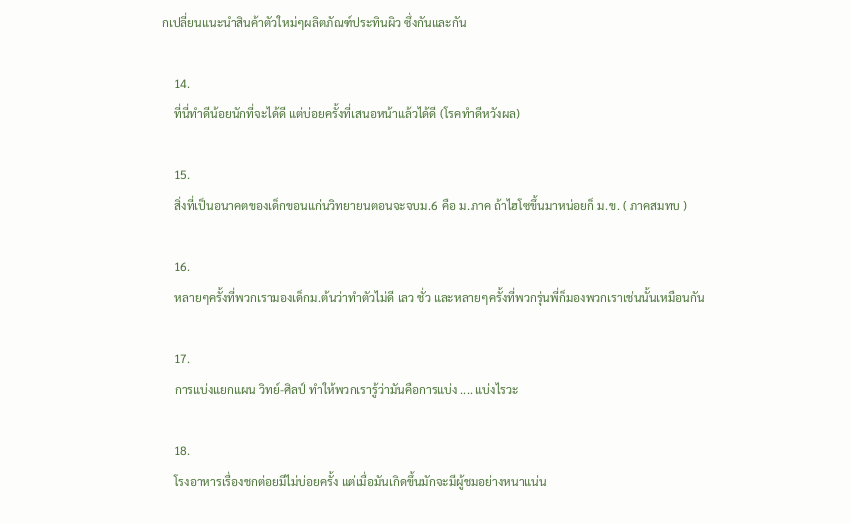กเปลี่ยนแนะนำสินค้าตัวใหม่ๆผลิตภัณฑ์ประทินผิว ซึ่งกันและกัน

    14.
    ที่นี่ทำดีน้อยนักที่จะได้ดี แต่บ่อยครั้งที่เสนอหน้าแล้วได้ดี (โรคทำดีหวังผล)

    15.
    สิ่งที่เป็นอนาคตของเด็กขอนแก่นวิทยายนตอนจะจบม.6 คือ ม.ภาค ถ้าไฮโซขึ้นมาหน่อยก็ ม.ข. ( ภาคสมทบ )

    16.
    หลายๆครั้งที่พวกเรามองเด็กม.ต้นว่าทำตัวไม่ดี เลว ชั่ว และหลายๆครั้งที่พวกรุ่นพี่ก็มองพวกเราเช่นนั้นเหมือนกัน

    17.
    การแบ่งแยกแผน วิทย์-ศิลป์ ทำให้พวกเรารู้ว่ามันคือการแบ่ง .... แบ่งไรวะ

    18.
    โรงอาหารเรื่องชกต่อยมีไม่บ่อยครั้ง แต่เมื่อมันเกิดขึ้นมักจะมีผู้ชมอย่างหนาแน่น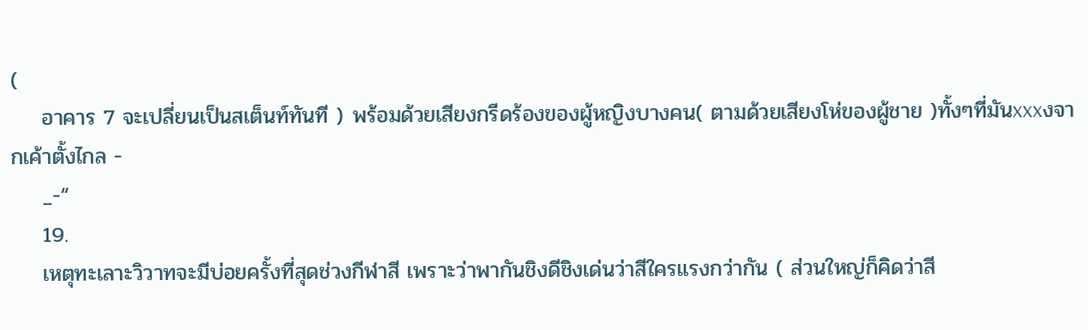(
    อาคาร 7 จะเปลี่ยนเป็นสเต็นท์ทันที ) พร้อมด้วยเสียงกรีดร้องของผู้หญิงบางคน( ตามด้วยเสียงโห่ของผู้ชาย )ทั้งๆที่มันxxxงจากเค้าตั้งไกล -
    _-“
    19.
    เหตุทะเลาะวิวาทจะมีบ่อยครั้งที่สุดช่วงกีฬาสี เพราะว่าพากันชิงดีชิงเด่นว่าสีใครแรงกว่ากัน ( ส่วนใหญ่ก็คิดว่าสี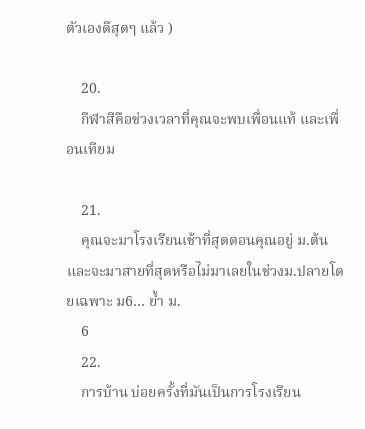ตัวเองดีสุดๆ แล้ว )

    20.
    กีฬาสีคือช่วงเวลาที่คุณจะพบเพื่อนแท้ และเพื่อนเทียม

    21.
    คุณจะมาโรงเรียนเช้าที่สุดตอนคุณอยู่ ม.ต้น และจะมาสายที่สุดหรือไม่มาเลยในช่วงม.ปลายโดยเฉพาะ ม6… ย้ำ ม.
    6
    22.
    การบ้าน บ่อยครั้งที่มันเป็นการโรงเรียน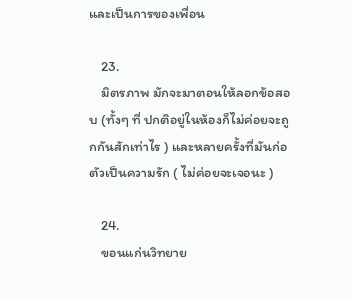และเป็นการของเพื่อน

    23.
    มิตรภาพ มักจะมาตอนให้ลอกข้อสอบ (ทั้งๆ ที่ ปกติอยู่ในห้องก็ไม่ค่อยจะถูกกันสักเท่าไร ) และหลายครั้งที่มันก่อตัวเป็นความรัก ( ไม่ค่อยจะเจอนะ )

    24.
    ขอนแก่นวิทยาย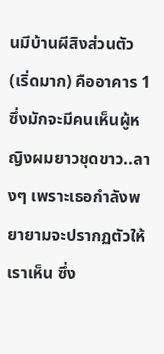นมีบ้านผีสิงส่วนตัว (เริ่ดมาก) คืออาคาร 1 ซึ่งมักจะมีคนเห็นผู้หญิงผมยาวชุดขาว..ลางๆ เพราะเธอกำลังพยายามจะปรากฏตัวให้เราเห็น ซึ่ง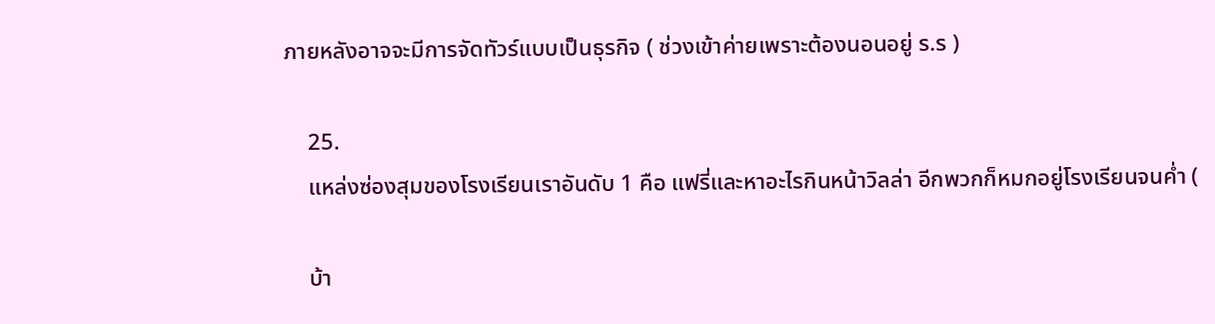ภายหลังอาจจะมีการจัดทัวร์แบบเป็นธุรกิจ ( ช่วงเข้าค่ายเพราะต้องนอนอยู่ ร.ร )

    25.
    แหล่งซ่องสุมของโรงเรียนเราอันดับ 1 คือ แฟรี่และหาอะไรกินหน้าวิลล่า อีกพวกก็หมกอยู่โรงเรียนจนค่ำ (

    บ้า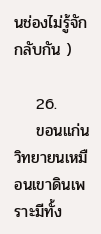นช่องไม่รู้จักกลับกัน )

    26.
    ขอนแก่นวิทยายนเหมือนเขาดินเพราะมีทั้ง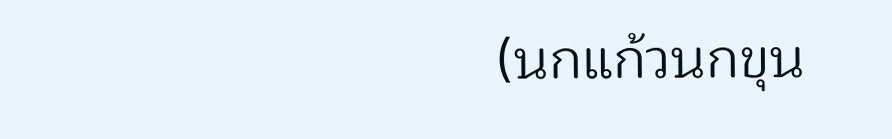(นกแก้วนกขุน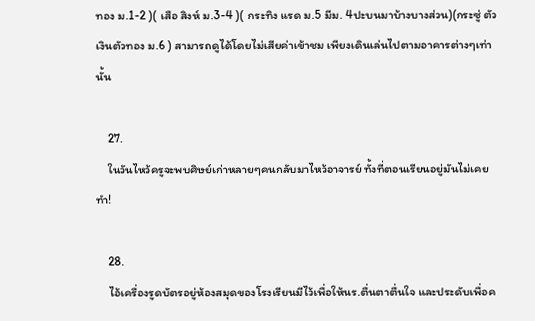ทอง ม.1-2 )( เสือ สิงห์ ม.3-4 )( กระทิง แรด ม.5 มีม. 4ปะบนมาบ้างบางส่วน)(กระซู่ ตัวเงินตัวทอง ม.6 ) สามารถดูได้โดยไม่เสียค่าเข้าชม เพียงเดินเล่นไปตามอาคารต่างๆเท่านั้น

    27.
    ในวันไหว้ครูจะพบศิษย์เก่าหลายๆคนกลับมาไหว้อาจารย์ ทั้งที่ตอนเรียนอยู่มันไม่เคยทำ!

    28.
    ไอ้เครื่องรูดบัตรอยู่ห้องสมุดของโรงเรียนมีไว้เพื่อให้นร.ตื่นตาตื่นใจ และประดับเพื่อค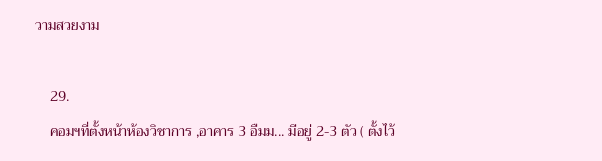วามสวยงาม

    29.
    คอมฯที่ตั้งหน้าห้องวิชาการ ,อาคาร 3 อืมม... มีอยู่ 2-3 ตัว ( ตั้งไว้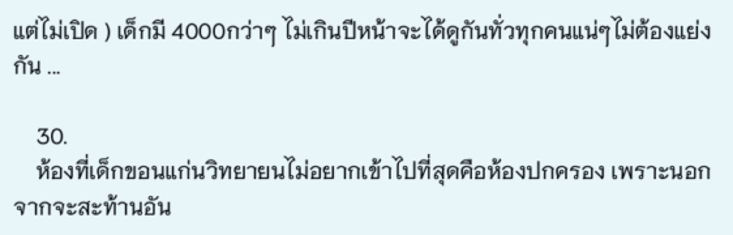แต่ไม่เปิด ) เด็กมี 4000กว่าๆ ไม่เกินปีหน้าจะได้ดูกันทั่วทุกคนแน่ๆไม่ต้องแย่งกัน ...

    30.
    ห้องที่เด็กขอนแก่นวิทยายนไม่อยากเข้าไปที่สุดคือห้องปกครอง เพราะนอกจากจะสะท้านอัน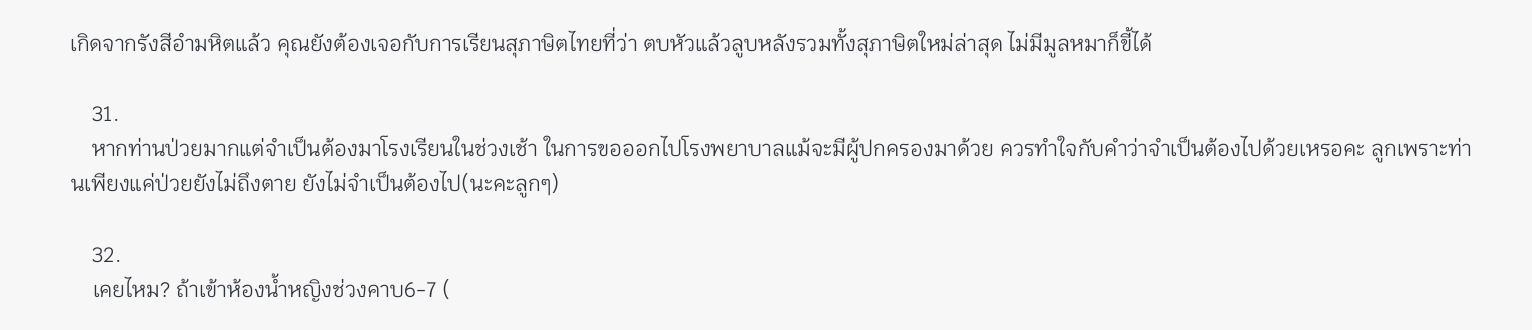เกิดจากรังสีอำมหิตแล้ว คุณยังต้องเจอกับการเรียนสุภาษิตไทยที่ว่า ตบหัวแล้วลูบหลังรวมทั้งสุภาษิตใหม่ล่าสุด ไม่มีมูลหมาก็ขี้ได้

    31.
    หากท่านป่วยมากแต่จำเป็นต้องมาโรงเรียนในช่วงเช้า ในการขอออกไปโรงพยาบาลแม้จะมีผู้ปกครองมาด้วย ควรทำใจกับคำว่าจำเป็นต้องไปด้วยเหรอคะ ลูกเพราะท่านเพียงแค่ป่วยยังไม่ถึงตาย ยังไม่จำเป็นต้องไป(นะคะลูกๆ)

    32.
    เคยไหม? ถ้าเข้าห้องน้ำหญิงช่วงคาบ6-7 (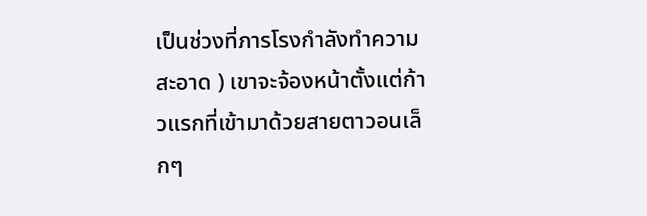เป็นช่วงที่ภารโรงกำลังทำความสะอาด ) เขาจะจ้องหน้าตั้งแต่ก้าวแรกที่เข้ามาด้วยสายตาวอนเล็กๆ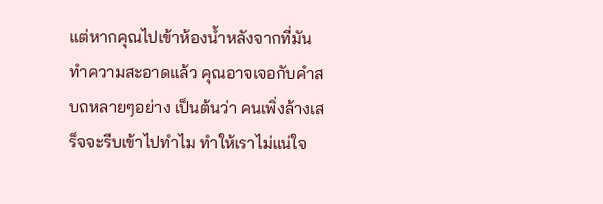แต่หากคุณไปเข้าห้องน้ำหลังจากที่มันทำความสะอาดแล้ว คุณอาจเจอกับคำสบถหลายๆอย่าง เป็นต้นว่า คนเพิ่งล้างเสร็จจะรีบเข้าไปทำไม ทำให้เราไม่แน่ใจ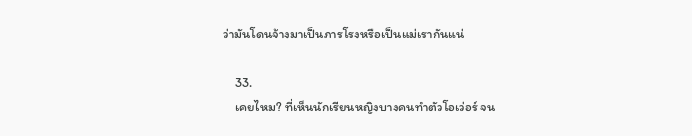ว่ามันโดนจ้างมาเป็นภารโรงหรือเป็นแม่เรากันแน่

    33.
    เคยไหม? ที่เห็นนักเรียนหญิงบางคนทำตัวโอเว่อร์ จน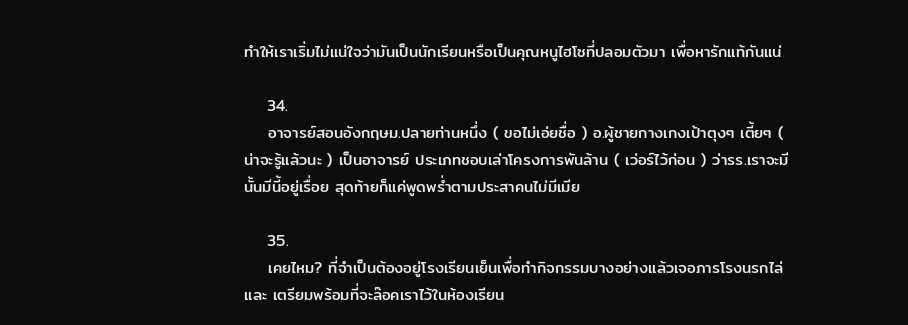ทำให้เราเริ่มไม่แน่ใจว่ามันเป็นนักเรียนหรือเป็นคุณหนูไฮโซที่ปลอมตัวมา เพื่อหารักแท้กันแน่

    34.
    อาจารย์สอนอังกฤษม.ปลายท่านหนึ่ง ( ขอไม่เอ่ยชื่อ ) อ.ผู้ชายกางเกงเป้าตุงๆ เตี้ยๆ ( น่าจะรู้แล้วนะ ) เป็นอาจารย์ ประเภทชอบเล่าโครงการพันล้าน ( เว่อร์ไว้ก่อน ) ว่ารร.เราจะมีนั้นมีนี้อยู่เรื่อย สุดท้ายก็แค่พูดพร่ำตามประสาคนไม่มีเมีย

    35.
    เคยไหม? ที่จำเป็นต้องอยู่โรงเรียนเย็นเพื่อทำกิจกรรมบางอย่างแล้วเจอภารโรงนรกไล่และ เตรียมพร้อมที่จะล๊อคเราไว้ในห้องเรียน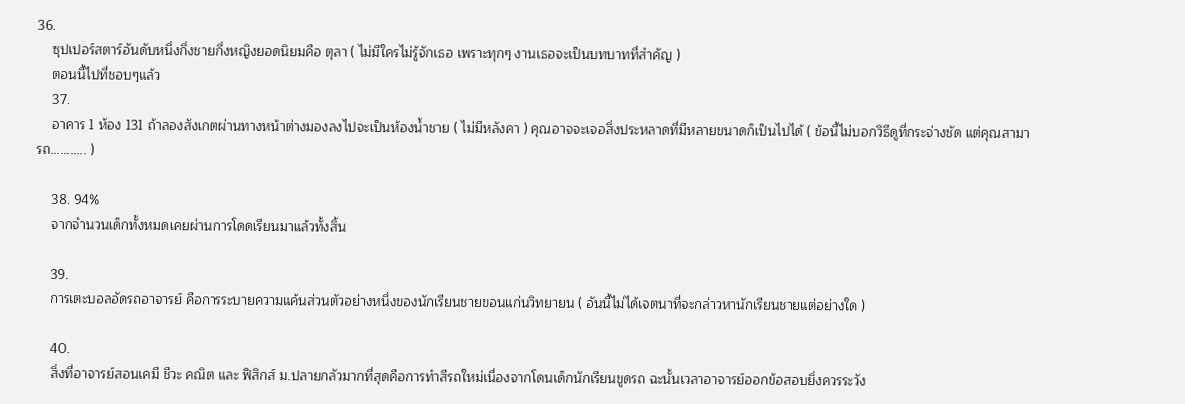36.
    ซุปเปอร์สตาร์อันดับหนึ่งกึ่งชายกึ่งหญิงยอดนิยมคือ ตุลา ( ไม่มีใครไม่รู้จักเธอ เพราะทุกๆ งานเธอจะเป็นบทบาทที่สำคัญ )
    ตอนนี้ไปที่ชอบๆแล้ว
    37.
    อาคาร 1 ห้อง 131 ถ้าลองสังเกตผ่านทางหน้าต่างมองลงไปจะเป็นห้องน้ำชาย ( ไม่มีหลังคา ) คุณอาจจะเจอสิ่งประหลาดที่มีหลายขนาดก็เป็นไปได้ ( ข้อนี้ไม่บอกวิธีดูที่กระจ่างชัด แต่คุณสามารถ........... )

    38. 94%
    จากจำนวนเด็กทั้งหมดเคยผ่านการโดดเรียนมาแล้วทั้งสิ้น

    39.
    การเตะบอลอัดรถอาจารย์ คือการระบายความแค้นส่วนตัวอย่างหนึ่งของนักเรียนชายขอนแก่นวิทยายน ( อันนี้ไม่ได้เจตนาที่จะกล่าวหานักเรียนชายแต่อย่างใด )

    40.
    สิ่งที่อาจารย์สอนเคมี ชีวะ คณิต และ ฟิสิกส์ ม.ปลายกลัวมากที่สุดคือการทำสีรถใหม่เนื่องจากโดนเด็กนักเรียนขูดรถ ฉะนั้นเวลาอาจารย์ออกข้อสอบยิ่งควรระวัง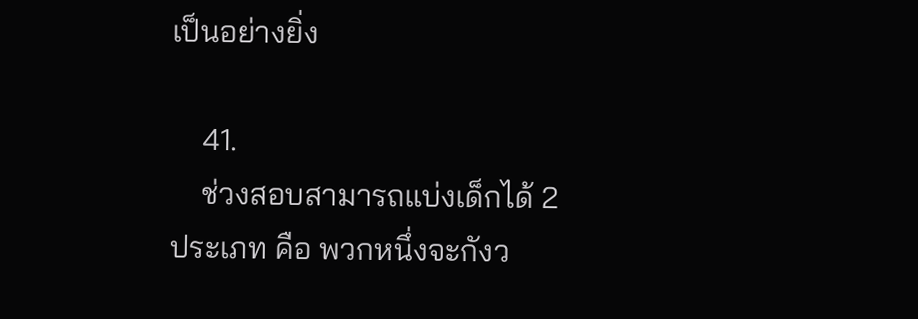เป็นอย่างยิ่ง

    41.
    ช่วงสอบสามารถแบ่งเด็กได้ 2 ประเภท คือ พวกหนึ่งจะกังว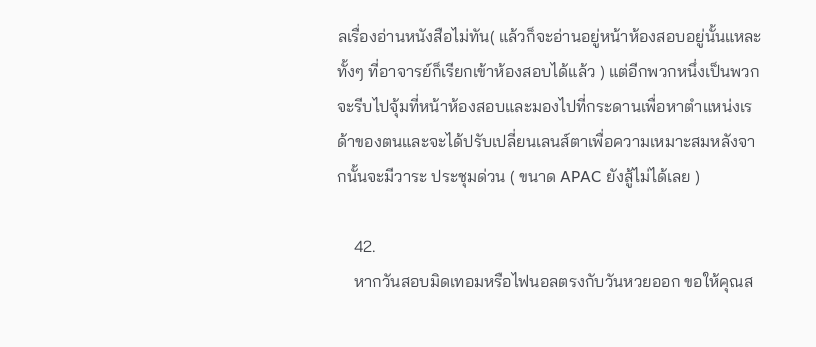ลเรื่องอ่านหนังสือไม่ทัน( แล้วก็จะอ่านอยู่หน้าห้องสอบอยู่นั้นแหละ ทั้งๆ ที่อาจารย์ก็เรียกเข้าห้องสอบได้แล้ว ) แต่อีกพวกหนึ่งเป็นพวกจะรีบไปจุ้มที่หน้าห้องสอบและมองไปที่กระดานเพื่อหาตำแหน่งเรด้าของตนและจะได้ปรับเปลี่ยนเลนส์ตาเพื่อความเหมาะสมหลังจากนั้นจะมีวาระ ประชุมด่วน ( ขนาด APAC ยังสู้ไม่ได้เลย )

    42.
    หากวันสอบมิดเทอมหรือไฟนอลตรงกับวันหวยออก ขอให้คุณส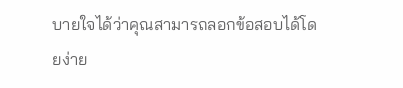บายใจได้ว่าคุณสามารถลอกข้อสอบได้โดยง่าย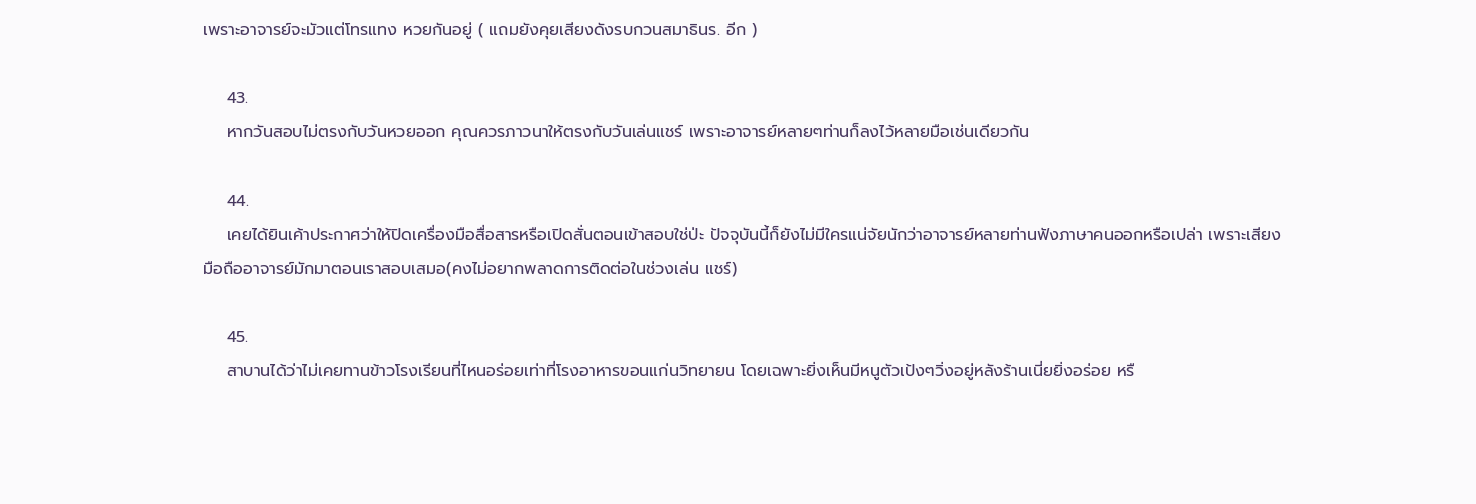เพราะอาจารย์จะมัวแต่โทรแทง หวยกันอยู่ ( แถมยังคุยเสียงดังรบกวนสมาธินร. อีก )

    43.
    หากวันสอบไม่ตรงกับวันหวยออก คุณควรภาวนาให้ตรงกับวันเล่นแชร์ เพราะอาจารย์หลายๆท่านก็ลงไว้หลายมือเช่นเดียวกัน

    44.
    เคยได้ยินเค้าประกาศว่าให้ปิดเครื่องมือสื่อสารหรือเปิดสั่นตอนเข้าสอบใช่ป่ะ ปัจจุบันนี้ก็ยังไม่มีใครแน่จัยนักว่าอาจารย์หลายท่านฟังภาษาคนออกหรือเปล่า เพราะเสียงมือถืออาจารย์มักมาตอนเราสอบเสมอ(คงไม่อยากพลาดการติดต่อในช่วงเล่น แชร์)

    45.
    สาบานได้ว่าไม่เคยทานข้าวโรงเรียนที่ไหนอร่อยเท่าที่โรงอาหารขอนแก่นวิทยายน โดยเฉพาะยิ่งเห็นมีหนูตัวเป้งๆวิ่งอยู่หลังร้านเนี่ยยิ่งอร่อย หรื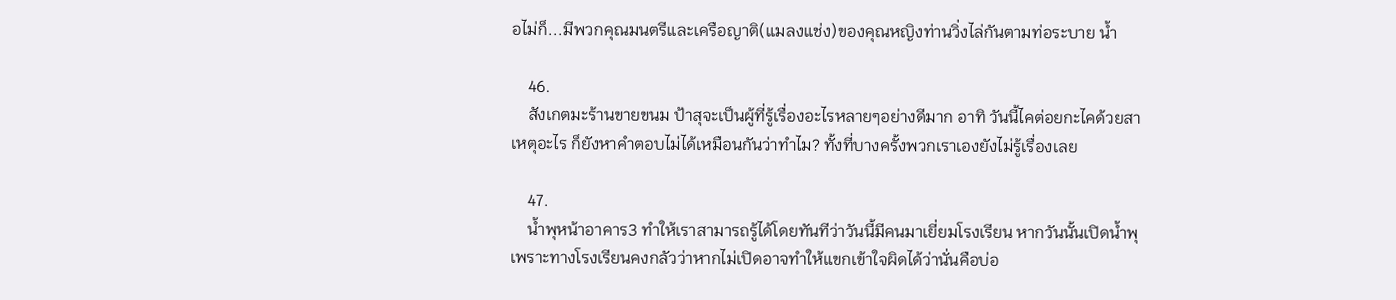อไม่ก็...มีพวกคุณมนตรีและเครือญาติ(แมลงแช่ง)ของคุณหญิงท่านวิ่งไล่กันตามท่อระบาย น้ำ

    46.
    สังเกตมะร้านขายขนม ป้าสุจะเป็นผู้ที่รู้เรื่องอะไรหลายๆอย่างดีมาก อาทิ วันนี้ไคต่อยกะไคด้วยสาเหตุอะไร ก็ยังหาคำตอบไม่ได้เหมือนกันว่าทำไม? ทั้งที่บางครั้งพวกเราเองยังไม่รู้เรื่องเลย

    47.
    น้ำพุหน้าอาคาร3 ทำให้เราสามารถรู้ได้โดยทันทีว่าวันนี้มีคนมาเยี่ยมโรงเรียน หากวันนั้นเปิดน้ำพุ เพราะทางโรงเรียนคงกลัวว่าหากไม่เปิดอาจทำให้แขกเข้าใจผิดได้ว่านั่นคือบ่อ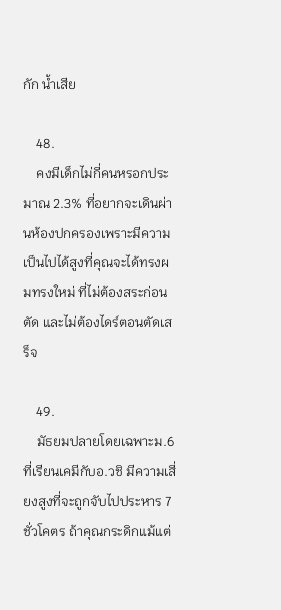กัก น้ำเสีย

    48.
    คงมีเด็กไม่กี่คนหรอกประมาณ 2.3% ที่อยากจะเดินผ่านห้องปกครองเพราะมีความเป็นไปได้สูงที่คุณจะได้ทรงผมทรงใหม่ ที่ไม่ต้องสระก่อนตัด และไม่ต้องไดร์ตอนตัดเสร็จ

    49.
    มัธยมปลายโดยเฉพาะม.6 ที่เรียนเคมีกับอ.วชิ มีความเสี่ยงสูงที่จะถูกจับไปประหาร 7 ชั่วโคตร ถ้าคุณกระดิกแม้แต่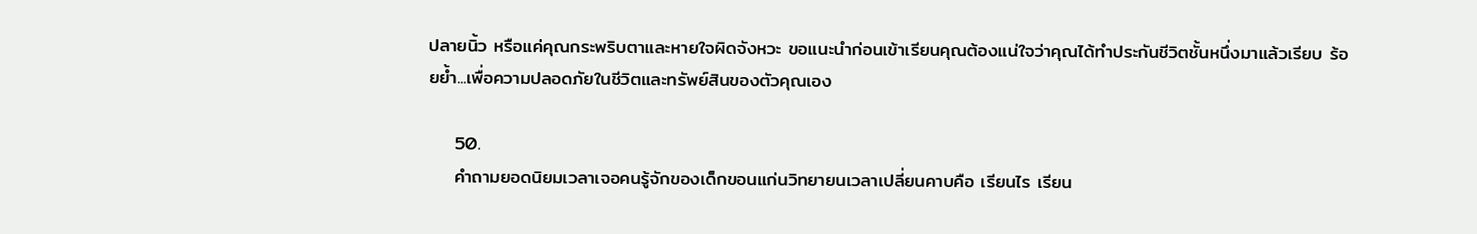ปลายนิ้ว หรือแค่คุณกระพริบตาและหายใจผิดจังหวะ ขอแนะนำก่อนเข้าเรียนคุณต้องแน่ใจว่าคุณได้ทำประกันชีวิตชั้นหนึ่งมาแล้วเรียบ ร้อยย้ำ...เพื่อความปลอดภัยในชีวิตและทรัพย์สินของตัวคุณเอง

    50.
    คำถามยอดนิยมเวลาเจอคนรู้จักของเด็กขอนแก่นวิทยายนเวลาเปลี่ยนคาบคือ เรียนไร เรียน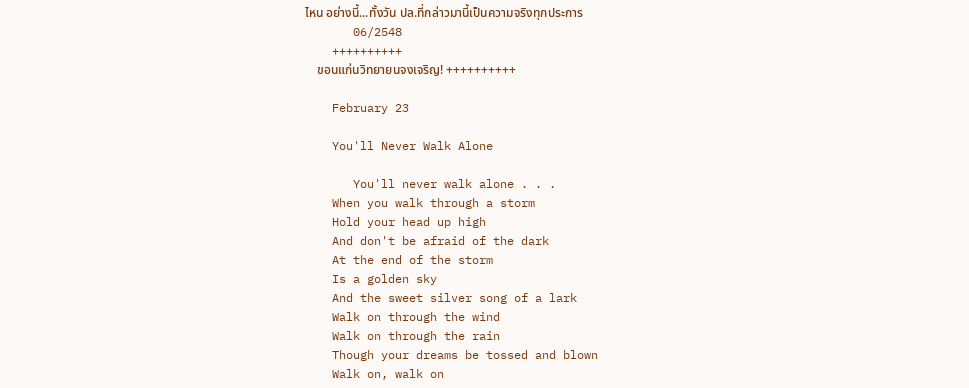ไหน อย่างนี้...ทั้งวัน ปล.ที่กล่าวมานี้เป็นความจริงทุกประการ
       06/2548
    ++++++++++
    ขอนแก่นวิทยายนจงเจริญ! ++++++++++

    February 23

    You'll Never Walk Alone

       You'll never walk alone . . .
    When you walk through a storm
    Hold your head up high
    And don't be afraid of the dark
    At the end of the storm
    Is a golden sky
    And the sweet silver song of a lark
    Walk on through the wind
    Walk on through the rain
    Though your dreams be tossed and blown
    Walk on, walk on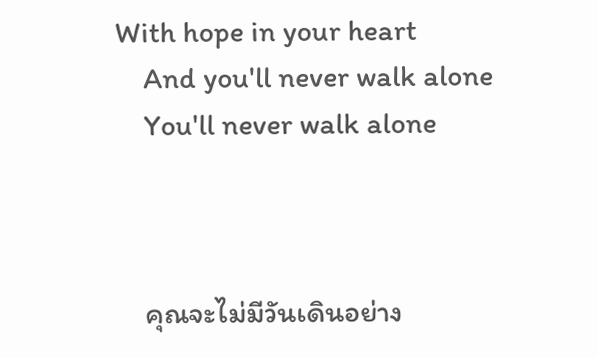With hope in your heart
    And you'll never walk alone
    You'll never walk alone



    คุณจะไม่มีวันเดินอย่าง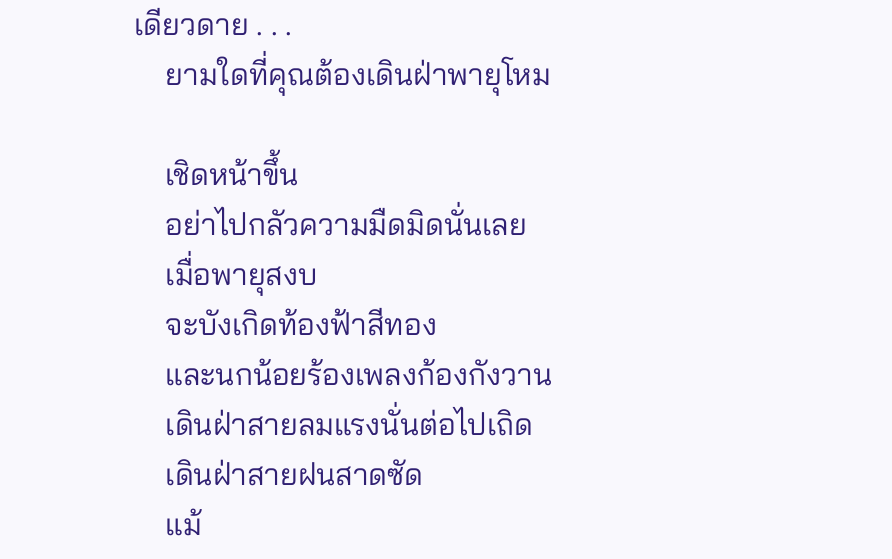เดียวดาย . . .
    ยามใดที่คุณต้องเดินฝ่าพายุโหม

    เชิดหน้าขึ้น
    อย่าไปกลัวความมืดมิดนั่นเลย
    เมื่อพายุสงบ
    จะบังเกิดท้องฟ้าสีทอง
    และนกน้อยร้องเพลงก้องกังวาน
    เดินฝ่าสายลมแรงนั่นต่อไปเถิด
    เดินฝ่าสายฝนสาดซัด
    แม้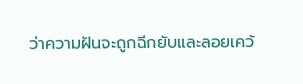ว่าความฝันจะถูกฉีกยับและลอยเคว้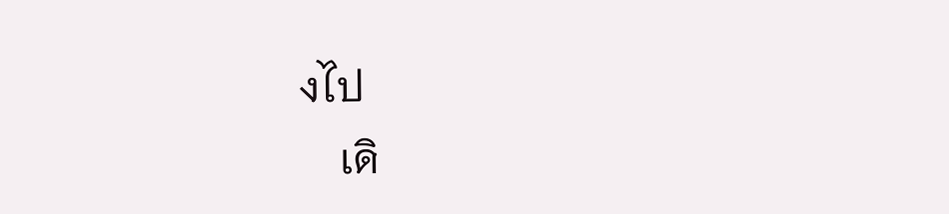งไป
    เดิ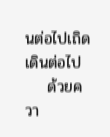นต่อไปเถิด เดินต่อไป
    ด้วยควา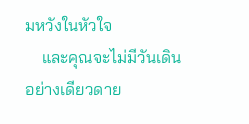มหวังในหัวใจ
    และคุณจะไม่มีวันเดินอย่างเดียวดาย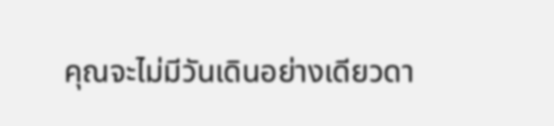คุณจะไม่มีวันเดินอย่างเดียวดา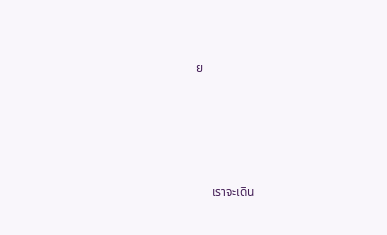ย







     เราจะเดิน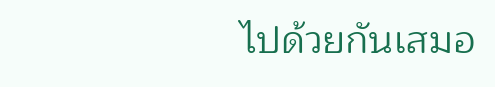ไปด้วยกันเสมอ